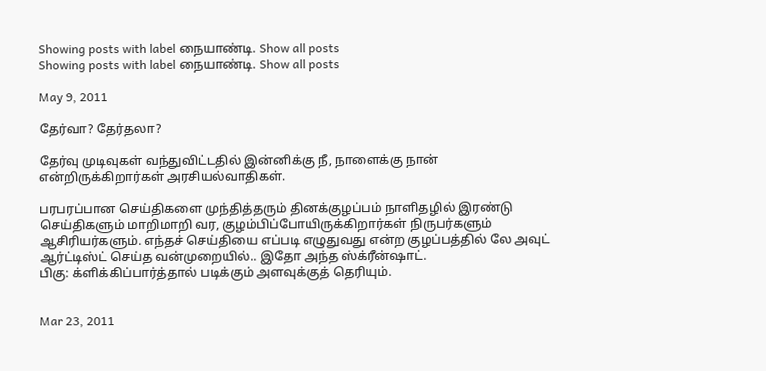Showing posts with label நையாண்டி. Show all posts
Showing posts with label நையாண்டி. Show all posts

May 9, 2011

தேர்வா? தேர்தலா?

தேர்வு முடிவுகள் வந்துவிட்டதில் இன்னிக்கு நீ, நாளைக்கு நான் என்றிருக்கிறார்கள் அரசியல்வாதிகள்.

பரபரப்பான செய்திகளை முந்தித்தரும் தினக்குழப்பம் நாளிதழில் இரண்டு செய்திகளும் மாறிமாறி வர, குழம்பிப்போயிருக்கிறார்கள் நிருபர்களும் ஆசிரியர்களும். எந்தச் செய்தியை எப்படி எழுதுவது என்ற குழப்பத்தில் லே அவுட் ஆர்ட்டிஸ்ட் செய்த வன்முறையில்.. இதோ அந்த ஸ்க்ரீன்ஷாட்.
பிகு: க்ளிக்கிப்பார்த்தால் படிக்கும் அளவுக்குத் தெரியும்.


Mar 23, 2011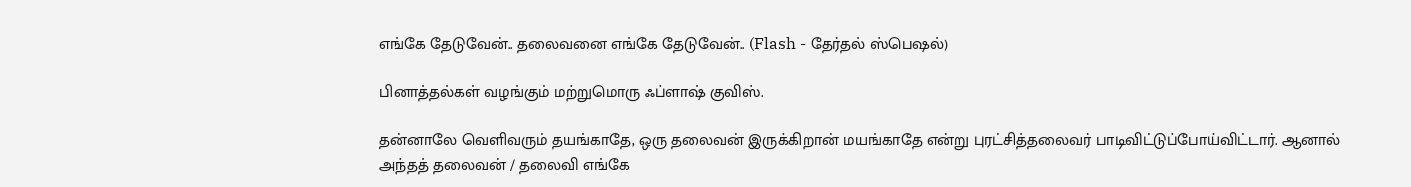எங்கே தேடுவேன்.. தலைவனை எங்கே தேடுவேன்.. (Flash - தேர்தல் ஸ்பெஷல்)

பினாத்தல்கள் வழங்கும் மற்றுமொரு ஃப்ளாஷ் குவிஸ்.

தன்னாலே வெளிவரும் தயங்காதே, ஒரு தலைவன் இருக்கிறான் மயங்காதே என்று புரட்சித்தலைவர் பாடிவிட்டுப்போய்விட்டார். ஆனால் அந்தத் தலைவன் / தலைவி எங்கே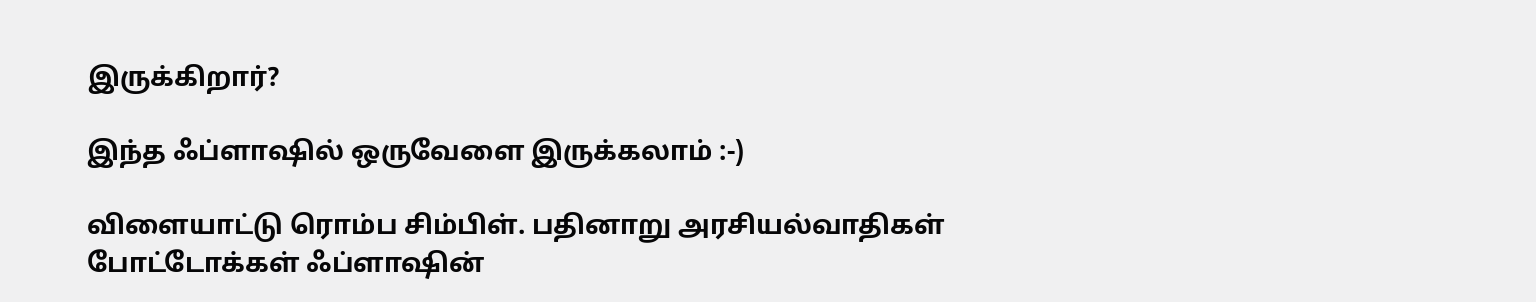இருக்கிறார்?

இந்த ஃப்ளாஷில் ஒருவேளை இருக்கலாம் :-)

விளையாட்டு ரொம்ப சிம்பிள். பதினாறு அரசியல்வாதிகள் போட்டோக்கள் ஃப்ளாஷின்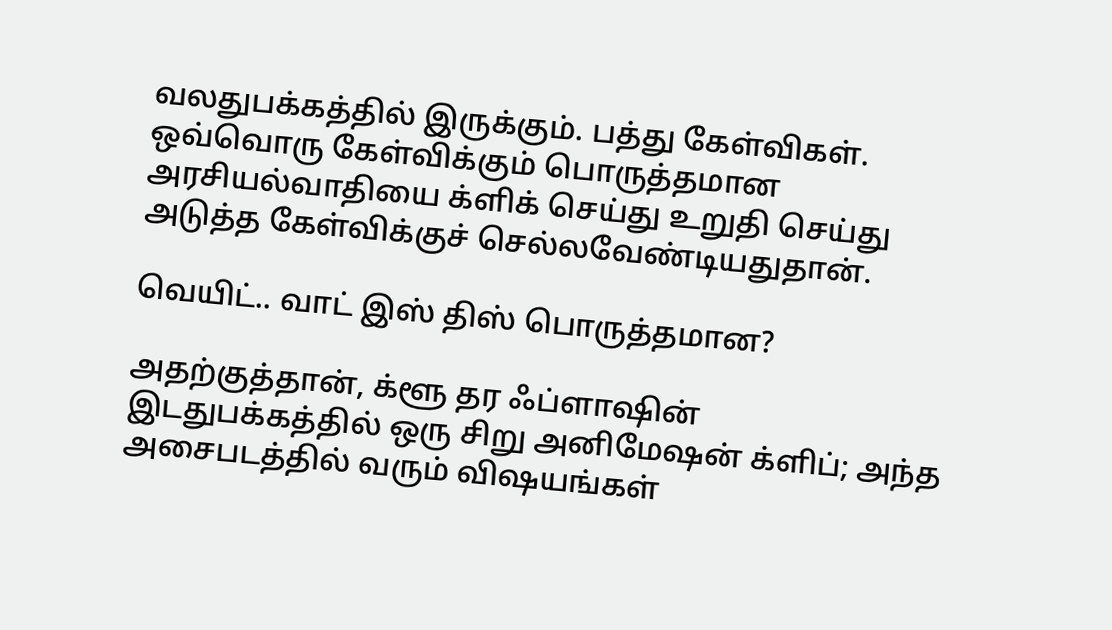வலதுபக்கத்தில் இருக்கும். பத்து கேள்விகள். ஒவ்வொரு கேள்விக்கும் பொருத்தமான அரசியல்வாதியை க்ளிக் செய்து உறுதி செய்து அடுத்த கேள்விக்குச் செல்லவேண்டியதுதான்.

வெயிட்.. வாட் இஸ் திஸ் பொருத்தமான?

அதற்குத்தான், க்ளூ தர ஃப்ளாஷின் இடதுபக்கத்தில் ஒரு சிறு அனிமேஷன் க்ளிப்; அந்த அசைபடத்தில் வரும் விஷயங்கள்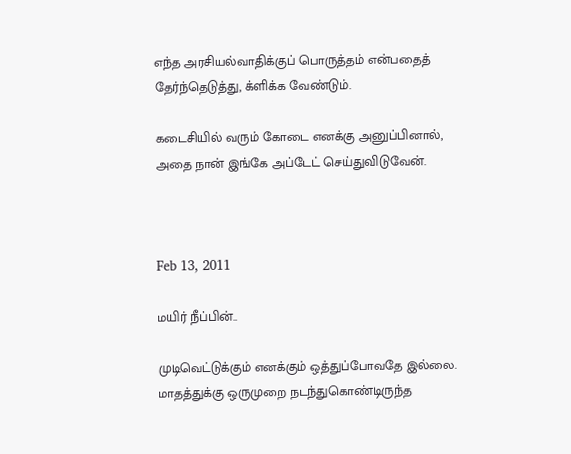எந்த அரசியல்வாதிக்குப் பொருத்தம் என்பதைத் தேர்ந்தெடுத்து, க்ளிக்க வேண்டும்.

கடைசியில் வரும் கோடை எனக்கு அனுப்பினால், அதை நான் இங்கே அப்டேட் செய்துவிடுவேன்.



Feb 13, 2011

மயிர் நீப்பின்..

முடிவெட்டுக்கும் எனக்கும் ஒத்துப்போவதே இல்லை. மாதத்துக்கு ஒருமுறை நடந்துகொண்டிருந்த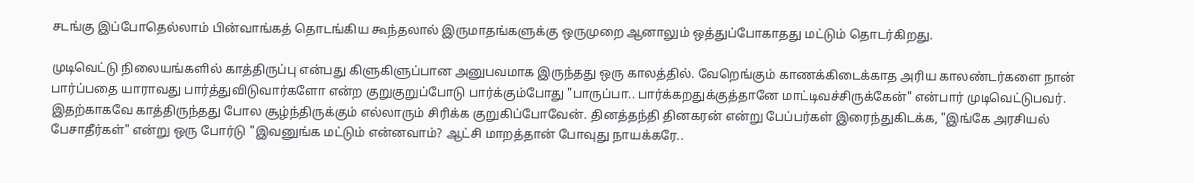சடங்கு இப்போதெல்லாம் பின்வாங்கத் தொடங்கிய கூந்தலால் இருமாதங்களுக்கு ஒருமுறை ஆனாலும் ஒத்துப்போகாதது மட்டும் தொடர்கிறது.

முடிவெட்டு நிலையங்களில் காத்திருப்பு என்பது கிளுகிளுப்பான அனுபவமாக இருந்தது ஒரு காலத்தில். வேறெங்கும் காணக்கிடைக்காத அரிய காலண்டர்களை நான் பார்ப்பதை யாராவது பார்த்துவிடுவார்களோ என்ற குறுகுறுப்போடு பார்க்கும்போது "பாருப்பா.. பார்க்கறதுக்குத்தானே மாட்டிவச்சிருக்கேன்" என்பார் முடிவெட்டுபவர். இதற்காகவே காத்திருந்தது போல சூழ்ந்திருக்கும் எல்லாரும் சிரிக்க குறுகிப்போவேன். தினத்தந்தி தினகரன் என்று பேப்பர்கள் இரைந்துகிடக்க, "இங்கே அரசியல் பேசாதீர்கள்" என்று ஒரு போர்டு "இவனுங்க மட்டும் என்னவாம்? ஆட்சி மாறத்தான் போவுது நாயக்கரே..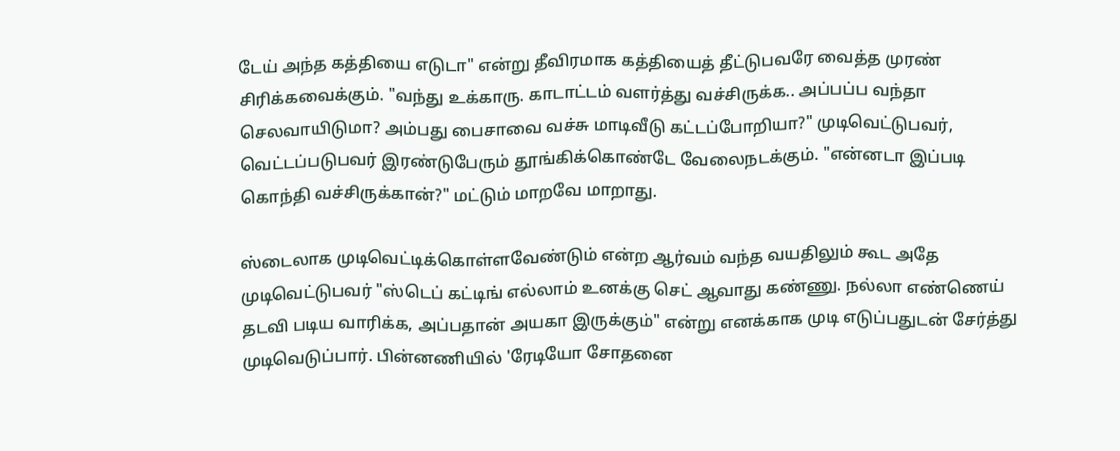டேய் அந்த கத்தியை எடுடா" என்று தீவிரமாக கத்தியைத் தீட்டுபவரே வைத்த முரண் சிரிக்கவைக்கும். "வந்து உக்காரு. காடாட்டம் வளர்த்து வச்சிருக்க.. அப்பப்ப வந்தா செலவாயிடுமா? அம்பது பைசாவை வச்சு மாடிவீடு கட்டப்போறியா?" முடிவெட்டுபவர், வெட்டப்படுபவர் இரண்டுபேரும் தூங்கிக்கொண்டே வேலைநடக்கும். "என்னடா இப்படி கொந்தி வச்சிருக்கான்?" மட்டும் மாறவே மாறாது.

ஸ்டைலாக முடிவெட்டிக்கொள்ளவேண்டும் என்ற ஆர்வம் வந்த வயதிலும் கூட அதே முடிவெட்டுபவர் "ஸ்டெப் கட்டிங் எல்லாம் உனக்கு செட் ஆவாது கண்ணு. நல்லா எண்ணெய் தடவி படிய வாரிக்க, அப்பதான் அயகா இருக்கும்" என்று எனக்காக முடி எடுப்பதுடன் சேர்த்து முடிவெடுப்பார். பின்னணியில் 'ரேடியோ சோதனை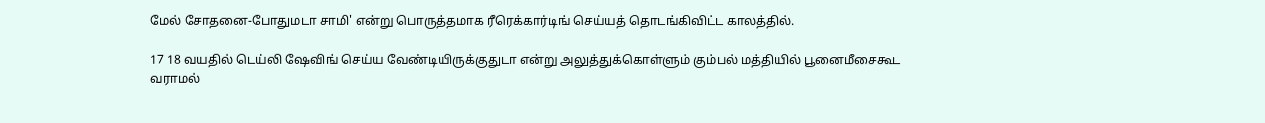மேல் சோதனை-போதுமடா சாமி' என்று பொருத்தமாக ரீரெக்கார்டிங் செய்யத் தொடங்கிவிட்ட காலத்தில்.

17 18 வயதில் டெய்லி ஷேவிங் செய்ய வேண்டியிருக்குதுடா என்று அலுத்துக்கொள்ளும் கும்பல் மத்தியில் பூனைமீசைகூட வராமல்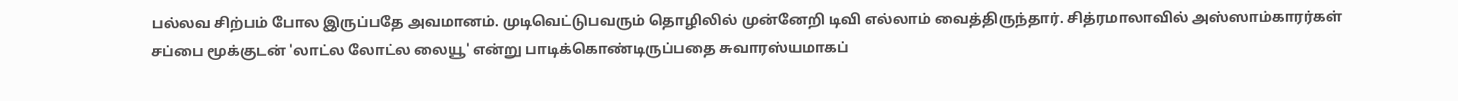பல்லவ சிற்பம் போல இருப்பதே அவமானம். முடிவெட்டுபவரும் தொழிலில் முன்னேறி டிவி எல்லாம் வைத்திருந்தார். சித்ரமாலாவில் அஸ்ஸாம்காரர்கள் சப்பை மூக்குடன் 'லாட்ல லோட்ல லையூ' என்று பாடிக்கொண்டிருப்பதை சுவாரஸ்யமாகப்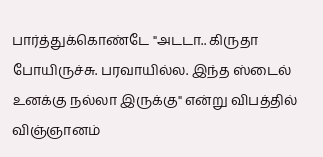பார்த்துக்கொண்டே "அடடா.. கிருதா போயிருச்சு. பரவாயில்ல. இந்த ஸ்டைல் உனக்கு நல்லா இருக்கு" என்று விபத்தில் விஞ்ஞானம்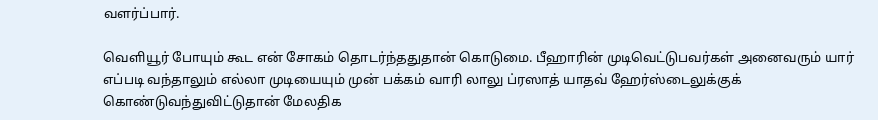வளர்ப்பார்.

வெளியூர் போயும் கூட என் சோகம் தொடர்ந்ததுதான் கொடுமை. பீஹாரின் முடிவெட்டுபவர்கள் அனைவரும் யார் எப்படி வந்தாலும் எல்லா முடியையும் முன் பக்கம் வாரி லாலு ப்ரஸாத் யாதவ் ஹேர்ஸ்டைலுக்குக் கொண்டுவந்துவிட்டுதான் மேலதிக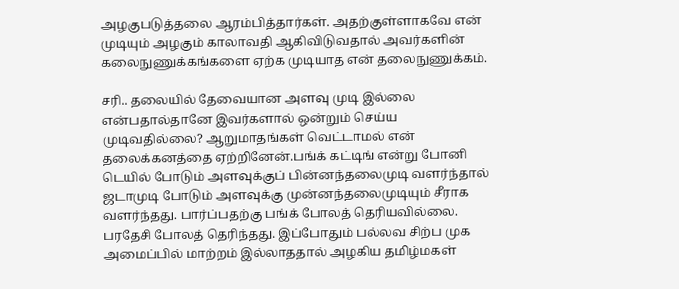அழகுபடுத்தலை ஆரம்பித்தார்கள். அதற்குள்ளாகவே என் முடியும் அழகும் காலாவதி ஆகிவிடுவதால் அவர்களின் கலைநுணுக்கங்களை ஏற்க முடியாத என் தலைநுணுக்கம்.

சரி.. தலையில் தேவையான அளவு முடி இல்லை என்பதால்தானே இவர்களால் ஒன்றும் செய்ய முடிவதில்லை? ஆறுமாதங்கள் வெட்டாமல் என் தலைக்கனத்தை ஏற்றினேன்.பங்க் கட்டிங் என்று போனி டெயில் போடும் அளவுக்குப் பின்னந்தலைமுடி வளர்ந்தால் ஜடாமுடி போடும் அளவுக்கு முன்னந்தலைமுடியும் சீராக வளர்ந்தது. பார்ப்பதற்கு பங்க் போலத் தெரியவில்லை. பரதேசி போலத் தெரிந்தது. இப்போதும் பல்லவ சிற்ப முக அமைப்பில் மாற்றம் இல்லாததால் அழகிய தமிழ்மகள்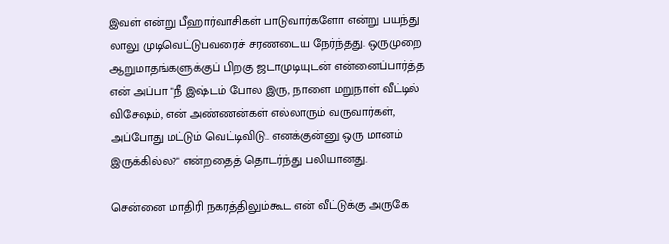இவள் என்று பீஹார்வாசிகள் பாடுவார்களோ என்று பயந்து லாலு முடிவெட்டுபவரைச் சரணடைய நேர்ந்தது. ஒருமுறை ஆறுமாதங்களுக்குப் பிறகு ஜடாமுடியுடன் என்னைப்பார்த்த என் அப்பா "நீ இஷ்டம் போல இரு, நாளை மறுநாள் வீட்டில் விசேஷம், என் அண்ணன்கள் எல்லாரும் வருவார்கள், அப்போது மட்டும் வெட்டிவிடு.. எனக்குன்னு ஒரு மானம் இருக்கில்ல?" என்றதைத் தொடர்ந்து பலியானது.

சென்னை மாதிரி நகரத்திலும்கூட என் வீட்டுக்கு அருகே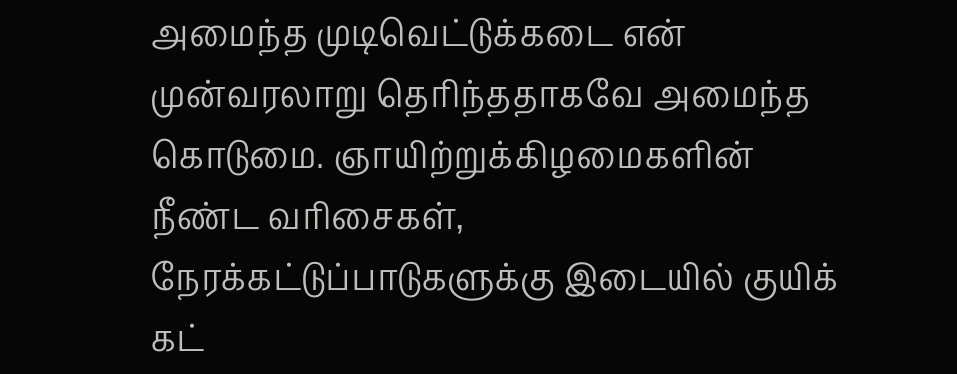அமைந்த முடிவெட்டுக்கடை என் முன்வரலாறு தெரிந்ததாகவே அமைந்த கொடுமை. ஞாயிற்றுக்கிழமைகளின் நீண்ட வரிசைகள், நேரக்கட்டுப்பாடுகளுக்கு இடையில் குயிக் கட்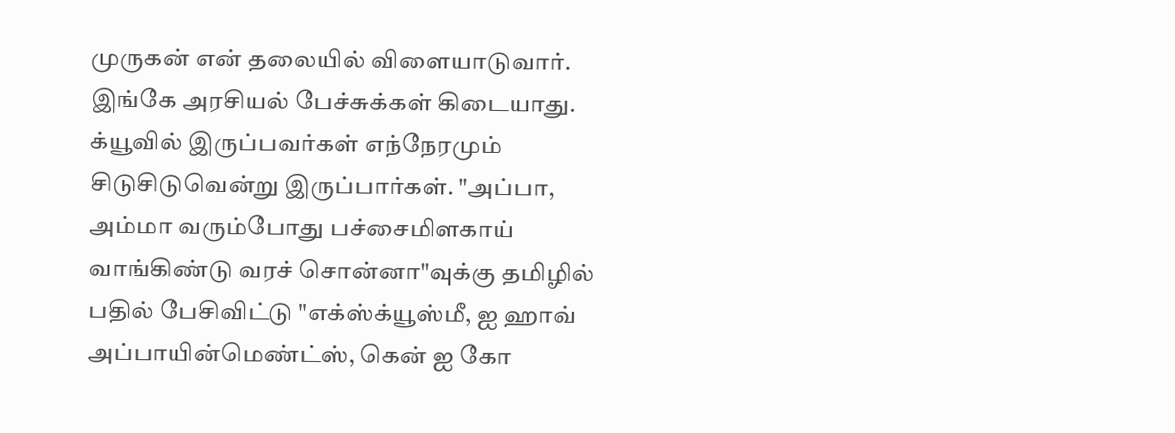முருகன் என் தலையில் விளையாடுவார். இங்கே அரசியல் பேச்சுக்கள் கிடையாது. க்யூவில் இருப்பவர்கள் எந்நேரமும் சிடுசிடுவென்று இருப்பார்கள். "அப்பா, அம்மா வரும்போது பச்சைமிளகாய் வாங்கிண்டு வரச் சொன்னா"வுக்கு தமிழில் பதில் பேசிவிட்டு "எக்ஸ்க்யூஸ்மீ, ஐ ஹாவ் அப்பாயின்மெண்ட்ஸ், கென் ஐ கோ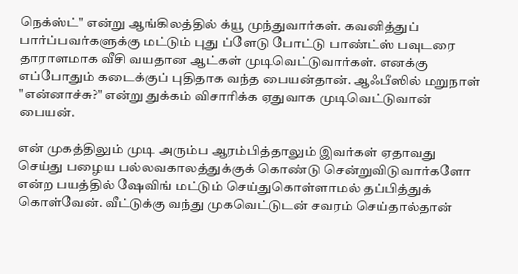நெக்ஸ்ட்" என்று ஆங்கிலத்தில் க்யூ முந்துவார்கள். கவனித்துப் பார்ப்பவர்களுக்கு மட்டும் புது ப்ளேடு போட்டு பாண்ட்ஸ் பவுடரை தாராளமாக வீசி வயதான ஆட்கள் முடிவெட்டுவார்கள். எனக்கு எப்போதும் கடைக்குப் புதிதாக வந்த பையன்தான். ஆஃபீஸில் மறுநாள் "என்னாச்சு?" என்று துக்கம் விசாரிக்க ஏதுவாக முடிவெட்டுவான் பையன்.

என் முகத்திலும் முடி அரும்ப ஆரம்பித்தாலும் இவர்கள் ஏதாவது செய்து பழைய பல்லவகாலத்துக்குக் கொண்டு சென்றுவிடுவார்களோ என்ற பயத்தில் ஷேவிங் மட்டும் செய்துகொள்ளாமல் தப்பித்துக் கொள்வேன். வீட்டுக்கு வந்து முகவெட்டுடன் சவரம் செய்தால்தான்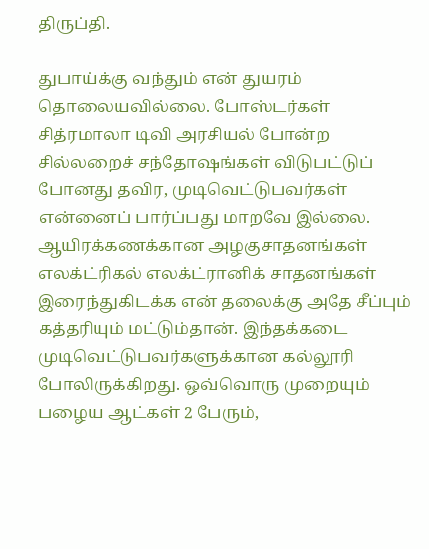திருப்தி.

துபாய்க்கு வந்தும் என் துயரம் தொலையவில்லை. போஸ்டர்கள் சித்ரமாலா டிவி அரசியல் போன்ற சில்லறைச் சந்தோஷங்கள் விடுபட்டுப் போனது தவிர, முடிவெட்டுபவர்கள் என்னைப் பார்ப்பது மாறவே இல்லை. ஆயிரக்கணக்கான அழகுசாதனங்கள் எலக்ட்ரிகல் எலக்ட்ரானிக் சாதனங்கள் இரைந்துகிடக்க என் தலைக்கு அதே சீப்பும் கத்தரியும் மட்டும்தான். இந்தக்கடை முடிவெட்டுபவர்களுக்கான கல்லூரி போலிருக்கிறது. ஒவ்வொரு முறையும் பழைய ஆட்கள் 2 பேரும்,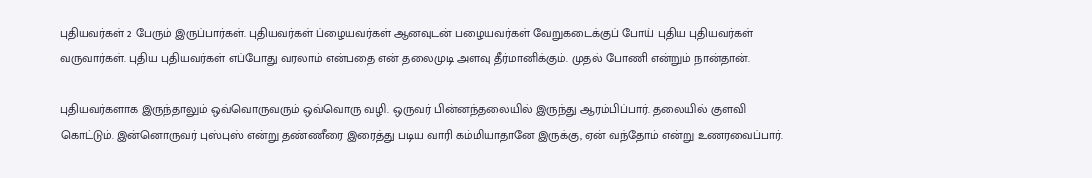புதியவர்கள் 2 பேரும் இருப்பார்கள். புதியவர்கள் ப்ழையவர்கள் ஆனவுடன் பழையவர்கள் வேறுகடைக்குப் போய் புதிய புதியவர்கள் வருவார்கள். புதிய புதியவர்கள் எப்போது வரலாம் என்பதை என் தலைமுடி அளவு தீர்மானிக்கும். முதல் போணி என்றும் நான்தான்.

புதியவர்களாக இருந்தாலும் ஒவ்வொருவரும் ஒவ்வொரு வழி. ஒருவர் பின்னந்தலையில் இருந்து ஆரம்பிப்பார். தலையில் குளவி கொட்டும். இன்னொருவர் புஸ்புஸ் என்று தண்ணீரை இரைத்து படிய வாரி கம்மியாதானே இருக்கு, ஏன் வந்தோம் என்று உணரவைப்பார்.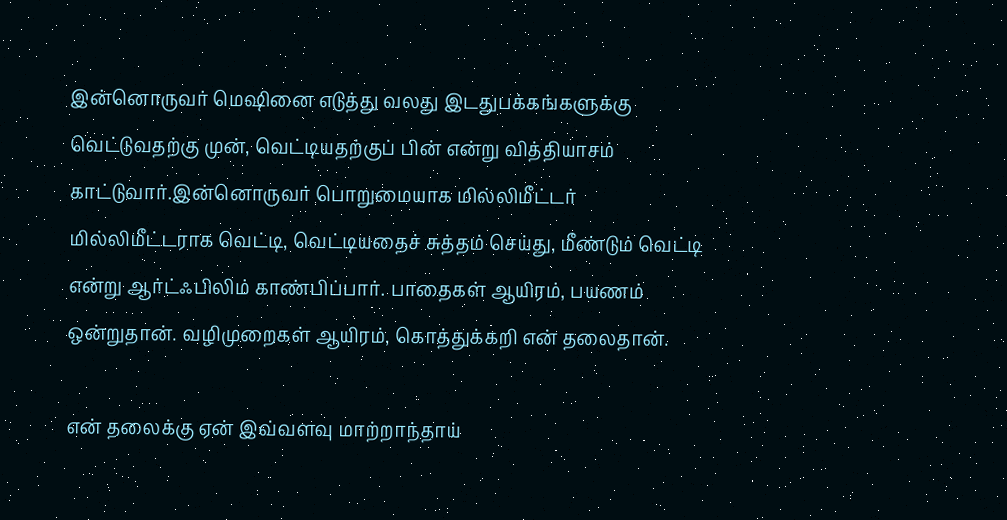இன்னொருவர் மெஷினை எடுத்து வலது இடதுபக்கங்களுக்கு வெட்டுவதற்கு முன், வெட்டியதற்குப் பின் என்று வித்தியாசம் காட்டுவார்.இன்னொருவர் பொறுமையாக மில்லிமீட்டர் மில்லிமீட்டராக வெட்டி, வெட்டியதைச் சுத்தம் செய்து, மீண்டும் வெட்டி என்று ஆர்ட்ஃபிலிம் காண்பிப்பார். பாதைகள் ஆயிரம், பயணம் ஒன்றுதான். வழிமுறைகள் ஆயிரம், கொத்துக்கறி என் தலைதான்.

என் தலைக்கு ஏன் இவ்வளவு மாற்றாந்தாய்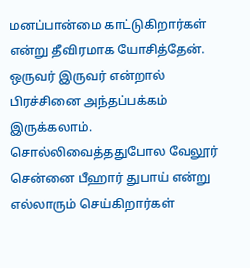மனப்பான்மை காட்டுகிறார்கள் என்று தீவிரமாக யோசித்தேன். ஒருவர் இருவர் என்றால் பிரச்சினை அந்தப்பக்கம் இருக்கலாம். சொல்லிவைத்ததுபோல வேலூர் சென்னை பீஹார் துபாய் என்று எல்லாரும் செய்கிறார்கள்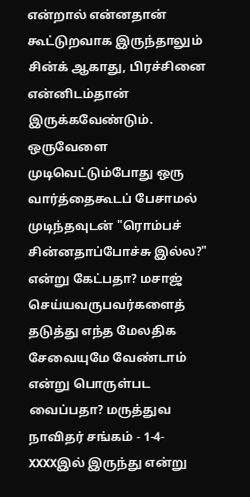என்றால் என்னதான் கூட்டுறவாக இருந்தாலும் சின்க் ஆகாது, பிரச்சினை என்னிடம்தான் இருக்கவேண்டும். ஒருவேளை முடிவெட்டும்போது ஒரு வார்த்தைகூடப் பேசாமல் முடிந்தவுடன் "ரொம்பச் சின்னதாப்போச்சு இல்ல?" என்று கேட்பதா? மசாஜ் செய்யவருபவர்களைத் தடுத்து எந்த மேலதிக சேவையுமே வேண்டாம் என்று பொருள்பட வைப்பதா? மருத்துவ நாவிதர் சங்கம் - 1-4-XXXXஇல் இருந்து என்று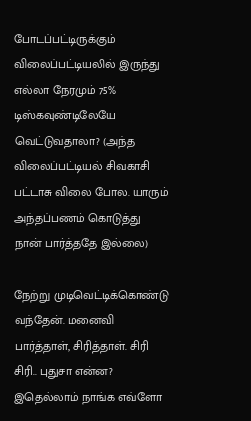போடப்பட்டிருக்கும் விலைப்பட்டியலில் இருந்து எல்லா நேரமும் 75% டிஸ்கவுண்டிலேயே வெட்டுவதாலா? (அந்த விலைப்பட்டியல் சிவகாசி பட்டாசு விலை போல. யாரும் அந்தப்பணம் கொடுத்து நான் பார்த்ததே இல்லை)

நேற்று முடிவெட்டிக்கொண்டு வந்தேன். மனைவி பார்த்தாள், சிரித்தாள். சிரி சிரி.. புதுசா என்ன? இதெல்லாம் நாங்க எவ்ளோ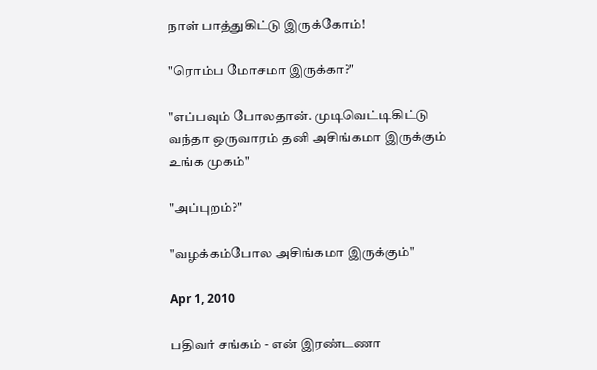நாள் பாத்துகிட்டு இருக்கோம்!

"ரொம்ப மோசமா இருக்கா?"

"எப்பவும் போலதான். முடிவெட்டிகிட்டு வந்தா ஒருவாரம் தனி அசிங்கமா இருக்கும் உங்க முகம்"

"அப்புறம்?"

"வழக்கம்போல அசிங்கமா இருக்கும்"

Apr 1, 2010

பதிவர் சங்கம் - என் இரண்டணா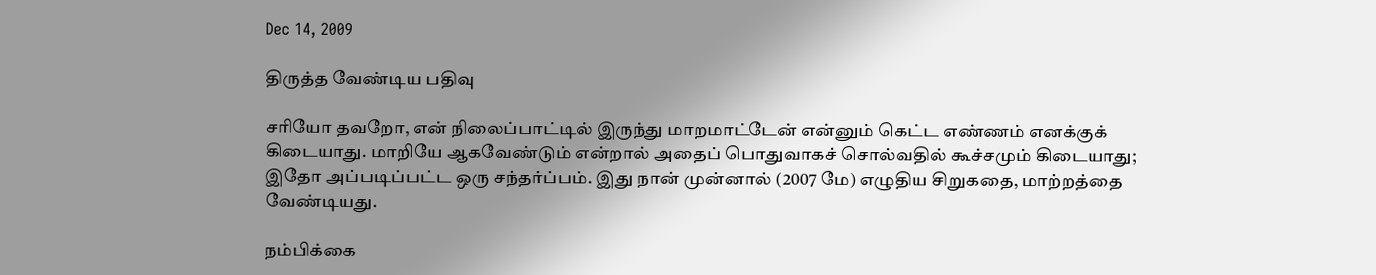Dec 14, 2009

திருத்த வேண்டிய பதிவு

சரியோ தவறோ, என் நிலைப்பாட்டில் இருந்து மாறமாட்டேன் என்னும் கெட்ட எண்ணம் எனக்குக் கிடையாது. மாறியே ஆகவேண்டும் என்றால் அதைப் பொதுவாகச் சொல்வதில் கூச்சமும் கிடையாது; இதோ அப்படிப்பட்ட ஒரு சந்தர்ப்பம். இது நான் முன்னால் (2007 மே) எழுதிய சிறுகதை, மாற்றத்தை வேண்டியது.

நம்பிக்கை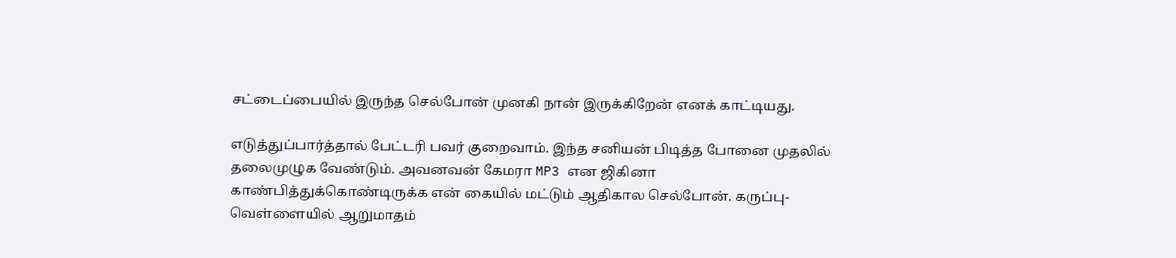சட்டைப்பையில் இருந்த செல்போன் முனகி நான் இருக்கிறேன் எனக் காட்டியது.

எடுத்துப்பார்த்தால் பேட்டரி பவர் குறைவாம். இந்த சனியன் பிடித்த போனை முதலில் தலைமுழுக வேண்டும். அவனவன் கேமரா MP3 என ஜிகினா காண்பித்துக்கொண்டிருக்க என் கையில் மட்டும் ஆதிகால செல்போன். கருப்பு-வெள்ளையில் ஆறுமாதம்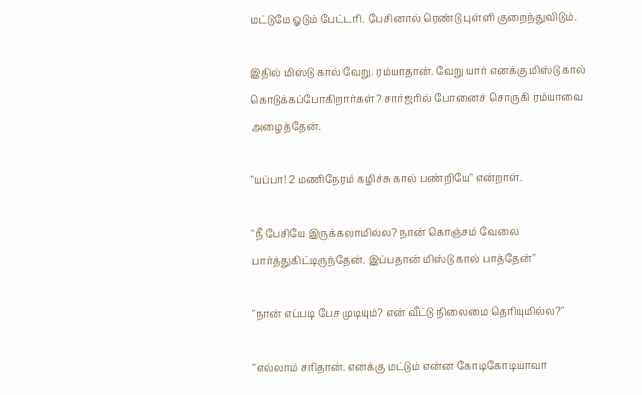மட்டுமே ஓடும் பேட்டரி. பேசினால் ரெண்டு புள்ளி குறைந்துவிடும்.

இதில் மிஸ்டு கால் வேறு. ரம்யாதான். வேறு யார் எனக்கு மிஸ்டு கால் கொடுக்கப்போகிறார்கள்? சார்ஜரில் போனைச் சொருகி ரம்யாவை அழைத்தேன்.

"யப்பா! 2 மணிநேரம் கழிச்சு கால் பண்றியே" என்றாள்.

"நீ பேசியே இருக்கலாமில்ல? நான் கொஞ்சம் வேலை பார்த்துகிட்டிருந்தேன். இப்பதான் மிஸ்டு கால் பாத்தேன்"

"நான் எப்படி பேச முடியும்? என் வீட்டு நிலைமை தெரியுமில்ல?"

"எல்லாம் சரிதான். எனக்கு மட்டும் என்ன கோடிகோடியாவா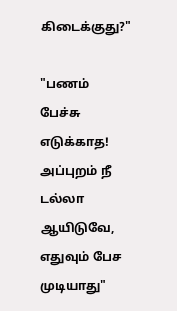கிடைக்குது?"

"பணம் பேச்சு எடுக்காத! அப்புறம் நீ டல்லா ஆயிடுவே, எதுவும் பேச முடியாது"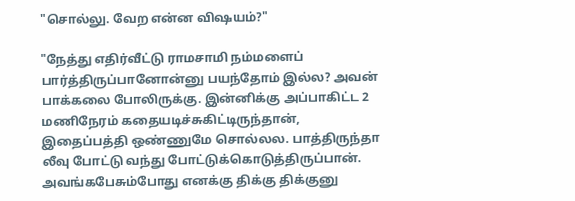"சொல்லு. வேற என்ன விஷயம்?"

"நேத்து எதிர்வீட்டு ராமசாமி நம்மளைப் பார்த்திருப்பானோன்னு பயந்தோம் இல்ல? அவன் பாக்கலை போலிருக்கு. இன்னிக்கு அப்பாகிட்ட 2 மணிநேரம் கதையடிச்சுகிட்டிருந்தான், இதைப்பத்தி ஒண்ணுமே சொல்லல. பாத்திருந்தா லீவு போட்டு வந்து போட்டுக்கொடுத்திருப்பான். அவங்கபேசும்போது எனக்கு திக்கு திக்குனு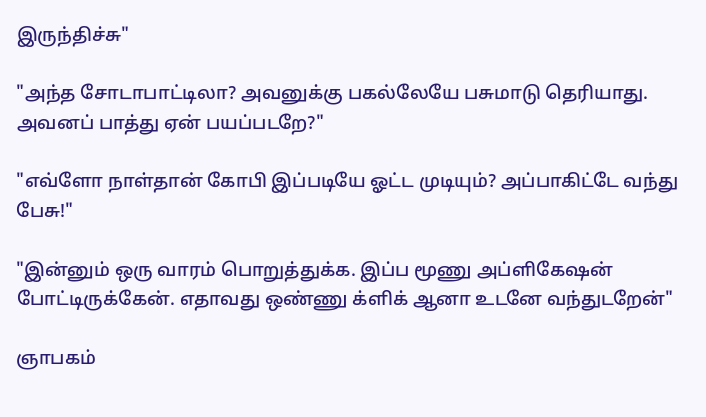இருந்திச்சு"

"அந்த சோடாபாட்டிலா? அவனுக்கு பகல்லேயே பசுமாடு தெரியாது. அவனப் பாத்து ஏன் பயப்படறே?"

"எவ்ளோ நாள்தான் கோபி இப்படியே ஓட்ட முடியும்? அப்பாகிட்டே வந்து பேசு!"

"இன்னும் ஒரு வாரம் பொறுத்துக்க. இப்ப மூணு அப்ளிகேஷன் போட்டிருக்கேன். எதாவது ஒண்ணு க்ளிக் ஆனா உடனே வந்துடறேன்"

ஞாபகம்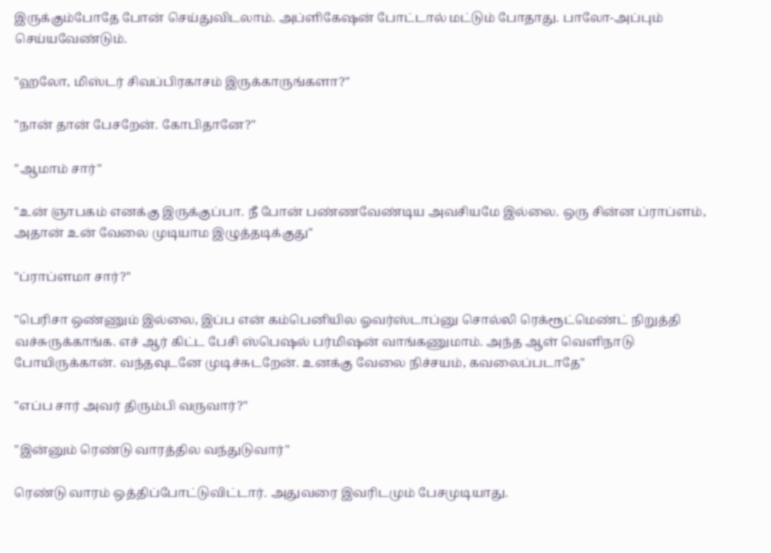இருக்கும்போதே போன் செய்துவிடலாம். அப்ளிகேஷன் போட்டால் மட்டும் போதாது. பாலோ-அப்பும் செய்யவேண்டும்.

"ஹலோ, மிஸ்டர் சிவப்பிரகாசம் இருக்காருங்களா?"

"நான் தான் பேசறேன். கோபிதானே?"

"ஆமாம் சார்"

"உன் ஞாபகம் எனக்கு இருக்குப்பா. நீ போன் பண்ணவேண்டிய அவசியமே இல்லை. ஒரு சின்ன ப்ராப்ளம், அதான் உன் வேலை முடியாம இழுத்தடிக்குது"

"ப்ராப்ளமா சார்?"

"பெரிசா ஒண்ணும் இல்லை, இப்ப என் கம்பெனியில ஓவர்ஸ்டாப்னு சொல்லி ரெக்ரூட்மெண்ட் நிறுத்தி வச்சுருக்காங்க. எச் ஆர் கிட்ட பேசி ஸ்பெஷல் பர்மிஷன் வாங்கணுமாம். அந்த ஆள் வெளிநாடு போயிருக்கான். வந்தவுடனே முடிச்சுடறேன். உனக்கு வேலை நிச்சயம், கவலைப்படாதே"

"எப்ப சார் அவர் திரும்பி வருவார்?"

"இன்னும் ரெண்டு வாரத்தில வந்துடுவார்"

ரெண்டு வாரம் ஒத்திப்போட்டுவிட்டார். அதுவரை இவரிடமும் பேசமுடியாது.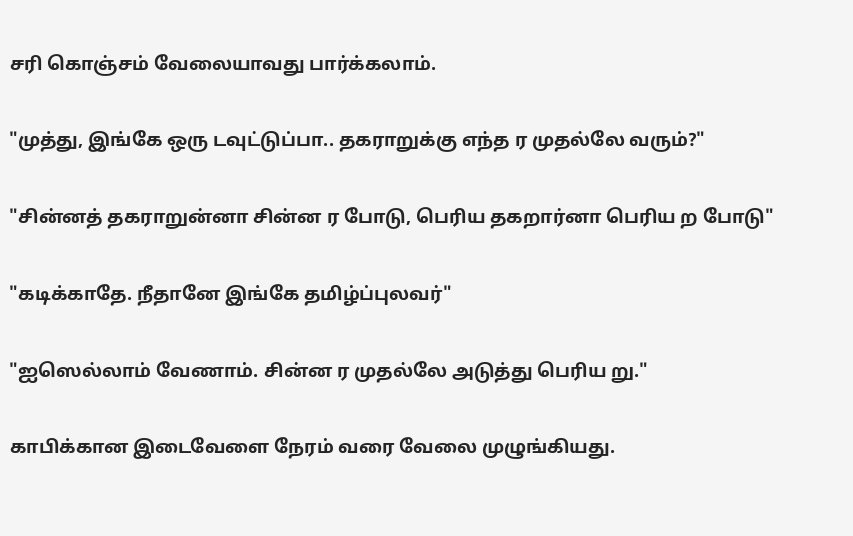சரி கொஞ்சம் வேலையாவது பார்க்கலாம்.

"முத்து, இங்கே ஒரு டவுட்டுப்பா.. தகராறுக்கு எந்த ர முதல்லே வரும்?"

"சின்னத் தகராறுன்னா சின்ன ர போடு, பெரிய தகறார்னா பெரிய ற போடு"

"கடிக்காதே. நீதானே இங்கே தமிழ்ப்புலவர்"

"ஐஸெல்லாம் வேணாம். சின்ன ர முதல்லே அடுத்து பெரிய று."

காபிக்கான இடைவேளை நேரம் வரை வேலை முழுங்கியது.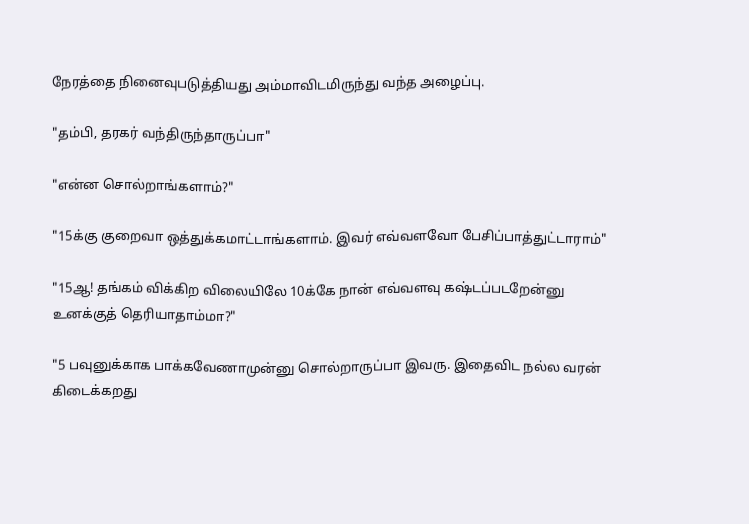நேரத்தை நினைவுபடுத்தியது அம்மாவிடமிருந்து வந்த அழைப்பு.

"தம்பி, தரகர் வந்திருந்தாருப்பா"

"என்ன சொல்றாங்களாம்?"

"15க்கு குறைவா ஒத்துக்கமாட்டாங்களாம். இவர் எவ்வளவோ பேசிப்பாத்துட்டாராம்"

"15ஆ! தங்கம் விக்கிற விலையிலே 10க்கே நான் எவ்வளவு கஷ்டப்படறேன்னு
உனக்குத் தெரியாதாம்மா?"

"5 பவுனுக்காக பாக்கவேணாமுன்னு சொல்றாருப்பா இவரு. இதைவிட நல்ல வரன் கிடைக்கறது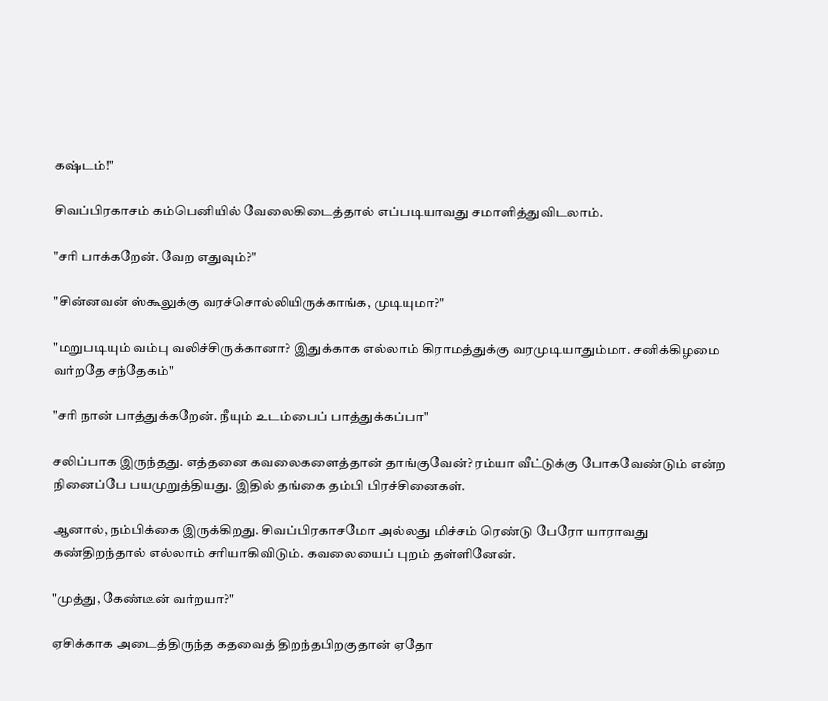கஷ்டம்!"

சிவப்பிரகாசம் கம்பெனியில் வேலைகிடைத்தால் எப்படியாவது சமாளித்துவிடலாம்.

"சரி பாக்கறேன். வேற எதுவும்?"

"சின்னவன் ஸ்கூலுக்கு வரச்சொல்லியிருக்காங்க, முடியுமா?"

"மறுபடியும் வம்பு வலிச்சிருக்கானா? இதுக்காக எல்லாம் கிராமத்துக்கு வரமுடியாதும்மா. சனிக்கிழமை வர்றதே சந்தேகம்"

"சரி நான் பாத்துக்கறேன். நீயும் உடம்பைப் பாத்துக்கப்பா"

சலிப்பாக இருந்தது. எத்தனை கவலைகளைத்தான் தாங்குவேன்? ரம்யா வீட்டுக்கு போகவேண்டும் என்ற நினைப்பே பயமுறுத்தியது. இதில் தங்கை தம்பி பிரச்சினைகள்.

ஆனால், நம்பிக்கை இருக்கிறது. சிவப்பிரகாசமோ அல்லது மிச்சம் ரெண்டு பேரோ யாராவது கண்திறந்தால் எல்லாம் சரியாகிவிடும். கவலையைப் புறம் தள்ளினேன்.

"முத்து, கேண்டீன் வர்றயா?"

ஏசிக்காக அடைத்திருந்த கதவைத் திறந்தபிறகுதான் ஏதோ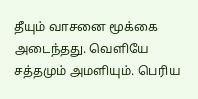தீயும் வாசனை மூக்கை அடைந்தது. வெளியே சத்தமும் அமளியும். பெரிய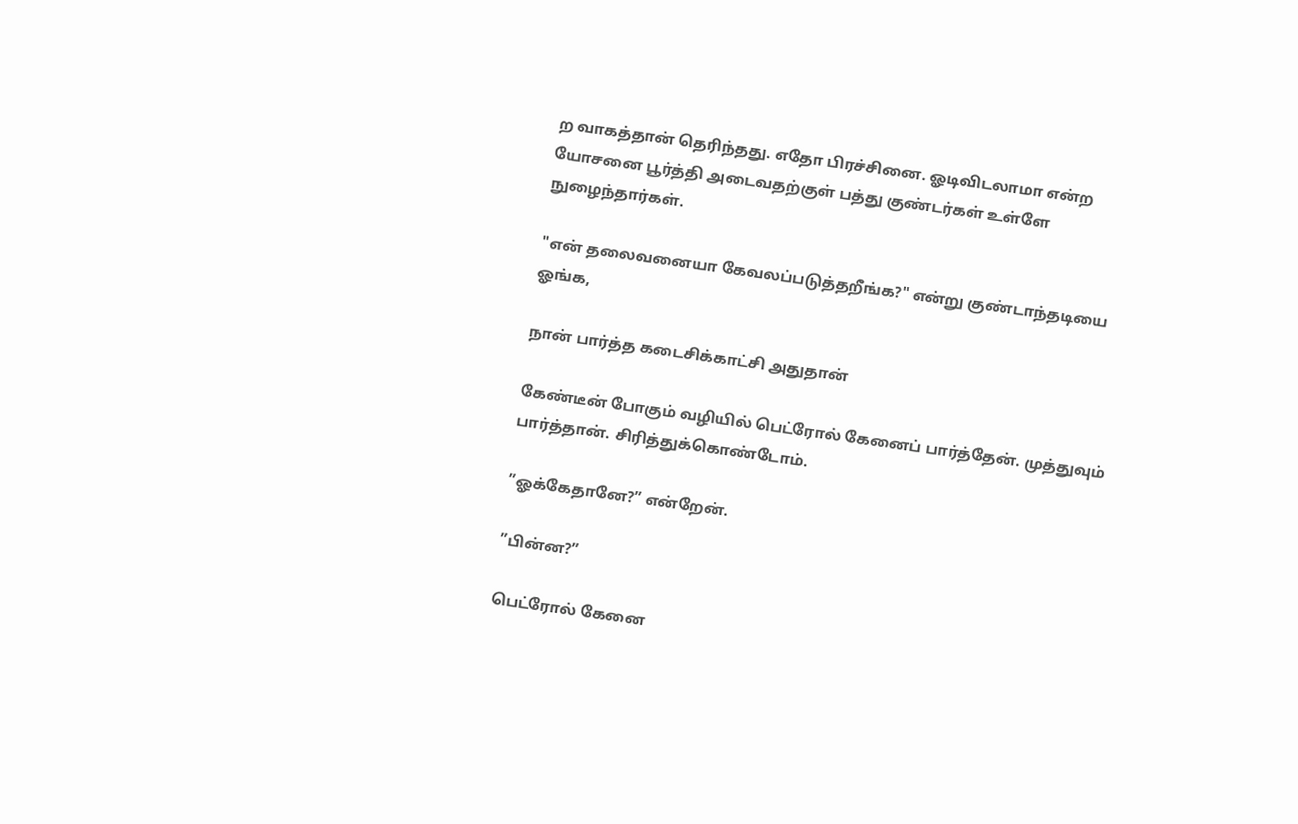ற வாகத்தான் தெரிந்தது. எதோ பிரச்சினை. ஓடிவிடலாமா என்ற யோசனை பூர்த்தி அடைவதற்குள் பத்து குண்டர்கள் உள்ளே நுழைந்தார்கள்.

"என் தலைவனையா கேவலப்படுத்தறீங்க?" என்று குண்டாந்தடியை ஓங்க,

நான் பார்த்த கடைசிக்காட்சி அதுதான்

கேண்டீன் போகும் வழியில் பெட்ரோல் கேனைப் பார்த்தேன். முத்துவும் பார்த்தான். சிரித்துக்கொண்டோம்.

”ஓக்கேதானே?” என்றேன்.

”பின்ன?”

பெட்ரோல் கேனை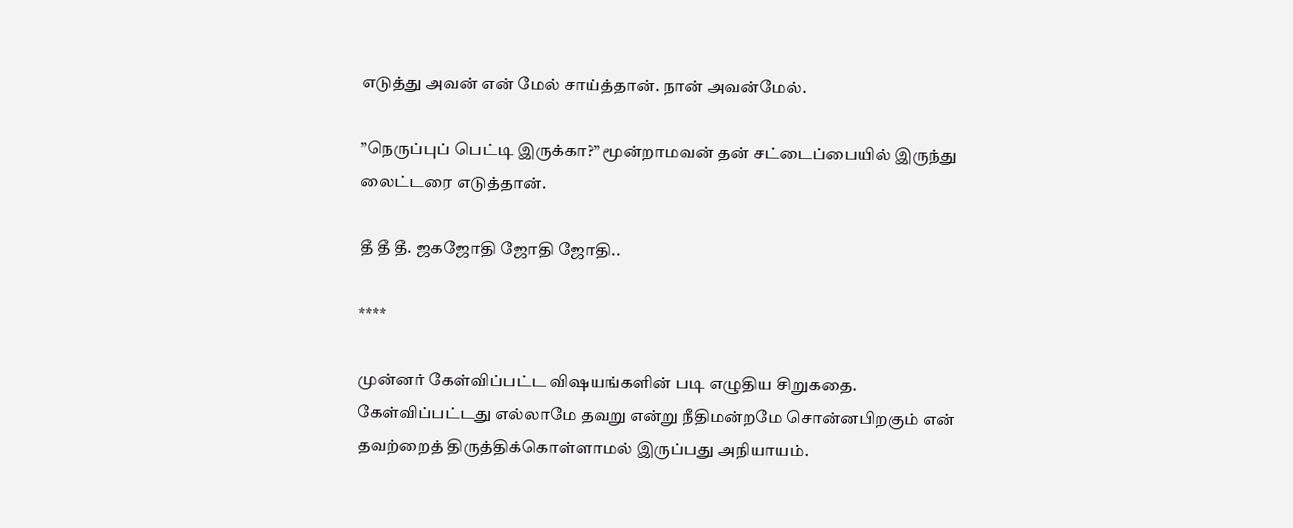எடுத்து அவன் என் மேல் சாய்த்தான். நான் அவன்மேல்.

”நெருப்புப் பெட்டி இருக்கா?” மூன்றாமவன் தன் சட்டைப்பையில் இருந்து லைட்டரை எடுத்தான்.

தீ தீ தீ. ஜகஜோதி ஜோதி ஜோதி..

****

முன்னர் கேள்விப்பட்ட விஷயங்களின் படி எழுதிய சிறுகதை. கேள்விப்பட்டது எல்லாமே தவறு என்று நீதிமன்றமே சொன்னபிறகும் என் தவற்றைத் திருத்திக்கொள்ளாமல் இருப்பது அநியாயம்.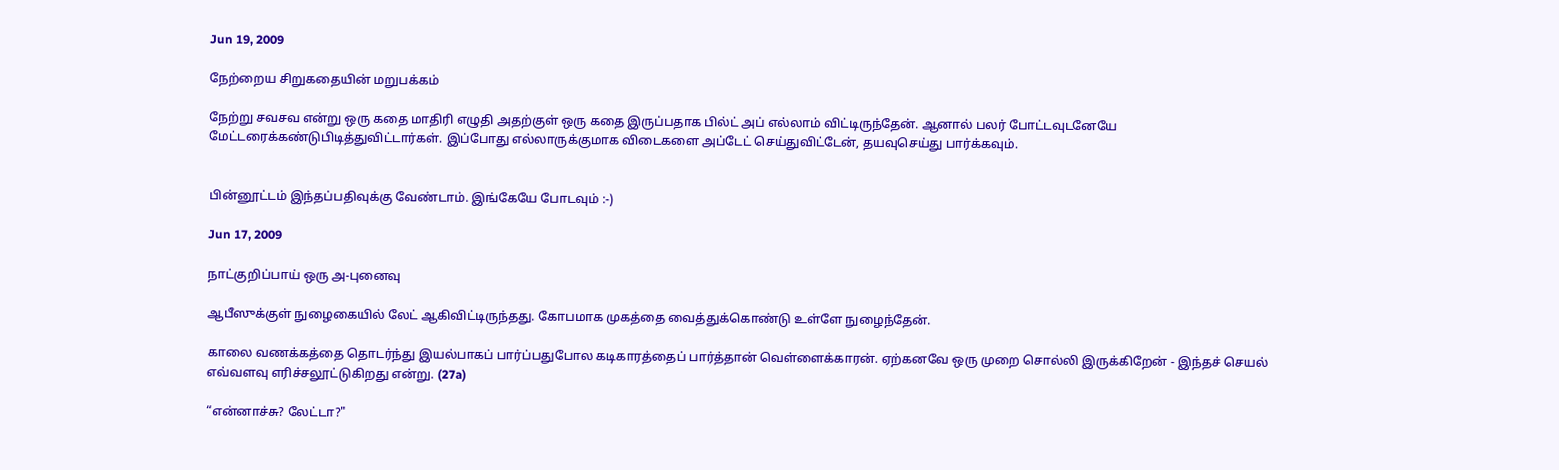Jun 19, 2009

நேற்றைய சிறுகதையின் மறுபக்கம்

நேற்று சவசவ என்று ஒரு கதை மாதிரி எழுதி அதற்குள் ஒரு கதை இருப்பதாக பில்ட் அப் எல்லாம் விட்டிருந்தேன். ஆனால் பலர் போட்டவுடனேயே மேட்டரைக்கண்டுபிடித்துவிட்டார்கள். இப்போது எல்லாருக்குமாக விடைகளை அப்டேட் செய்துவிட்டேன், தயவுசெய்து பார்க்கவும்.


பின்னூட்டம் இந்தப்பதிவுக்கு வேண்டாம். இங்கேயே போடவும் :-)

Jun 17, 2009

நாட்குறிப்பாய் ஒரு அ-புனைவு

ஆபீஸுக்குள் நுழைகையில் லேட் ஆகிவிட்டிருந்தது. கோபமாக முகத்தை வைத்துக்கொண்டு உள்ளே நுழைந்தேன்.

காலை வணக்கத்தை தொடர்ந்து இயல்பாகப் பார்ப்பதுபோல கடிகாரத்தைப் பார்த்தான் வெள்ளைக்காரன். ஏற்கனவே ஒரு முறை சொல்லி இருக்கிறேன் - இந்தச் செயல் எவ்வளவு எரிச்சலூட்டுகிறது என்று. (27a)

“என்னாச்சு? லேட்டா?"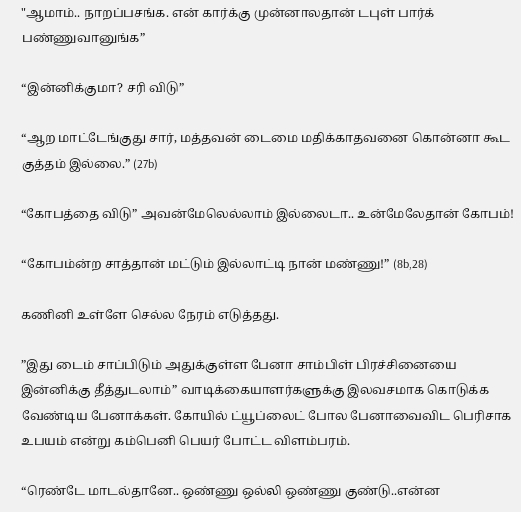"ஆமாம்.. நாறப்பசங்க. என் கார்க்கு முன்னாலதான் டபுள் பார்க் பண்ணுவானுங்க”

“இன்னிக்குமா? சரி விடு”

“ஆற மாட்டேங்குது சார், மத்தவன் டைமை மதிக்காதவனை கொன்னா கூட குத்தம் இல்லை.” (27b)

“கோபத்தை விடு” அவன்மேலெல்லாம் இல்லைடா.. உன்மேலேதான் கோபம்!

“கோபம்ன்ற சாத்தான் மட்டும் இல்லாட்டி நான் மண்ணு!” (8b,28)

கணினி உள்ளே செல்ல நேரம் எடுத்தது.

”இது டைம் சாப்பிடும் அதுக்குள்ள பேனா சாம்பிள் பிரச்சினையை இன்னிக்கு தீத்துடலாம்” வாடிக்கையாளர்களுக்கு இலவசமாக கொடுக்க வேண்டிய பேனாக்கள். கோயில் ட்யூப்லைட் போல பேனாவைவிட பெரிசாக உபயம் என்று கம்பெனி பெயர் போட்ட விளம்பரம்.

“ரெண்டே மாடல்தானே.. ஒண்ணு ஒல்லி ஒண்ணு குண்டு..என்ன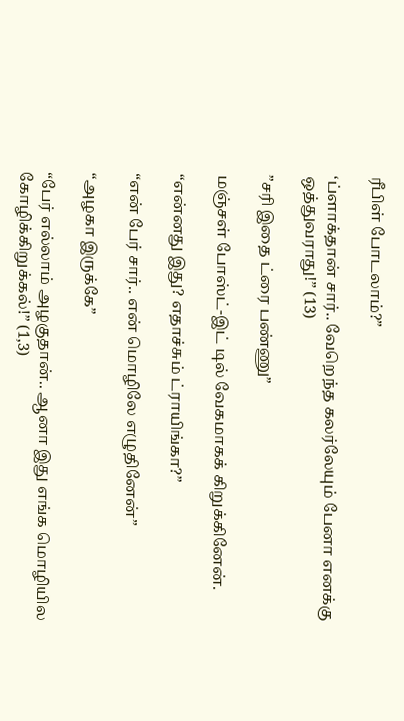ரீபிள் போடலாம்?”

‘ப்ளாக்தான் சார்.. வேறெந்த கலர்லேயும் பேனா எனக்கு ஒத்துவராது!” (13)

”சரி இதை ட்ரை பண்ணு”

மஞ்சள் போஸ்ட்-இட் டில் வேகமாகக் கிறுக்கினேன்.

“என்னது இது? எதாச்சும் ட்ராயிங்கா?”

“என் பேர் சார்.. என் மொழிலே எழுதினேன்”

“அழகா இருக்கே”

“பேர் எல்லாம் அழகுதான்.. ஆனா இது எங்க மொழியில கோழிக்கிறுக்கல்!” (1,3)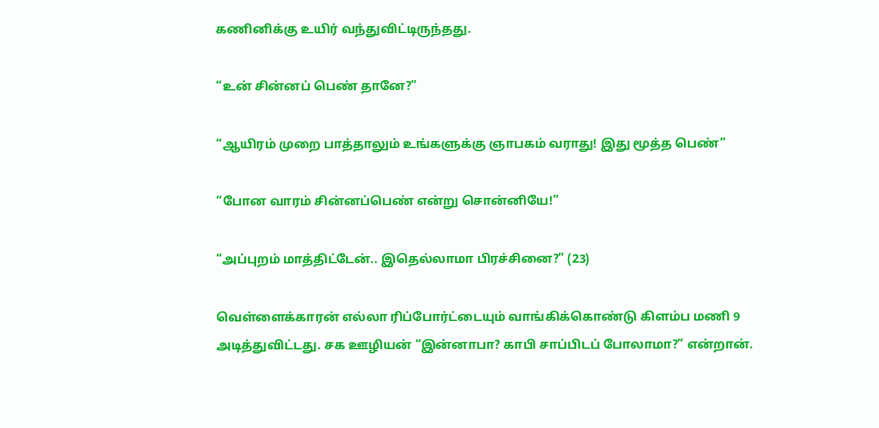கணினிக்கு உயிர் வந்துவிட்டிருந்தது.

“உன் சின்னப் பெண் தானே?”

“ஆயிரம் முறை பாத்தாலும் உங்களுக்கு ஞாபகம் வராது! இது மூத்த பெண்”

“போன வாரம் சின்னப்பெண் என்று சொன்னியே!”

“அப்புறம் மாத்திட்டேன்.. இதெல்லாமா பிரச்சினை?” (23)

வெள்ளைக்காரன் எல்லா ரிப்போர்ட்டையும் வாங்கிக்கொண்டு கிளம்ப மணி 9 அடித்துவிட்டது. சக ஊழியன் “இன்னாபா? காபி சாப்பிடப் போலாமா?” என்றான்.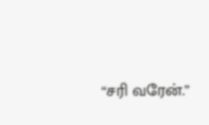“சரி வரேன்.”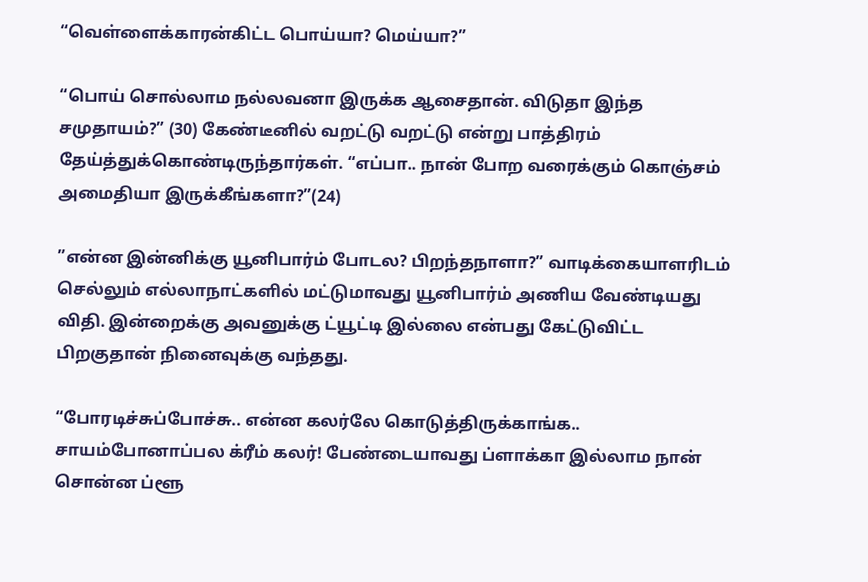“வெள்ளைக்காரன்கிட்ட பொய்யா? மெய்யா?”

“பொய் சொல்லாம நல்லவனா இருக்க ஆசைதான். விடுதா இந்த சமுதாயம்?” (30) கேண்டீனில் வறட்டு வறட்டு என்று பாத்திரம் தேய்த்துக்கொண்டிருந்தார்கள். “எப்பா.. நான் போற வரைக்கும் கொஞ்சம் அமைதியா இருக்கீங்களா?”(24)

”என்ன இன்னிக்கு யூனிபார்ம் போடல? பிறந்தநாளா?” வாடிக்கையாளரிடம் செல்லும் எல்லாநாட்களில் மட்டுமாவது யூனிபார்ம் அணிய வேண்டியது விதி. இன்றைக்கு அவனுக்கு ட்யூட்டி இல்லை என்பது கேட்டுவிட்ட பிறகுதான் நினைவுக்கு வந்தது.

“போரடிச்சுப்போச்சு.. என்ன கலர்லே கொடுத்திருக்காங்க.. சாயம்போனாப்பல க்ரீம் கலர்! பேண்டையாவது ப்ளாக்கா இல்லாம நான் சொன்ன ப்ளூ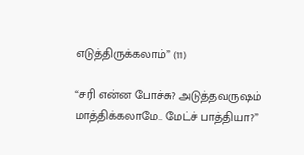எடுத்திருக்கலாம்” (11)

“சரி என்ன போச்சு? அடுத்தவருஷம் மாத்திக்கலாமே.. மேட்ச் பாத்தியா?”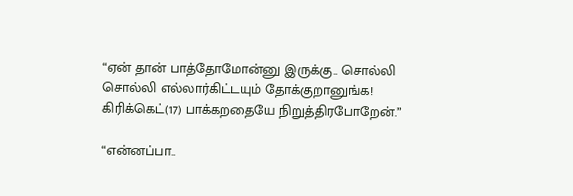“ஏன் தான் பாத்தோமோன்னு இருக்கு.. சொல்லி சொல்லி எல்லார்கிட்டயும் தோக்குறானுங்க! கிரிக்கெட்(17) பாக்கறதையே நிறுத்திரபோறேன்.”

“என்னப்பா..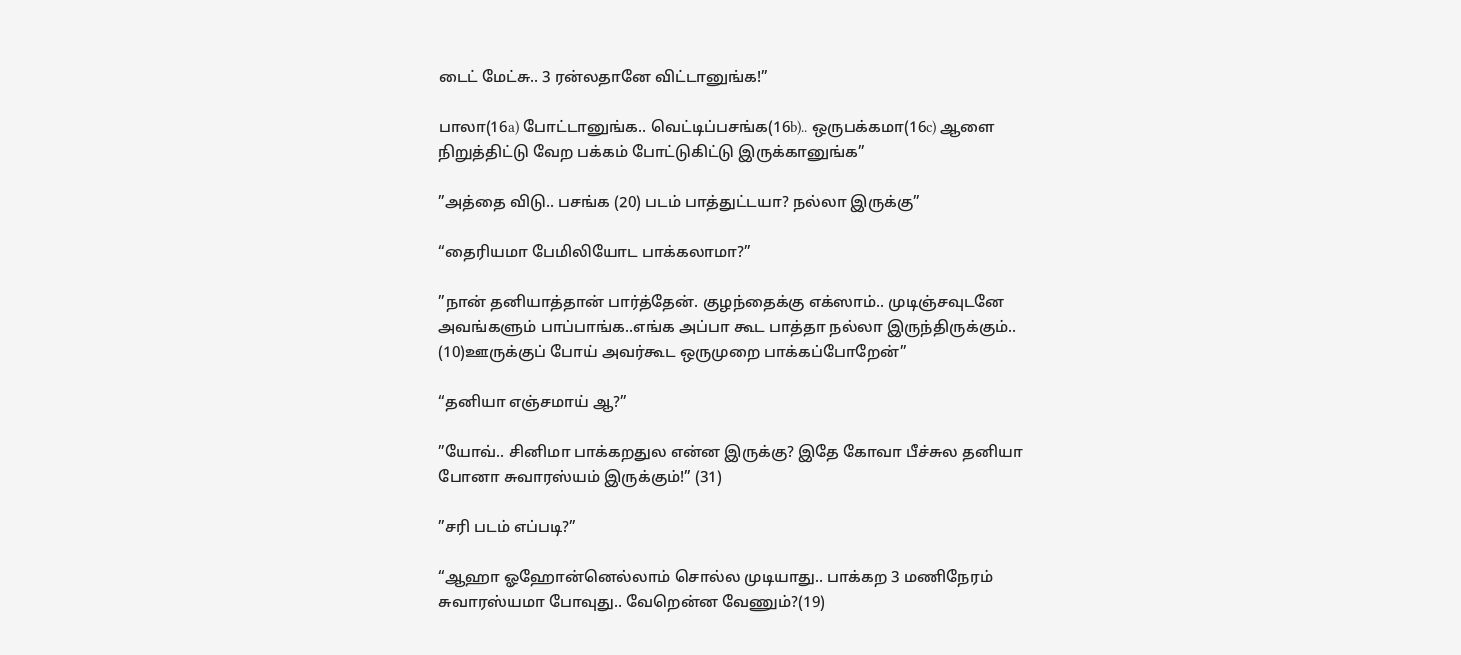டைட் மேட்சு.. 3 ரன்லதானே விட்டானுங்க!”

பாலா(16a) போட்டானுங்க.. வெட்டிப்பசங்க(16b).. ஒருபக்கமா(16c) ஆளை நிறுத்திட்டு வேற பக்கம் போட்டுகிட்டு இருக்கானுங்க”

”அத்தை விடு.. பசங்க (20) படம் பாத்துட்டயா? நல்லா இருக்கு”

“தைரியமா பேமிலியோட பாக்கலாமா?”

”நான் தனியாத்தான் பார்த்தேன். குழந்தைக்கு எக்ஸாம்.. முடிஞ்சவுடனே அவங்களும் பாப்பாங்க..எங்க அப்பா கூட பாத்தா நல்லா இருந்திருக்கும்.. (10)ஊருக்குப் போய் அவர்கூட ஒருமுறை பாக்கப்போறேன்”

“தனியா எஞ்சமாய் ஆ?”

”யோவ்.. சினிமா பாக்கறதுல என்ன இருக்கு? இதே கோவா பீச்சுல தனியா போனா சுவாரஸ்யம் இருக்கும்!” (31)

”சரி படம் எப்படி?”

“ஆஹா ஓஹோன்னெல்லாம் சொல்ல முடியாது.. பாக்கற 3 மணிநேரம் சுவாரஸ்யமா போவுது.. வேறென்ன வேணும்?(19)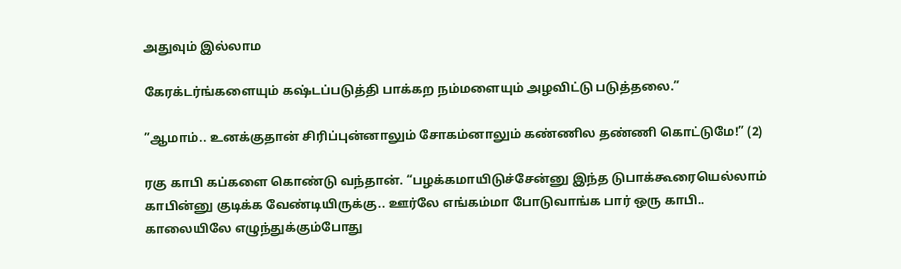அதுவும் இல்லாம

கேரக்டர்ங்களையும் கஷ்டப்படுத்தி பாக்கற நம்மளையும் அழவிட்டு படுத்தலை.”

”ஆமாம்.. உனக்குதான் சிரிப்புன்னாலும் சோகம்னாலும் கண்ணில தண்ணி கொட்டுமே!” (2)

ரகு காபி கப்களை கொண்டு வந்தான். “பழக்கமாயிடுச்சேன்னு இந்த டுபாக்கூரையெல்லாம் காபின்னு குடிக்க வேண்டியிருக்கு.. ஊர்லே எங்கம்மா போடுவாங்க பார் ஒரு காபி.. காலையிலே எழுந்துக்கும்போது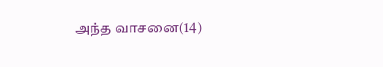அந்த வாசனை(14)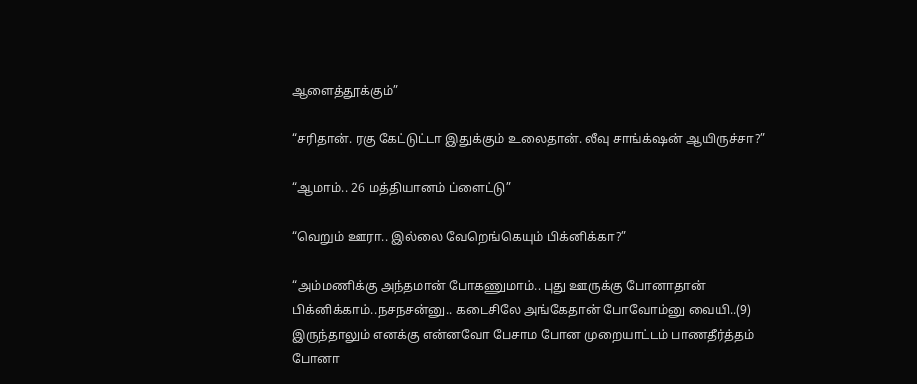ஆளைத்தூக்கும்”

“சரிதான். ரகு கேட்டுட்டா இதுக்கும் உலைதான். லீவு சாங்க்‌ஷன் ஆயிருச்சா?”

“ஆமாம்.. 26 மத்தியானம் ப்ளைட்டு”

“வெறும் ஊரா.. இல்லை வேறெங்கெயும் பிக்னிக்கா?”

“அம்மணிக்கு அந்தமான் போகணுமாம்.. புது ஊருக்கு போனாதான் பிக்னிக்காம்..நசநசன்னு.. கடைசிலே அங்கேதான் போவோம்னு வையி..(9) இருந்தாலும் எனக்கு என்னவோ பேசாம போன முறையாட்டம் பாணதீர்த்தம் போனா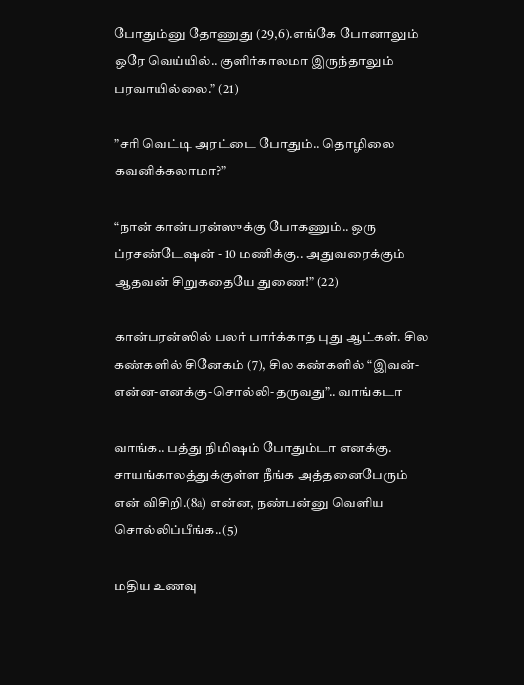போதும்னு தோணுது (29,6).எங்கே போனாலும் ஒரே வெய்யில்.. குளிர்காலமா இருந்தாலும் பரவாயில்லை.” (21)

”சரி வெட்டி அரட்டை போதும்.. தொழிலை கவனிக்கலாமா?”

“நான் கான்பரன்ஸுக்கு போகணும்.. ஒரு ப்ரசண்டேஷன் - 10 மணிக்கு.. அதுவரைக்கும் ஆதவன் சிறுகதையே துணை!” (22)

கான்பரன்ஸில் பலர் பார்க்காத புது ஆட்கள். சில கண்களில் சினேகம் (7), சில கண்களில் “இவன்-என்ன-எனக்கு-சொல்லி-தருவது”.. வாங்கடா

வாங்க.. பத்து நிமிஷம் போதும்டா எனக்கு. சாயங்காலத்துக்குள்ள நீங்க அத்தனைபேரும் என் விசிறி.(8a) என்ன, நண்பன்னு வெளிய சொல்லிப்பீங்க..(5)

மதிய உணவு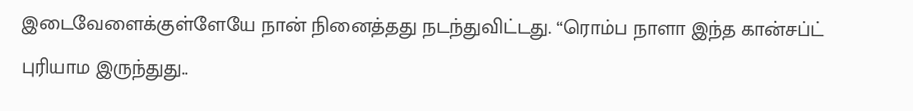இடைவேளைக்குள்ளேயே நான் நினைத்தது நடந்துவிட்டது. “ரொம்ப நாளா இந்த கான்சப்ட் புரியாம இருந்துது..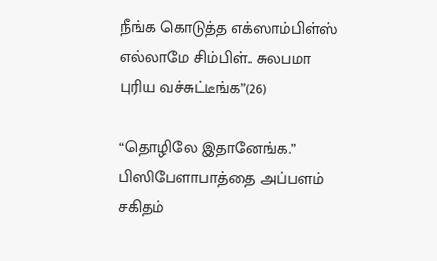நீங்க கொடுத்த எக்ஸாம்பிள்ஸ் எல்லாமே சிம்பிள்.. சுலபமா புரிய வச்சுட்டீங்க”(26)

“தொழிலே இதானேங்க.” பிஸிபேளாபாத்தை அப்பளம் சகிதம்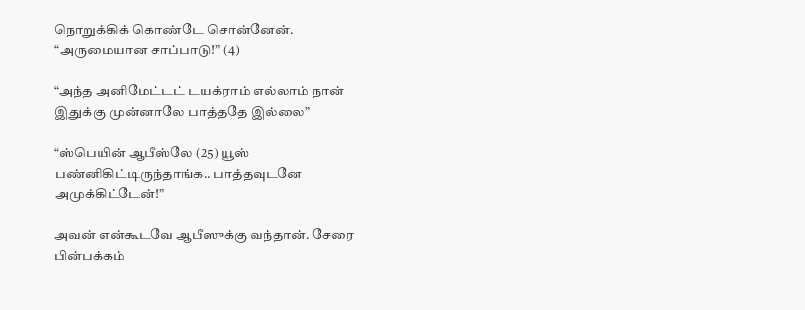நொறுக்கிக் கொண்டே சொன்னேன். “அருமையான சாப்பாடு!” (4)

“அந்த அனிமேட்டட் டயக்ராம் எல்லாம் நான் இதுக்கு முன்னாலே பாத்ததே இல்லை”

“ஸ்பெயின் ஆபீஸ்லே (25) யூஸ் பண்னிகிட்டிருந்தாங்க.. பாத்தவுடனே அமுக்கிட்டேன்!”

அவன் என்கூடவே ஆபீஸுக்கு வந்தான். சேரை பின்பக்கம்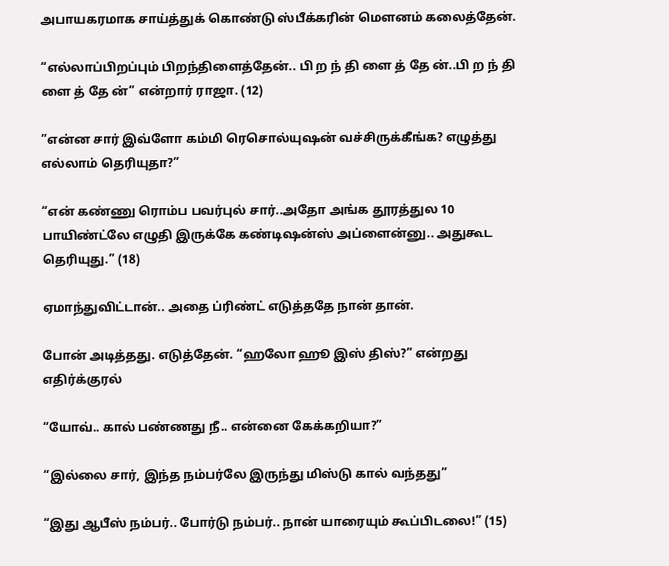அபாயகரமாக சாய்த்துக் கொண்டு ஸ்பீக்கரின் மௌனம் கலைத்தேன்.

“எல்லாப்பிறப்பும் பிறந்திளைத்தேன்.. பி ற ந் தி ளை த் தே ன்..பி ற ந் தி ளை த் தே ன்” என்றார் ராஜா. (12)

”என்ன சார் இவ்ளோ கம்மி ரெசொல்யுஷன் வச்சிருக்கீங்க? எழுத்து எல்லாம் தெரியுதா?”

“என் கண்ணு ரொம்ப பவர்புல் சார்..அதோ அங்க தூரத்துல 10 பாயிண்ட்லே எழுதி இருக்கே கண்டிஷன்ஸ் அப்ளைன்னு.. அதுகூட தெரியுது.” (18)

ஏமாந்துவிட்டான்.. அதை ப்ரிண்ட் எடுத்ததே நான் தான்.

போன் அடித்தது. எடுத்தேன். “ஹலோ ஹூ இஸ் திஸ்?” என்றது எதிர்க்குரல்

“யோவ்.. கால் பண்ணது நீ.. என்னை கேக்கறியா?”

“இல்லை சார், இந்த நம்பர்லே இருந்து மிஸ்டு கால் வந்தது”

“இது ஆபீஸ் நம்பர்.. போர்டு நம்பர்.. நான் யாரையும் கூப்பிடலை!” (15)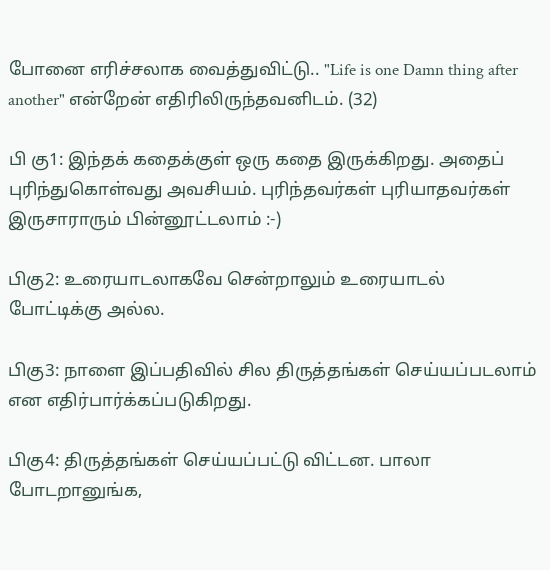போனை எரிச்சலாக வைத்துவிட்டு.. "Life is one Damn thing after another" என்றேன் எதிரிலிருந்தவனிடம். (32)

பி கு1: இந்தக் கதைக்குள் ஒரு கதை இருக்கிறது. அதைப் புரிந்துகொள்வது அவசியம். புரிந்தவர்கள் புரியாதவர்கள் இருசாராரும் பின்னூட்டலாம் :-)

பிகு2: உரையாடலாகவே சென்றாலும் உரையாடல் போட்டிக்கு அல்ல.

பிகு3: நாளை இப்பதிவில் சில திருத்தங்கள் செய்யப்படலாம் என எதிர்பார்க்கப்படுகிறது.

பிகு4: திருத்தங்கள் செய்யப்பட்டு விட்டன. பாலா போடறானுங்க,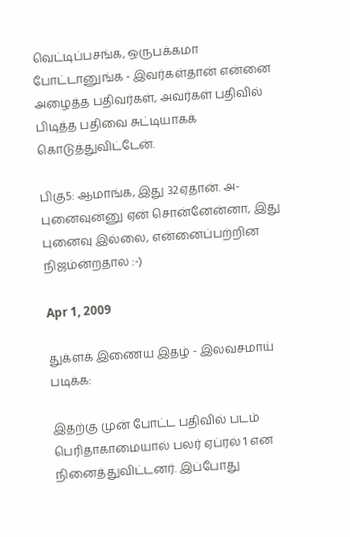வெட்டிப்பசங்க, ஒருபக்கமா போட்டானுங்க - இவர்கள்தான் என்னை அழைத்த பதிவர்கள், அவர்கள் பதிவில் பிடித்த பதிவை சுட்டியாகக் கொடுத்துவிட்டேன்.

பிகு5: ஆமாங்க, இது 32ஏதான். அ-புனைவுன்னு ஏன் சொன்னேன்னா, இது புனைவு இல்லை, என்னைப்பற்றின நிஜம்ன்றதால :-)

Apr 1, 2009

துக்ளக் இணைய இதழ் - இலவசமாய் படிக்க:

இதற்கு முன் போட்ட பதிவில் படம் பெரிதாகாமையால் பலர் ஏப்ரல் 1 என நினைத்துவிட்டனர். இப்போது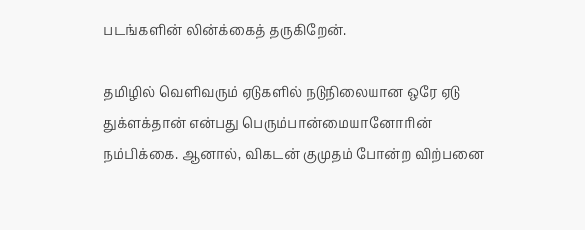படங்களின் லின்க்கைத் தருகிறேன்.

தமிழில் வெளிவரும் ஏடுகளில் நடுநிலையான ஒரே ஏடு துக்ளக்தான் என்பது பெரும்பான்மையானோரின் நம்பிக்கை. ஆனால், விகடன் குமுதம் போன்ற விற்பனை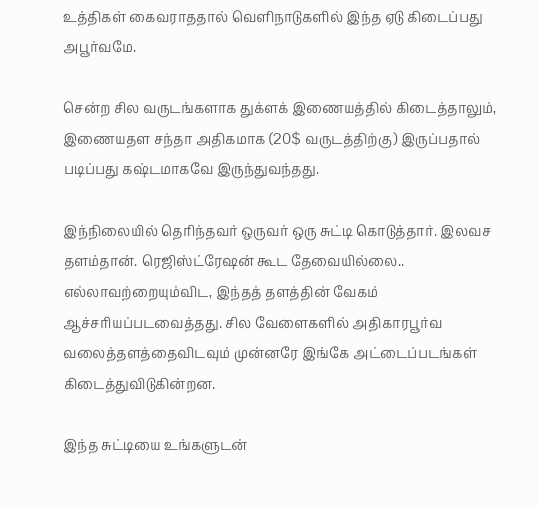உத்திகள் கைவராததால் வெளிநாடுகளில் இந்த ஏடு கிடைப்பது அபூர்வமே.

சென்ற சில வருடங்களாக துக்ளக் இணையத்தில் கிடைத்தாலும், இணையதள சந்தா அதிகமாக (20$ வருடத்திற்கு) இருப்பதால் படிப்பது கஷ்டமாகவே இருந்துவந்தது.

இந்நிலையில் தெரிந்தவர் ஒருவர் ஒரு சுட்டி கொடுத்தார். இலவச தளம்தான். ரெஜிஸ்ட்ரேஷன் கூட தேவையில்லை.. எல்லாவற்றையும்விட, இந்தத் தளத்தின் வேகம் ஆச்சரியப்படவைத்தது. சில வேளைகளில் அதிகாரபூர்வ வலைத்தளத்தைவிடவும் முன்னரே இங்கே அட்டைப்படங்கள் கிடைத்துவிடுகின்றன.

இந்த சுட்டியை உங்களுடன்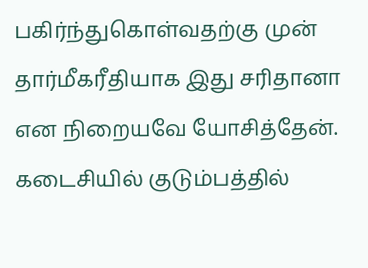பகிர்ந்துகொள்வதற்கு முன் தார்மீகரீதியாக இது சரிதானா என நிறையவே யோசித்தேன். கடைசியில் குடும்பத்தில்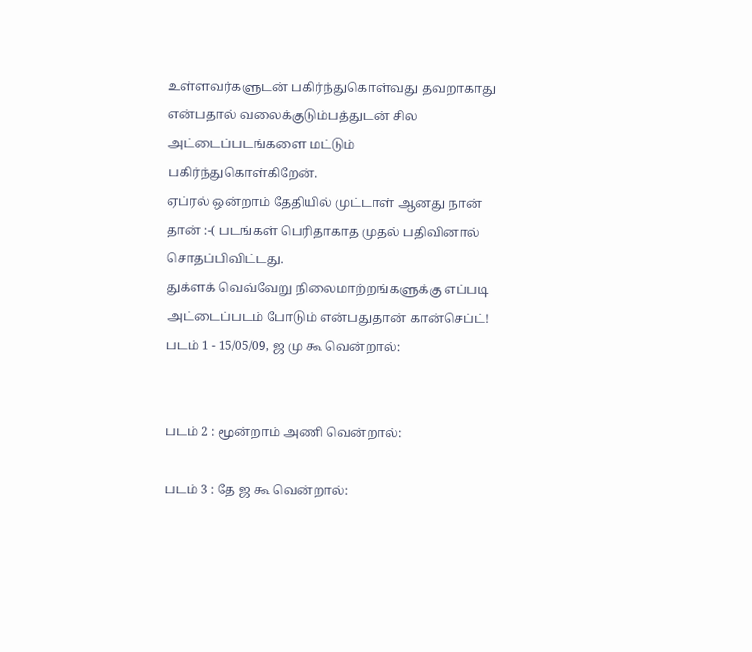உள்ளவர்களுடன் பகிர்ந்துகொள்வது தவறாகாது என்பதால் வலைக்குடும்பத்துடன் சில அட்டைப்படங்களை மட்டும் பகிர்ந்துகொள்கிறேன்.
ஏப்ரல் ஒன்றாம் தேதியில் முட்டாள் ஆனது நான் தான் :-( படங்கள் பெரிதாகாத முதல் பதிவினால் சொதப்பிவிட்டது.
துக்ளக் வெவ்வேறு நிலைமாற்றங்களுக்கு எப்படி அட்டைப்படம் போடும் என்பதுதான் கான்செப்ட்!
படம் 1 - 15/05/09, ஜ மு கூ வென்றால்:


படம் 2 : மூன்றாம் அணி வென்றால்:

படம் 3 : தே ஜ கூ வென்றால்: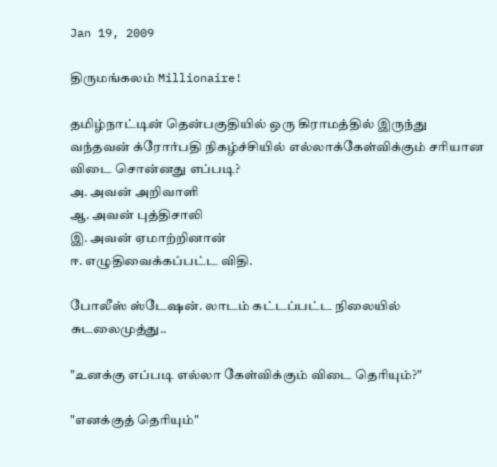Jan 19, 2009

திருமங்கலம் Millionaire!

தமிழ்நாட்டின் தென்பகுதியில் ஒரு கிராமத்தில் இருந்து வந்தவன் க்ரோர்பதி நிகழ்ச்சியில் எல்லாக்கேள்விக்கும் சரியான விடை சொன்னது எப்படி?
அ. அவன் அறிவாளி
ஆ. அவன் புத்திசாலி
இ. அவன் ஏமாற்றினான்
ஈ. எழுதிவைக்கப்பட்ட விதி.

போலீஸ் ஸ்டேஷன். லாடம் கட்டப்பட்ட நிலையில் சுடலைமுத்து..

"உனக்கு எப்படி எல்லா கேள்விக்கும் விடை தெரியும்?"

"எனக்குத் தெரியும்"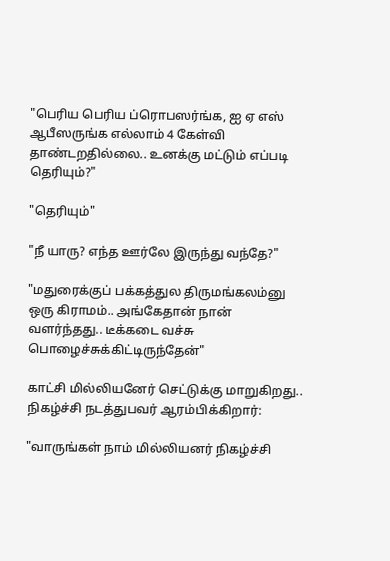"பெரிய பெரிய ப்ரொபஸர்ங்க, ஐ ஏ எஸ் ஆபீஸருங்க எல்லாம் 4 கேள்வி தாண்டறதில்லை.. உனக்கு மட்டும் எப்படி தெரியும்?"

"தெரியும்"

"நீ யாரு? எந்த ஊர்லே இருந்து வந்தே?"

"மதுரைக்குப் பக்கத்துல திருமங்கலம்னு ஒரு கிராமம்.. அங்கேதான் நான் வளர்ந்தது.. டீக்கடை வச்சு பொழைச்சுக்கிட்டிருந்தேன்"

காட்சி மில்லியனேர் செட்டுக்கு மாறுகிறது.. நிகழ்ச்சி நடத்துபவர் ஆரம்பிக்கிறார்:

"வாருங்கள் நாம் மில்லியனர் நிகழ்ச்சி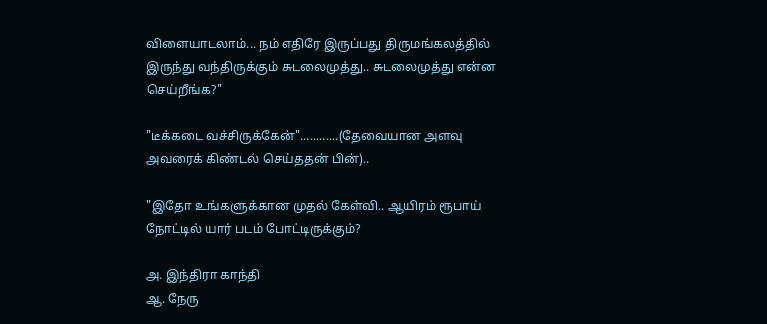விளையாடலாம்... நம் எதிரே இருப்பது திருமங்கலத்தில் இருந்து வந்திருக்கும் சுடலைமுத்து.. சுடலைமுத்து என்ன செய்றீங்க?"

"டீக்கடை வச்சிருக்கேன்"............(தேவையான அளவு அவரைக் கிண்டல் செய்ததன் பின்)..

"இதோ உங்களுக்கான முதல் கேள்வி.. ஆயிரம் ரூபாய் நோட்டில் யார் படம் போட்டிருக்கும்?

அ. இந்திரா காந்தி
ஆ. நேரு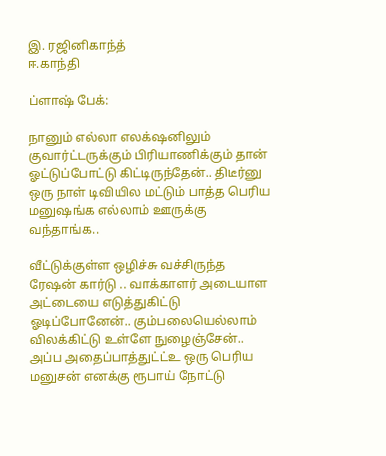இ. ரஜினிகாந்த்
ஈ.காந்தி

ப்ளாஷ் பேக்:

நானும் எல்லா எலக்‌ஷனிலும் குவார்ட்டருக்கும் பிரியாணிக்கும் தான் ஓட்டுப்போட்டு கிட்டிருந்தேன்.. திடீர்னு ஒரு நாள் டிவியில மட்டும் பாத்த பெரிய மனுஷங்க எல்லாம் ஊருக்கு வந்தாங்க..

வீட்டுக்குள்ள ஒழிச்சு வச்சிருந்த ரேஷன் கார்டு .. வாக்காளர் அடையாள அட்டையை எடுத்துகிட்டு ஓடிப்போனேன்.. கும்பலையெல்லாம் விலக்கிட்டு உள்ளே நுழைஞ்சேன்.. அப்ப அதைப்பாத்துட்ட்உ ஒரு பெரிய மனுசன் எனக்கு ரூபாய் நோட்டு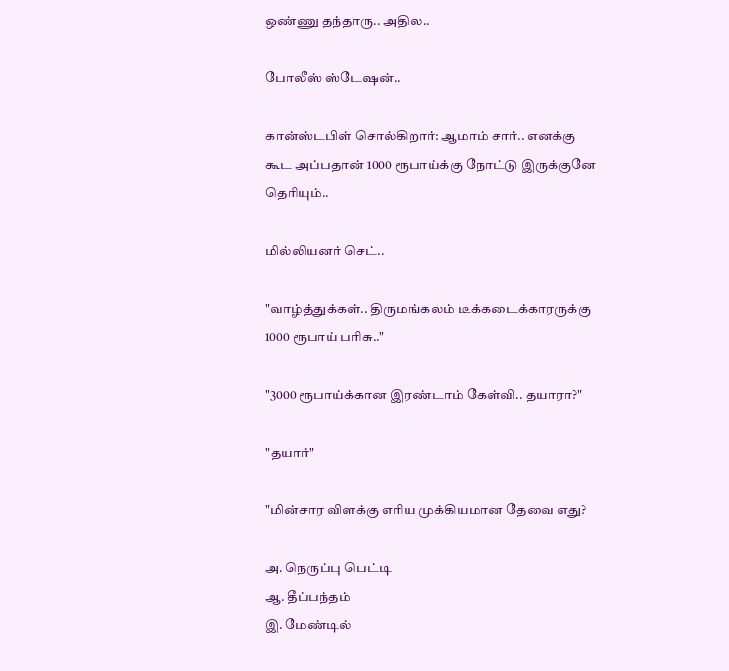ஒண்ணு தந்தாரு.. அதில..

போலீஸ் ஸ்டேஷன்..

கான்ஸ்டபிள் சொல்கிறார்: ஆமாம் சார்.. எனக்கு கூட அப்பதான் 1000 ரூபாய்க்கு நோட்டு இருக்குனே தெரியும்..

மில்லியனர் செட்..

"வாழ்த்துக்கள்.. திருமங்கலம் டீக்கடைக்காரருக்கு 1000 ரூபாய் பரிசு.."

"3000 ரூபாய்க்கான இரண்டாம் கேள்வி.. தயாரா?"

"தயார்"

"மின்சார விளக்கு எரிய முக்கியமான தேவை எது?

அ. நெருப்பு பெட்டி
ஆ. தீப்பந்தம்
இ. மேண்டில்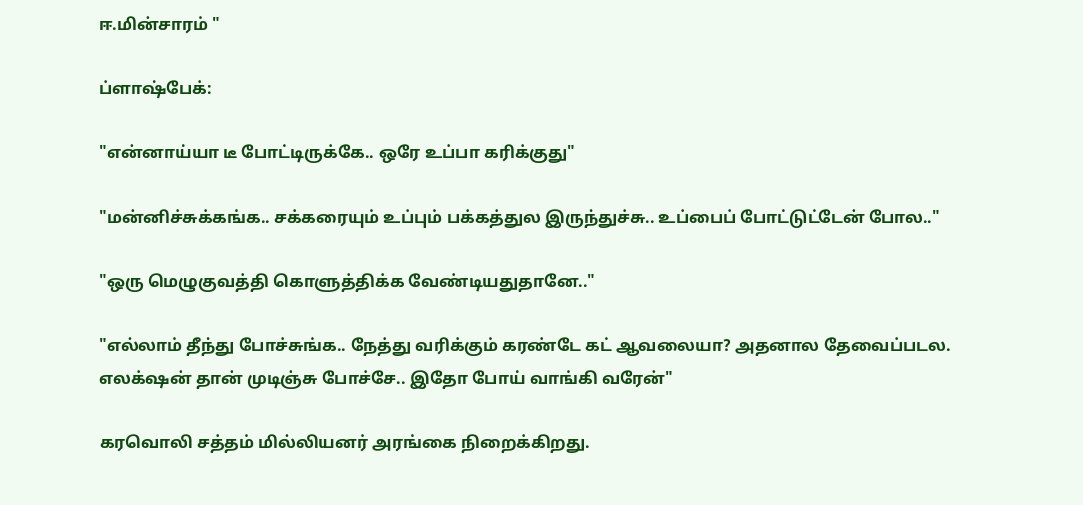ஈ.மின்சாரம் "

ப்ளாஷ்பேக்:

"என்னாய்யா டீ போட்டிருக்கே.. ஒரே உப்பா கரிக்குது"

"மன்னிச்சுக்கங்க.. சக்கரையும் உப்பும் பக்கத்துல இருந்துச்சு.. உப்பைப் போட்டுட்டேன் போல.."

"ஒரு மெழுகுவத்தி கொளுத்திக்க வேண்டியதுதானே.."

"எல்லாம் தீந்து போச்சுங்க.. நேத்து வரிக்கும் கரண்டே கட் ஆவலையா? அதனால தேவைப்படல. எலக்‌ஷன் தான் முடிஞ்சு போச்சே.. இதோ போய் வாங்கி வரேன்"

கரவொலி சத்தம் மில்லியனர் அரங்கை நிறைக்கிறது.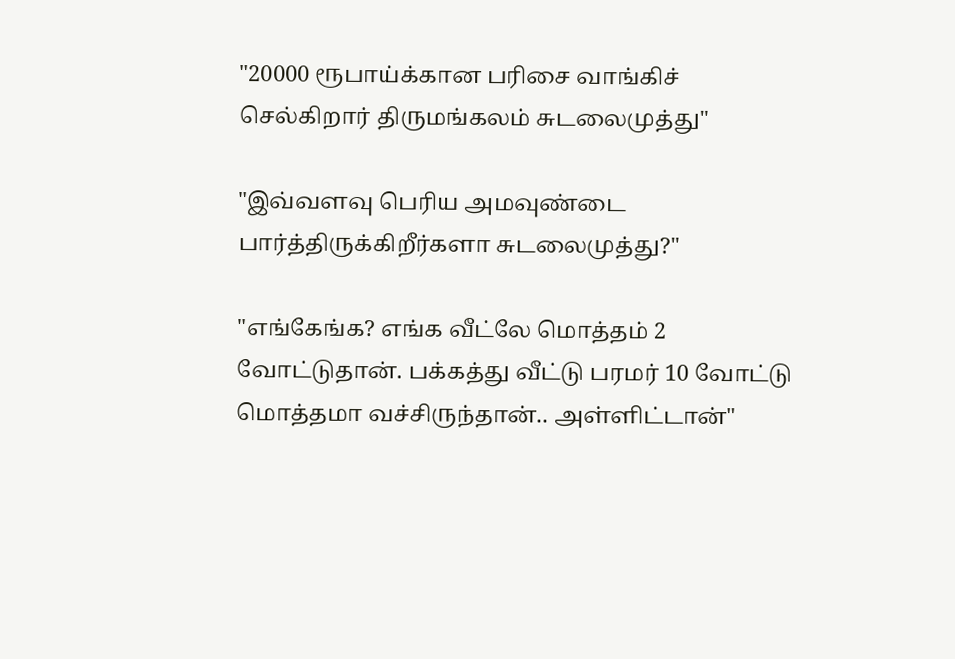"20000 ரூபாய்க்கான பரிசை வாங்கிச் செல்கிறார் திருமங்கலம் சுடலைமுத்து"

"இவ்வளவு பெரிய அமவுண்டை பார்த்திருக்கிறீர்களா சுடலைமுத்து?"

"எங்கேங்க? எங்க வீட்லே மொத்தம் 2 வோட்டுதான். பக்கத்து வீட்டு பரமர் 10 வோட்டு மொத்தமா வச்சிருந்தான்.. அள்ளிட்டான்"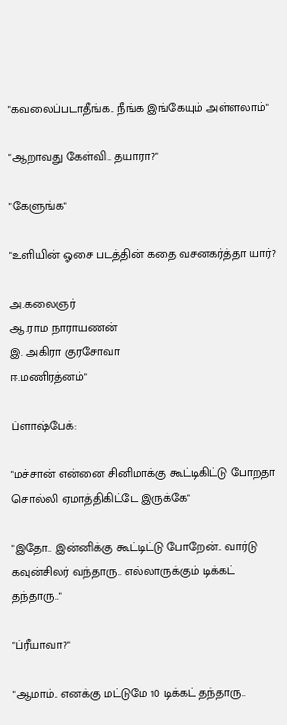"கவலைப்படாதீங்க.. நீங்க இங்கேயும் அள்ளலாம்"

"ஆறாவது கேள்வி.. தயாரா?"

"கேளுங்க"

"உளியின் ஓசை படத்தின் கதை வசனகர்த்தா யார்?

அ.கலைஞர்
ஆ.ராம நாராயணன்
இ. அகிரா குரசோவா
ஈ.மணிரத்னம்"

ப்ளாஷ்பேக்:

"மச்சான் என்னை சினிமாக்கு கூட்டிகிட்டு போறதா சொல்லி ஏமாத்திகிட்டே இருக்கே"

"இதோ.. இன்னிக்கு கூட்டிட்டு போறேன்.. வார்டு கவுன்சிலர் வந்தாரு.. எல்லாருக்கும் டிக்கட் தந்தாரு.."

"ப்ரீயாவா?"

"ஆமாம்.. எனக்கு மட்டுமே 10 டிக்கட் தந்தாரு..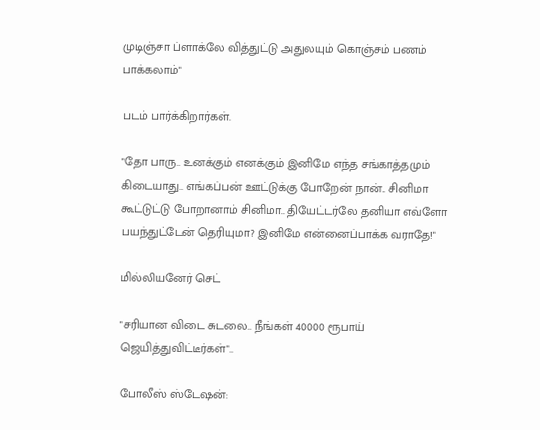முடிஞ்சா ப்ளாக்லே வித்துட்டு அதுலயும் கொஞ்சம் பணம் பாக்கலாம்"

படம் பார்க்கிறார்கள்.

"தோ பாரு.. உனக்கும் எனக்கும் இனிமே எந்த சங்காத்தமும் கிடையாது.. எங்கப்பன் ஊட்டுக்கு போறேன் நான்.. சினிமா கூட்டுட்டு போறானாம் சினிமா.. தியேட்டர்லே தனியா எவ்ளோ பயந்துட்டேன் தெரியுமா? இனிமே என்னைப்பாக்க வராதே!"

மில்லியனேர் செட்

"சரியான விடை சுடலை.. நீங்கள் 40000 ரூபாய் ஜெயித்துவிட்டீர்கள்"..

போலீஸ் ஸ்டேஷன்: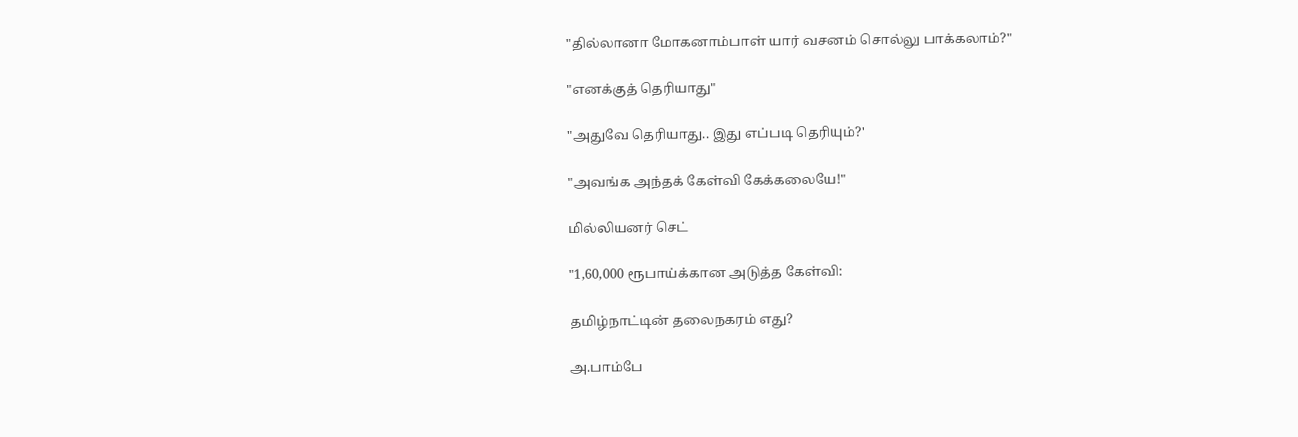"தில்லானா மோகனாம்பாள் யார் வசனம் சொல்லு பாக்கலாம்?"

"எனக்குத் தெரியாது"

"அதுவே தெரியாது.. இது எப்படி தெரியும்?'

"அவங்க அந்தக் கேள்வி கேக்கலையே!"

மில்லியனர் செட்

"1,60,000 ரூபாய்க்கான அடுத்த கேள்வி:

தமிழ்நாட்டின் தலைநகரம் எது?

அ.பாம்பே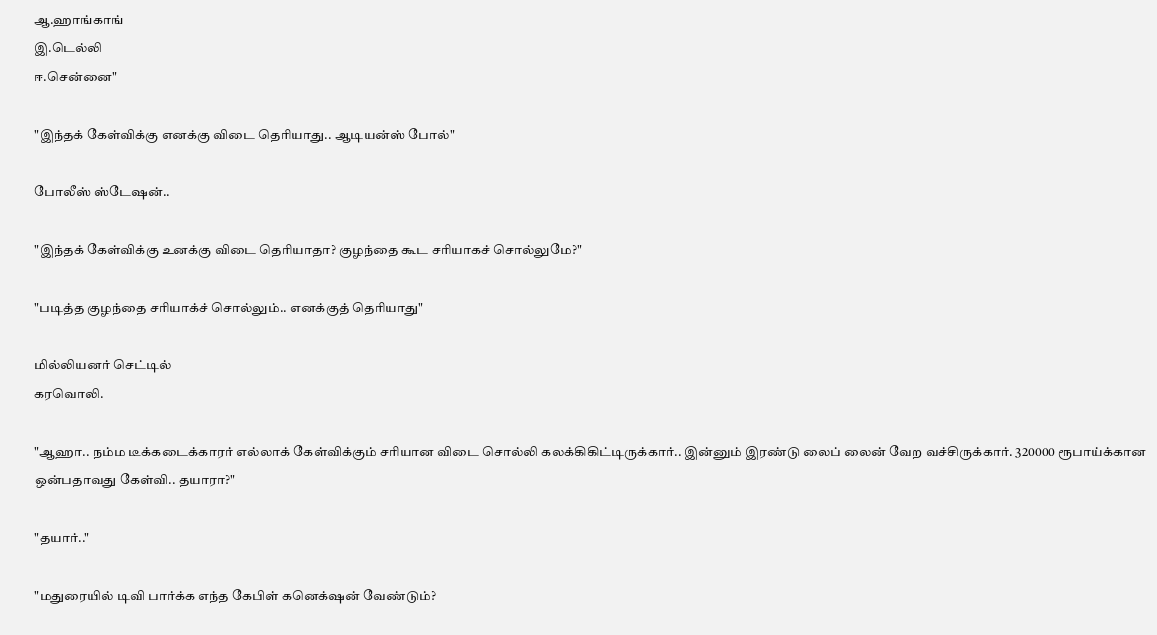ஆ.ஹாங்காங்
இ.டெல்லி
ஈ.சென்னை"

"இந்தக் கேள்விக்கு எனக்கு விடை தெரியாது.. ஆடியன்ஸ் போல்"

போலீஸ் ஸ்டேஷன்..

"இந்தக் கேள்விக்கு உனக்கு விடை தெரியாதா? குழந்தை கூட சரியாகச் சொல்லுமே?"

"படித்த குழந்தை சரியாக்ச் சொல்லும்.. எனக்குத் தெரியாது"

மில்லியனர் செட்டில்
கரவொலி.

"ஆஹா.. நம்ம டீக்கடைக்காரர் எல்லாக் கேள்விக்கும் சரியான விடை சொல்லி கலக்கிகிட்டிருக்கார்.. இன்னும் இரண்டு லைப் லைன் வேற வச்சிருக்கார். 320000 ரூபாய்க்கான ஒன்பதாவது கேள்வி.. தயாரா?"

"தயார்.."

"மதுரையில் டிவி பார்க்க எந்த கேபிள் கனெக்‌ஷன் வேண்டும்?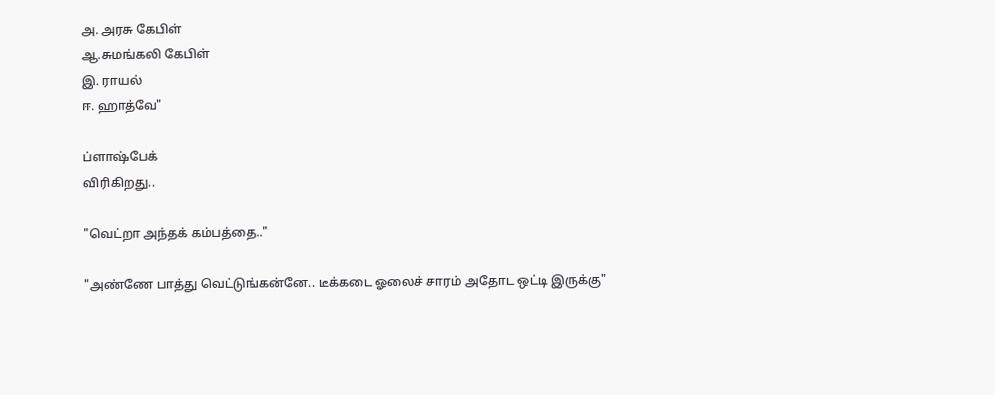அ. அரசு கேபிள்
ஆ.சுமங்கலி கேபிள்
இ. ராயல்
ஈ. ஹாத்வே"

ப்ளாஷ்பேக்
விரிகிறது..

"வெட்றா அந்தக் கம்பத்தை.."

"அண்ணே பாத்து வெட்டுங்கன்னே.. டீக்கடை ஓலைச் சாரம் அதோட ஒட்டி இருக்கு"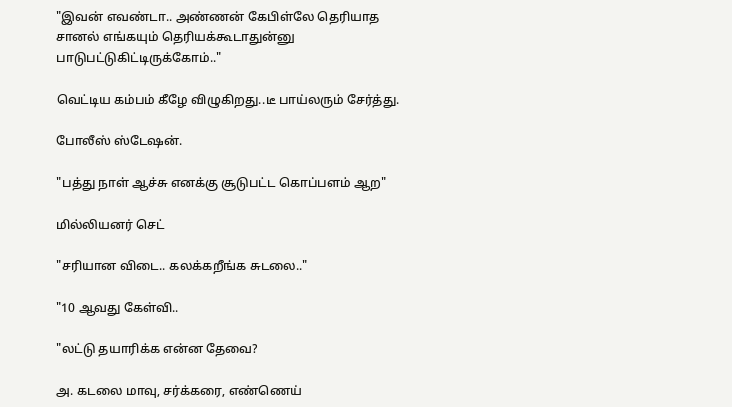"இவன் எவண்டா.. அண்ணன் கேபிள்லே தெரியாத சானல் எங்கயும் தெரியக்கூடாதுன்னு பாடுபட்டுகிட்டிருக்கோம்.."

வெட்டிய கம்பம் கீழே விழுகிறது..டீ பாய்லரும் சேர்த்து.

போலீஸ் ஸ்டேஷன்.

"பத்து நாள் ஆச்சு எனக்கு சூடுபட்ட கொப்பளம் ஆற"

மில்லியனர் செட்

"சரியான விடை.. கலக்கறீங்க சுடலை.."

"10 ஆவது கேள்வி..

"லட்டு தயாரிக்க என்ன தேவை?

அ. கடலை மாவு, சர்க்கரை, எண்ணெய்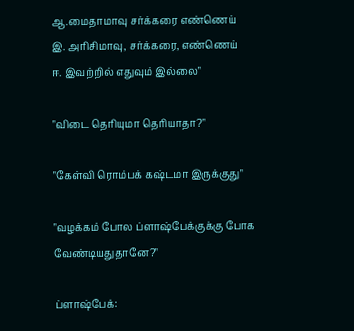ஆ.மைதாமாவு சர்க்கரை எண்ணெய்
இ. அரிசிமாவு, சர்க்கரை, எண்ணெய்
ஈ. இவற்றில் எதுவும் இல்லை"

"விடை தெரியுமா தெரியாதா?"

"கேள்வி ரொம்பக் கஷ்டமா இருக்குது"

"வழக்கம் போல ப்ளாஷ்பேக்குக்கு போக வேண்டியதுதானே?"

ப்ளாஷ்பேக்: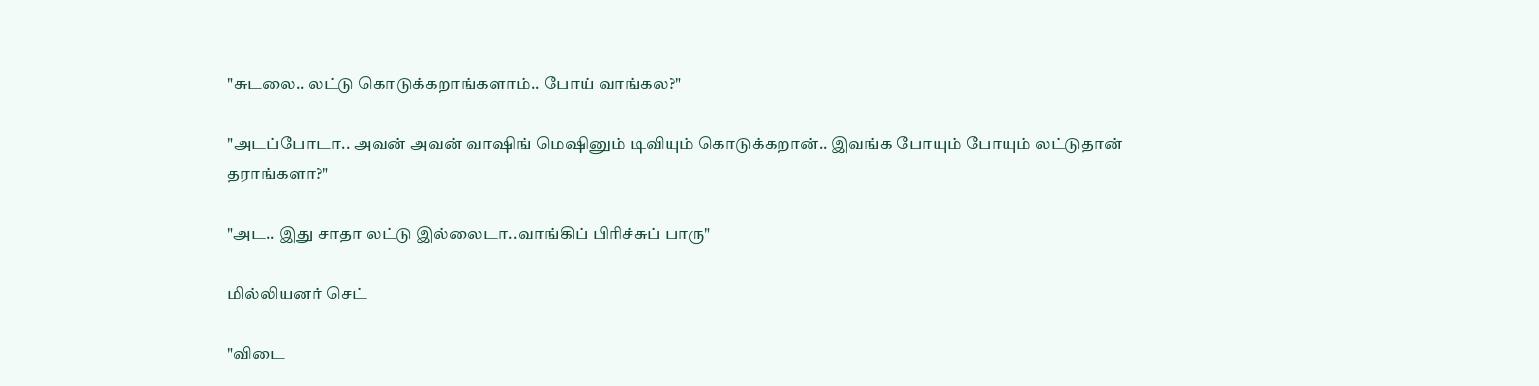"சுடலை.. லட்டு கொடுக்கறாங்களாம்.. போய் வாங்கல?"

"அடப்போடா.. அவன் அவன் வாஷிங் மெஷினும் டிவியும் கொடுக்கறான்.. இவங்க போயும் போயும் லட்டுதான் தராங்களா?"

"அட.. இது சாதா லட்டு இல்லைடா..வாங்கிப் பிரிச்சுப் பாரு"

மில்லியனர் செட்

"விடை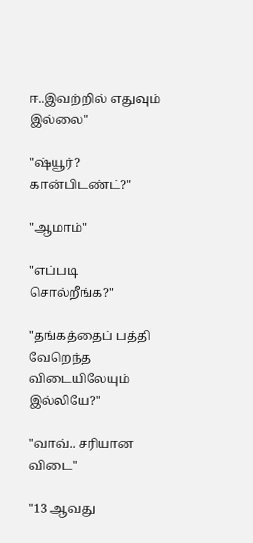ஈ..இவற்றில் எதுவும் இல்லை"

"ஷ்யூர்? கான்பிடண்ட்?"

"ஆமாம்"

"எப்படி சொல்றீங்க?"

"தங்கத்தைப் பத்தி வேறெந்த விடையிலேயும் இல்லியே?"

"வாவ்.. சரியான விடை"

"13 ஆவது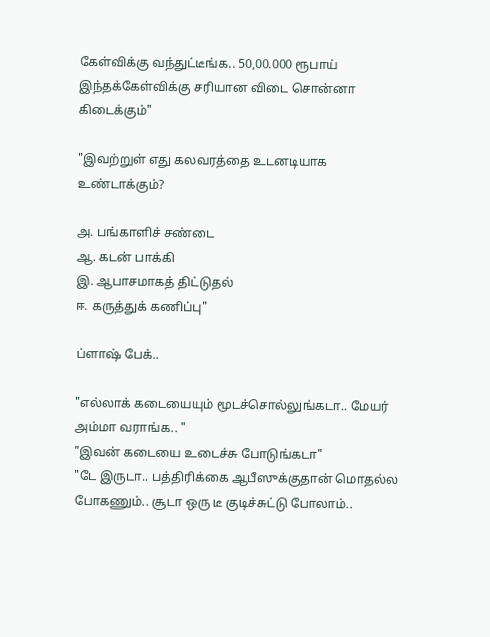கேள்விக்கு வந்துட்டீங்க.. 50,00.000 ரூபாய் இந்தக்கேள்விக்கு சரியான விடை சொன்னா கிடைக்கும்"

"இவற்றுள் எது கலவரத்தை உடனடியாக உண்டாக்கும்?

அ. பங்காளிச் சண்டை
ஆ. கடன் பாக்கி
இ. ஆபாசமாகத் திட்டுதல்
ஈ. கருத்துக் கணிப்பு"

ப்ளாஷ் பேக்..

"எல்லாக் கடையையும் மூடச்சொல்லுங்கடா.. மேயர் அம்மா வராங்க.. "
"இவன் கடையை உடைச்சு போடுங்கடா"
"டே இருடா.. பத்திரிக்கை ஆபீஸுக்குதான் மொதல்ல போகணும்.. சூடா ஒரு டீ குடிச்சுட்டு போலாம்..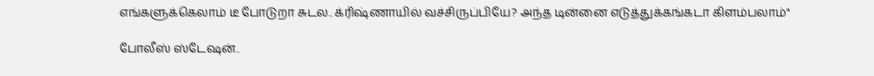எங்களுக்கெலாம் டீ போடுறா சுடல.. க்ரிஷ்ணாயில் வச்சிருப்பியே? அந்த டின்னை எடுத்துக்கங்கடா கிளம்பலாம்"

போலீஸ் ஸ்டேஷன்..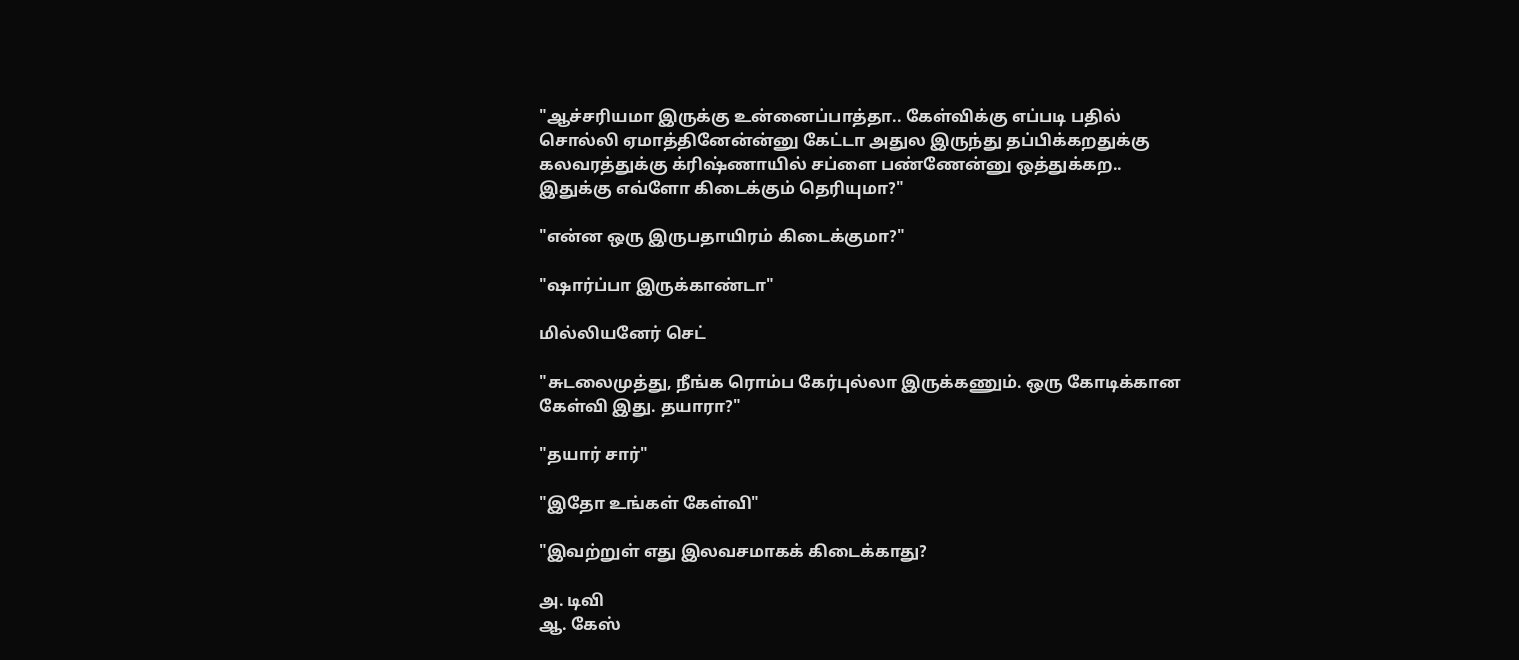"ஆச்சரியமா இருக்கு உன்னைப்பாத்தா.. கேள்விக்கு எப்படி பதில் சொல்லி ஏமாத்தினேன்ன்னு கேட்டா அதுல இருந்து தப்பிக்கறதுக்கு கலவரத்துக்கு க்ரிஷ்ணாயில் சப்ளை பண்ணேன்னு ஒத்துக்கற.. இதுக்கு எவ்ளோ கிடைக்கும் தெரியுமா?"

"என்ன ஒரு இருபதாயிரம் கிடைக்குமா?"

"ஷார்ப்பா இருக்காண்டா"

மில்லியனேர் செட்

"சுடலைமுத்து, நீங்க ரொம்ப கேர்புல்லா இருக்கணும். ஒரு கோடிக்கான கேள்வி இது. தயாரா?"

"தயார் சார்"

"இதோ உங்கள் கேள்வி"

"இவற்றுள் எது இலவசமாகக் கிடைக்காது?

அ. டிவி
ஆ. கேஸ்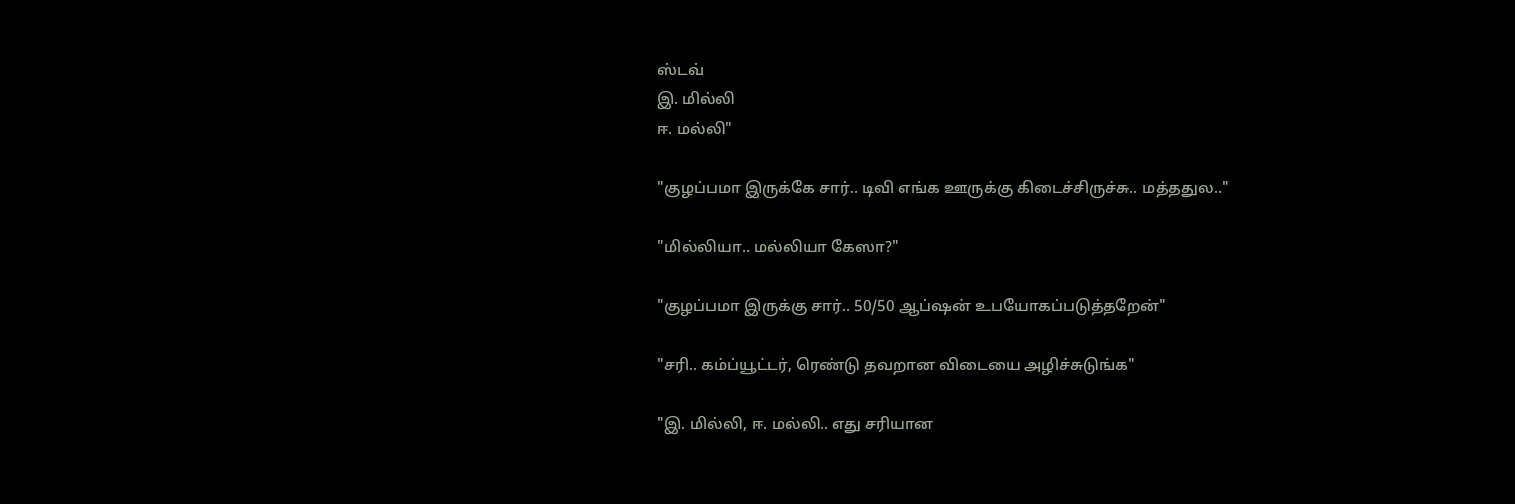ஸ்டவ்
இ. மில்லி
ஈ. மல்லி"

"குழப்பமா இருக்கே சார்.. டிவி எங்க ஊருக்கு கிடைச்சிருச்சு.. மத்ததுல.."

"மில்லியா.. மல்லியா கேஸா?"

"குழப்பமா இருக்கு சார்.. 50/50 ஆப்ஷன் உபயோகப்படுத்தறேன்"

"சரி.. கம்ப்யூட்டர், ரெண்டு தவறான விடையை அழிச்சுடுங்க"

"இ. மில்லி, ஈ. மல்லி.. எது சரியான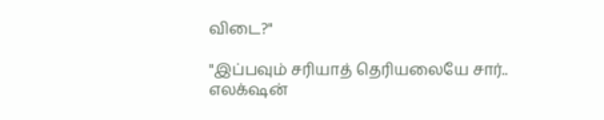விடை?"

"இப்பவும் சரியாத் தெரியலையே சார்.. எலக்‌ஷன்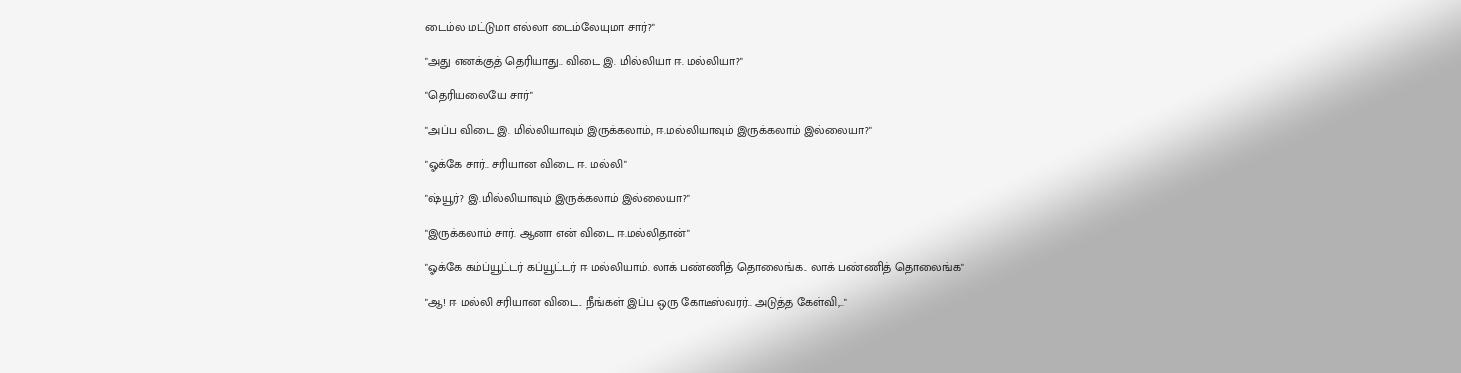டைம்ல மட்டுமா எல்லா டைம்லேயுமா சார்?"

"அது எனக்குத் தெரியாது.. விடை இ. மில்லியா ஈ. மல்லியா?"

"தெரியலையே சார்"

"அப்ப விடை இ. மில்லியாவும் இருக்கலாம், ஈ.மல்லியாவும் இருக்கலாம் இல்லையா?"

"ஓக்கே சார்.. சரியான விடை ஈ. மல்லி"

"ஷ்யூர்? இ.மில்லியாவும் இருக்கலாம் இல்லையா?"

"இருக்கலாம் சார். ஆனா என் விடை ஈ.மல்லிதான்"

"ஓக்கே கம்ப்யூட்டர் கப்யூட்டர் ஈ மல்லியாம். லாக் பண்ணித் தொலைங்க.. லாக் பண்ணித் தொலைங்க"

"ஆ! ஈ மல்லி சரியான விடை.. நீங்கள் இப்ப ஒரு கோடீஸ்வரர்.. அடுத்த கேள்வி,.."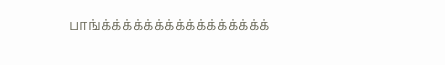பாங்க்க்க்க்க்க்க்க்க்க்க்க்க்க்க்க்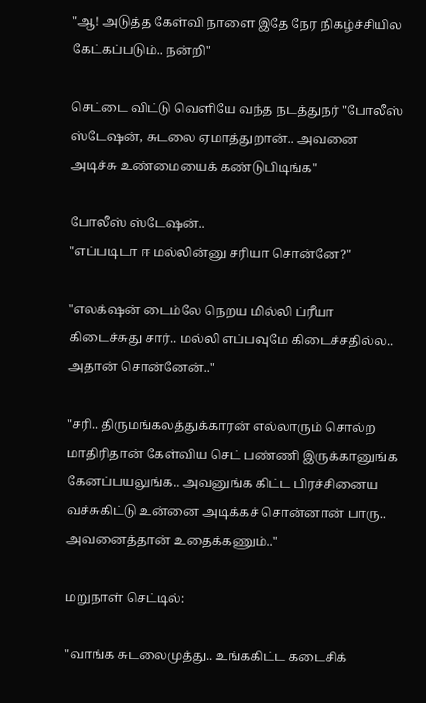"ஆ! அடுத்த கேள்வி நாளை இதே நேர நிகழ்ச்சியில கேட்கப்படும்.. நன்றி"

செட்டை விட்டு வெளியே வந்த நடத்துநர் "போலீஸ் ஸ்டேஷன், சுடலை ஏமாத்துறான்.. அவனை அடிச்சு உண்மையைக் கண்டுபிடிங்க"

போலீஸ் ஸ்டேஷன்..
"எப்படிடா ஈ மல்லின்னு சரியா சொன்னே?"

"எலக்‌ஷன் டைம்லே நெறய மில்லி ப்ரீயா கிடைச்சுது சார்.. மல்லி எப்பவுமே கிடைச்சதில்ல.. அதான் சொன்னேன்.."

"சரி.. திருமங்கலத்துக்காரன் எல்லாரும் சொல்ற மாதிரிதான் கேள்விய செட் பண்ணி இருக்கானுங்க கேனப்பயலுங்க.. அவனுங்க கிட்ட பிரச்சினைய வச்சுகிட்டு உன்னை அடிக்கச் சொன்னான் பாரு.. அவனைத்தான் உதைக்கணும்.."

மறுநாள் செட்டில்:

"வாங்க சுடலைமுத்து.. உங்ககிட்ட கடைசிக்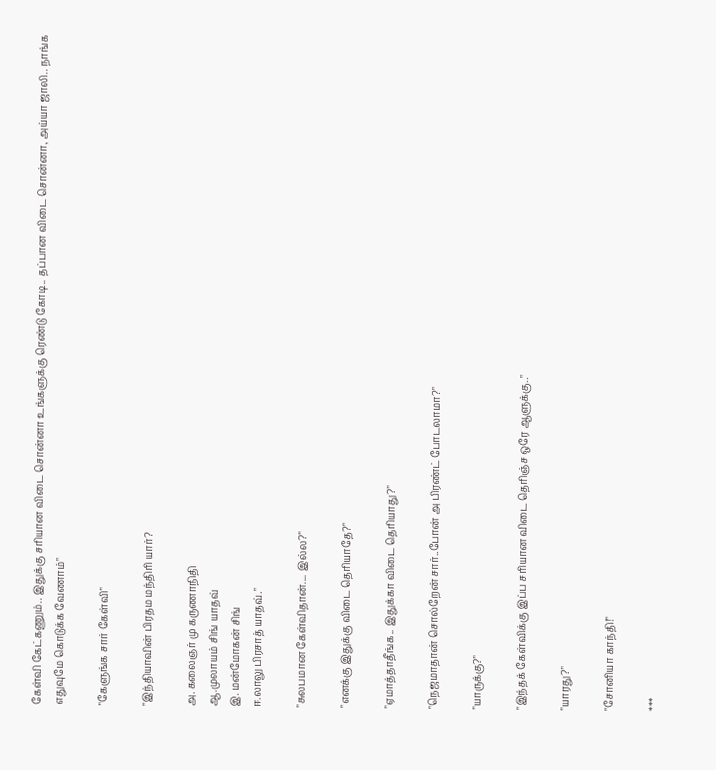கேள்வி கேட்கணும்.. இதுக்கு சரியான விடை சொன்னா உங்களுக்கு ரெண்டு கோடி.. தப்பான விடை சொன்னா, அய்யா ஜாலி.. நாங்க எதுவுமே கொடுக்க வேணாம்"

"கேளுங்க சார் கேள்வி"

"இந்தியாவின் பிரதம மந்திரி யார்?

அ. கலைஞர் மு கருணாநிதி
ஆ.முலாயம் சிங் யாதவ்
இ. மன்மோகன் சிங்
ஈ.லாலு பிரசாத் யாதவ்."

"சுலபமான கேள்விதான்.... இல்ல?"

"எனக்கு இதுக்கு விடை தெரியாதே?"

"ஏமாத்தாதீங்க.. இதுக்கா விடை தெரியாது?"

"நெஜமாதான் சொல்றேன் சார்..போன் அ பிரண்ட் போடலாமா?"

"யாருக்கு?"

"இந்தக் கேள்விக்கு இப்ப சரியான விடை தெரிஞ்ச ஒரே ஆளுக்கு.."

"யாரது?"

"சோனியா காந்தி!"

***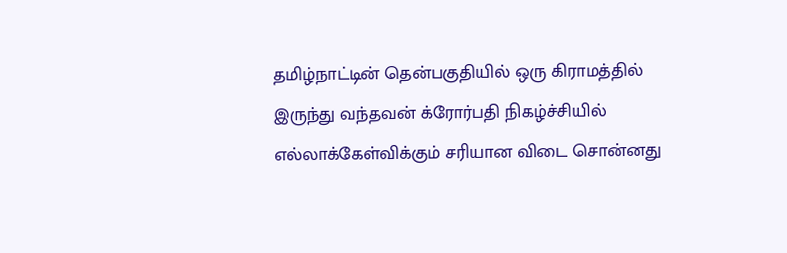தமிழ்நாட்டின் தென்பகுதியில் ஒரு கிராமத்தில் இருந்து வந்தவன் க்ரோர்பதி நிகழ்ச்சியில் எல்லாக்கேள்விக்கும் சரியான விடை சொன்னது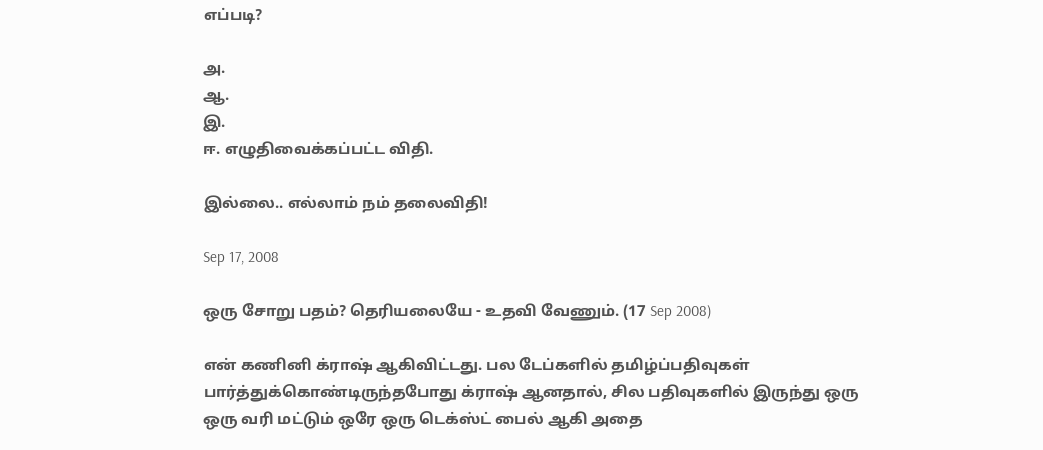எப்படி?

அ.
ஆ.
இ.
ஈ. எழுதிவைக்கப்பட்ட விதி.

இல்லை.. எல்லாம் நம் தலைவிதி!

Sep 17, 2008

ஒரு சோறு பதம்? தெரியலையே - உதவி வேணும். (17 Sep 2008)

என் கணினி க்ராஷ் ஆகிவிட்டது. பல டேப்களில் தமிழ்ப்பதிவுகள் பார்த்துக்கொண்டிருந்தபோது க்ராஷ் ஆனதால், சில பதிவுகளில் இருந்து ஒரு ஒரு வரி மட்டும் ஒரே ஒரு டெக்ஸ்ட் பைல் ஆகி அதை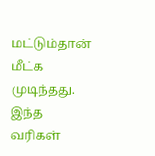மட்டும்தான் மீட்க முடிந்தது. இந்த வரிகள்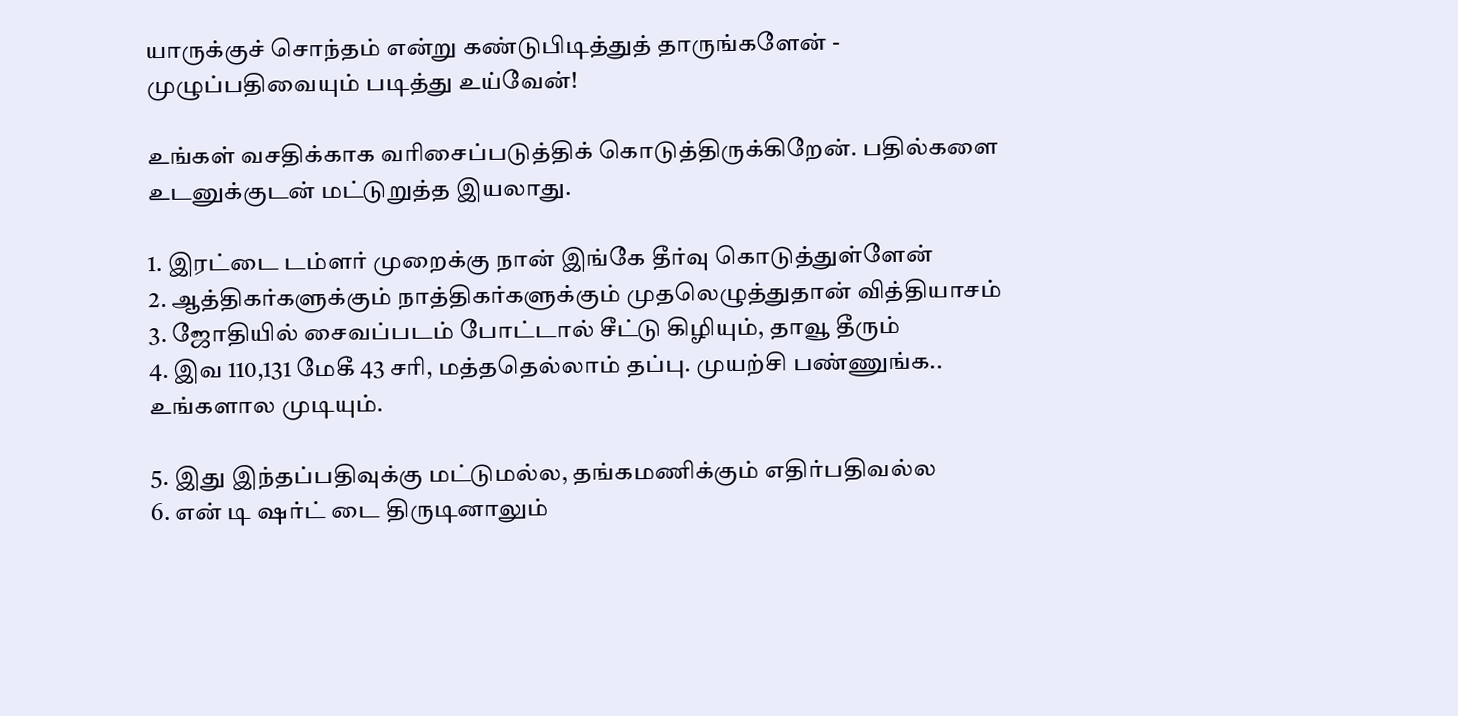யாருக்குச் சொந்தம் என்று கண்டுபிடித்துத் தாருங்களேன் - முழுப்பதிவையும் படித்து உய்வேன்!

உங்கள் வசதிக்காக வரிசைப்படுத்திக் கொடுத்திருக்கிறேன். பதில்களை உடனுக்குடன் மட்டுறுத்த இயலாது.

1. இரட்டை டம்ளர் முறைக்கு நான் இங்கே தீர்வு கொடுத்துள்ளேன்
2. ஆத்திகர்களுக்கும் நாத்திகர்களுக்கும் முதலெழுத்துதான் வித்தியாசம்
3. ஜோதியில் சைவப்படம் போட்டால் சீட்டு கிழியும், தாவூ தீரும்
4. இவ 110,131 மேகீ 43 சரி, மத்ததெல்லாம் தப்பு. முயற்சி பண்ணுங்க.. உங்களால முடியும்.

5. இது இந்தப்பதிவுக்கு மட்டுமல்ல, தங்கமணிக்கும் எதிர்பதிவல்ல
6. என் டி ஷர்ட் டை திருடினாலும்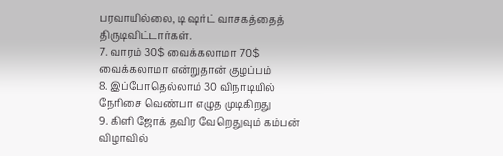பரவாயில்லை, டி ஷர்ட் வாசகத்தைத் திருடிவிட்டார்கள்.
7. வாரம் 30$ வைக்கலாமா 70$ வைக்கலாமா என்றுதான் குழப்பம்
8. இப்போதெல்லாம் 30 விநாடியில் நேரிசை வெண்பா எழுத முடிகிறது
9. கிளி ஜோக் தவிர வேறெதுவும் கம்பன் விழாவில்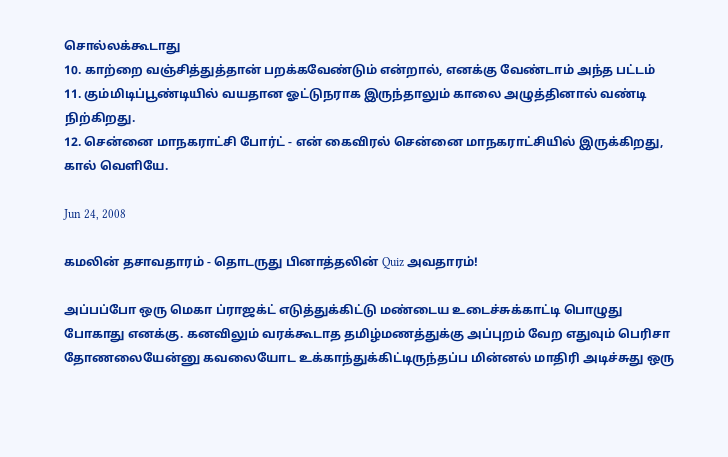சொல்லக்கூடாது
10. காற்றை வஞ்சித்துத்தான் பறக்கவேண்டும் என்றால், எனக்கு வேண்டாம் அந்த பட்டம்
11. கும்மிடிப்பூண்டியில் வயதான ஓட்டுநராக இருந்தாலும் காலை அழுத்தினால் வண்டி நிற்கிறது.
12. சென்னை மாநகராட்சி போர்ட் - என் கைவிரல் சென்னை மாநகராட்சியில் இருக்கிறது, கால் வெளியே.

Jun 24, 2008

கமலின் தசாவதாரம் - தொடருது பினாத்தலின் Quiz அவதாரம்!

அப்பப்போ ஒரு மெகா ப்ராஜக்ட் எடுத்துக்கிட்டு மண்டைய உடைச்சுக்காட்டி பொழுது போகாது எனக்கு. கனவிலும் வரக்கூடாத தமிழ்மணத்துக்கு அப்புறம் வேற எதுவும் பெரிசா தோணலையேன்னு கவலையோட உக்காந்துக்கிட்டிருந்தப்ப மின்னல் மாதிரி அடிச்சுது ஒரு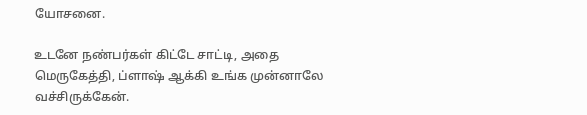யோசனை.

உடனே நண்பர்கள் கிட்டே சாட்டி, அதை மெருகேத்தி, ப்ளாஷ் ஆக்கி உங்க முன்னாலே வச்சிருக்கேன்.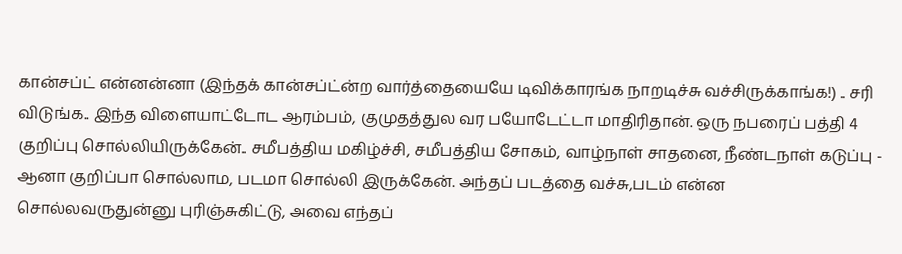கான்சப்ட் என்னன்னா (இந்தக் கான்சப்ட்ன்ற வார்த்தையையே டிவிக்காரங்க நாறடிச்சு வச்சிருக்காங்க!) .. சரி விடுங்க.. இந்த விளையாட்டோட ஆரம்பம், குமுதத்துல வர பயோடேட்டா மாதிரிதான். ஒரு நபரைப் பத்தி 4 குறிப்பு சொல்லியிருக்கேன்.. சமீபத்திய மகிழ்ச்சி, சமீபத்திய சோகம், வாழ்நாள் சாதனை, நீண்டநாள் கடுப்பு - ஆனா குறிப்பா சொல்லாம, படமா சொல்லி இருக்கேன். அந்தப் படத்தை வச்சு,படம் என்ன சொல்லவருதுன்னு புரிஞ்சுகிட்டு, அவை எந்தப்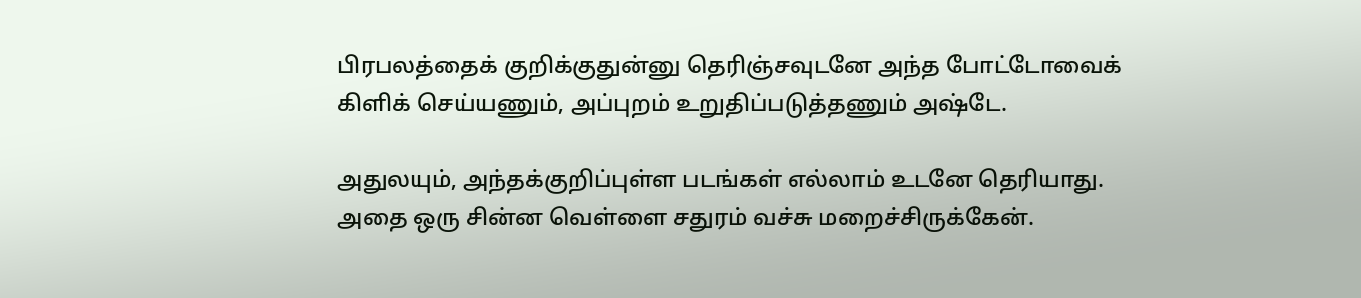பிரபலத்தைக் குறிக்குதுன்னு தெரிஞ்சவுடனே அந்த போட்டோவைக் கிளிக் செய்யணும், அப்புறம் உறுதிப்படுத்தணும் அஷ்டே.

அதுலயும், அந்தக்குறிப்புள்ள படங்கள் எல்லாம் உடனே தெரியாது. அதை ஒரு சின்ன வெள்ளை சதுரம் வச்சு மறைச்சிருக்கேன்.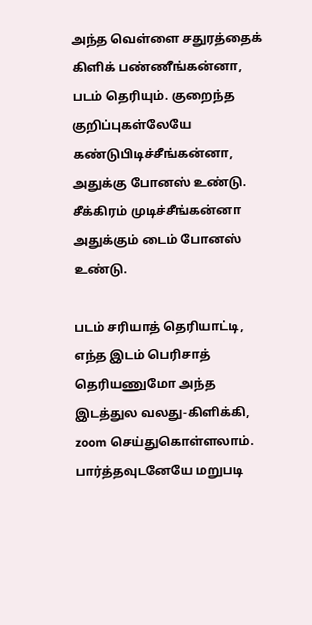அந்த வெள்ளை சதுரத்தைக் கிளிக் பண்ணீங்கன்னா, படம் தெரியும். குறைந்த குறிப்புகள்லேயே கண்டுபிடிச்சீங்கன்னா, அதுக்கு போனஸ் உண்டு. சீக்கிரம் முடிச்சீங்கன்னா அதுக்கும் டைம் போனஸ் உண்டு.

படம் சரியாத் தெரியாட்டி, எந்த இடம் பெரிசாத் தெரியணுமோ அந்த இடத்துல வலது-கிளிக்கி, zoom செய்துகொள்ளலாம். பார்த்தவுடனேயே மறுபடி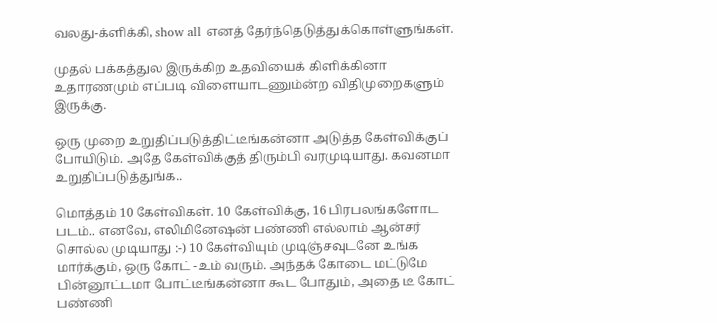வலது-க்ளிக்கி, show all எனத் தேர்ந்தெடுத்துக்கொள்ளுங்கள்.

முதல் பக்கத்துல இருக்கிற உதவியைக் கிளிக்கினா உதாரணமும் எப்படி விளையாடணும்ன்ற விதிமுறைகளும் இருக்கு.

ஒரு முறை உறுதிப்படுத்திட்டீங்கன்னா அடுத்த கேள்விக்குப் போயிடும். அதே கேள்விக்குத் திரும்பி வரமுடியாது. கவனமா உறுதிப்படுத்துங்க..

மொத்தம் 10 கேள்விகள். 10 கேள்விக்கு, 16 பிரபலங்களோட படம்.. எனவே, எலிமினேஷன் பண்ணி எல்லாம் ஆன்சர் சொல்ல முடியாது :-) 10 கேள்வியும் முடிஞ்சவுடனே உங்க மார்க்கும், ஒரு கோட் -உம் வரும். அந்தக் கோடை மட்டுமே பின்னூட்டமா போட்டீங்கன்னா கூட போதும், அதை டீ கோட் பண்ணி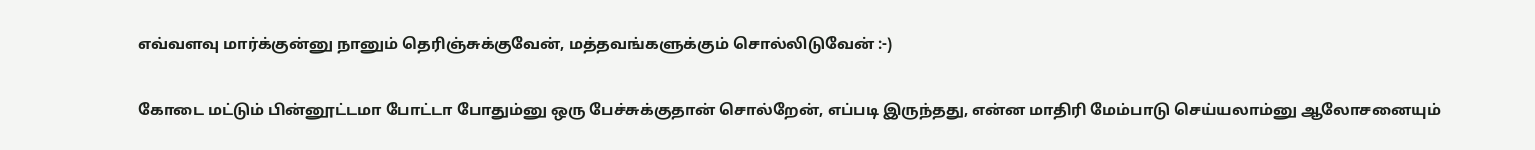எவ்வளவு மார்க்குன்னு நானும் தெரிஞ்சுக்குவேன், மத்தவங்களுக்கும் சொல்லிடுவேன் :-)

கோடை மட்டும் பின்னூட்டமா போட்டா போதும்னு ஒரு பேச்சுக்குதான் சொல்றேன், எப்படி இருந்தது, என்ன மாதிரி மேம்பாடு செய்யலாம்னு ஆலோசனையும்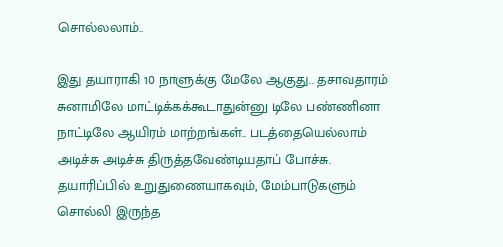சொல்லலாம்..

இது தயாராகி 10 நாளுக்கு மேலே ஆகுது.. தசாவதாரம் சுனாமிலே மாட்டிக்கக்கூடாதுன்னு டிலே பண்ணினா நாட்டிலே ஆயிரம் மாற்றங்கள்.. படத்தையெல்லாம் அடிச்சு அடிச்சு திருத்தவேண்டியதாப் போச்சு. தயாரிப்பில் உறுதுணையாகவும், மேம்பாடுகளும் சொல்லி இருந்த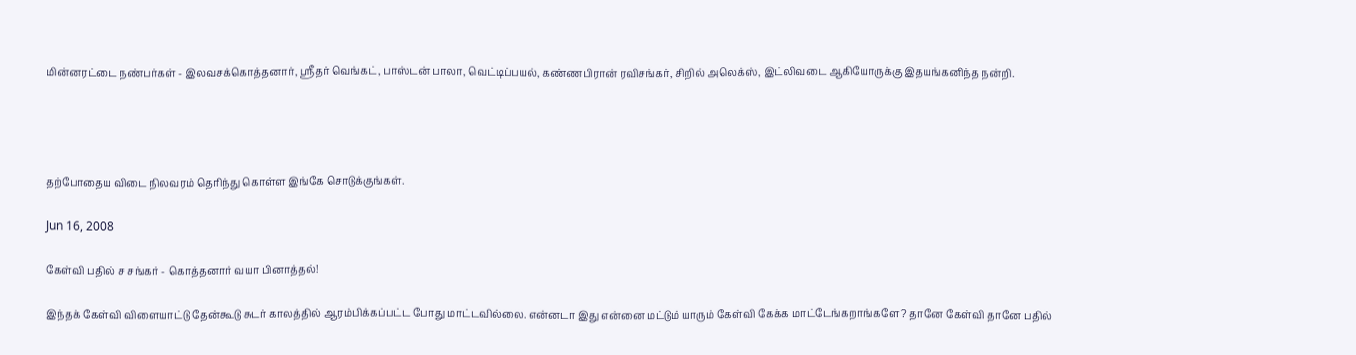மின்னரட்டை நண்பர்கள் - இலவசக்கொத்தனார், ஸ்ரீதர் வெங்கட், பாஸ்டன் பாலா, வெட்டிப்பயல், கண்ணபிரான் ரவிசங்கர், சிறில் அலெக்ஸ், இட்லிவடை ஆகியோருக்கு இதயங்கனிந்த நன்றி.




தற்போதைய விடை நிலவரம் தெரிந்து கொள்ள இங்கே சொடுக்குங்கள்.

Jun 16, 2008

கேள்வி பதில் ச சங்கர் - கொத்தனார் வயா பினாத்தல்!

இந்தக் கேள்வி விளையாட்டு தேன்கூடு சுடர் காலத்தில் ஆரம்பிக்கப்பட்ட போது மாட்டவில்லை. என்னடா இது என்னை மட்டும் யாரும் கேள்வி கேக்க மாட்டேங்கறாங்களே? தானே கேள்வி தானே பதில்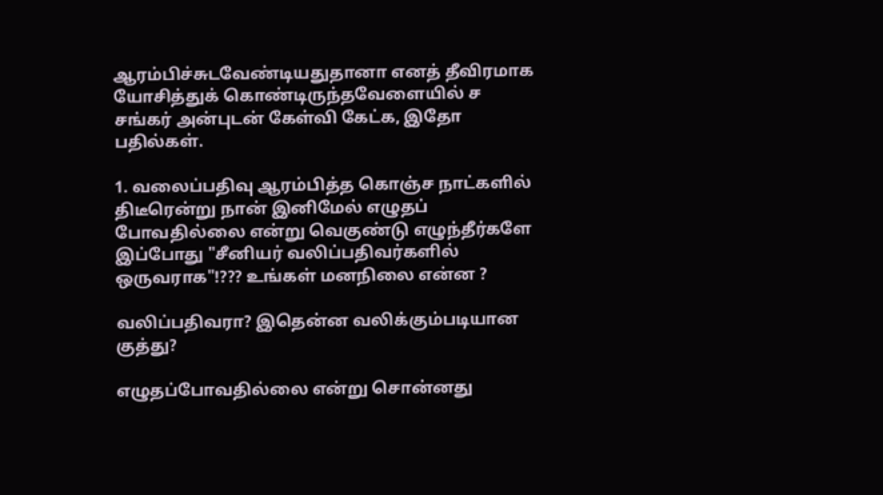ஆரம்பிச்சுடவேண்டியதுதானா எனத் தீவிரமாக யோசித்துக் கொண்டிருந்தவேளையில் ச சங்கர் அன்புடன் கேள்வி கேட்க, இதோ பதில்கள்.

1. வலைப்பதிவு ஆரம்பித்த கொஞ்ச நாட்களில் திடீரென்று நான் இனிமேல் எழுதப் போவதில்லை என்று வெகுண்டு எழுந்தீர்களே இப்போது "சீனியர் வலிப்பதிவர்களில் ஒருவராக"!??? உங்கள் மனநிலை என்ன ?

வலிப்பதிவரா? இதென்ன வலிக்கும்படியான குத்து?

எழுதப்போவதில்லை என்று சொன்னது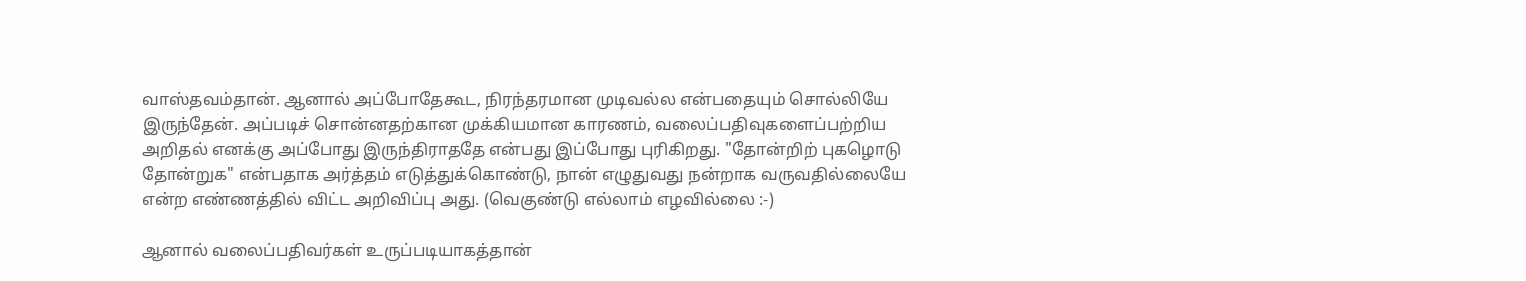வாஸ்தவம்தான். ஆனால் அப்போதேகூட, நிரந்தரமான முடிவல்ல என்பதையும் சொல்லியே இருந்தேன். அப்படிச் சொன்னதற்கான முக்கியமான காரணம், வலைப்பதிவுகளைப்பற்றிய அறிதல் எனக்கு அப்போது இருந்திராததே என்பது இப்போது புரிகிறது. "தோன்றிற் புகழொடு தோன்றுக" என்பதாக அர்த்தம் எடுத்துக்கொண்டு, நான் எழுதுவது நன்றாக வருவதில்லையே என்ற எண்ணத்தில் விட்ட அறிவிப்பு அது. (வெகுண்டு எல்லாம் எழவில்லை :-)

ஆனால் வலைப்பதிவர்கள் உருப்படியாகத்தான்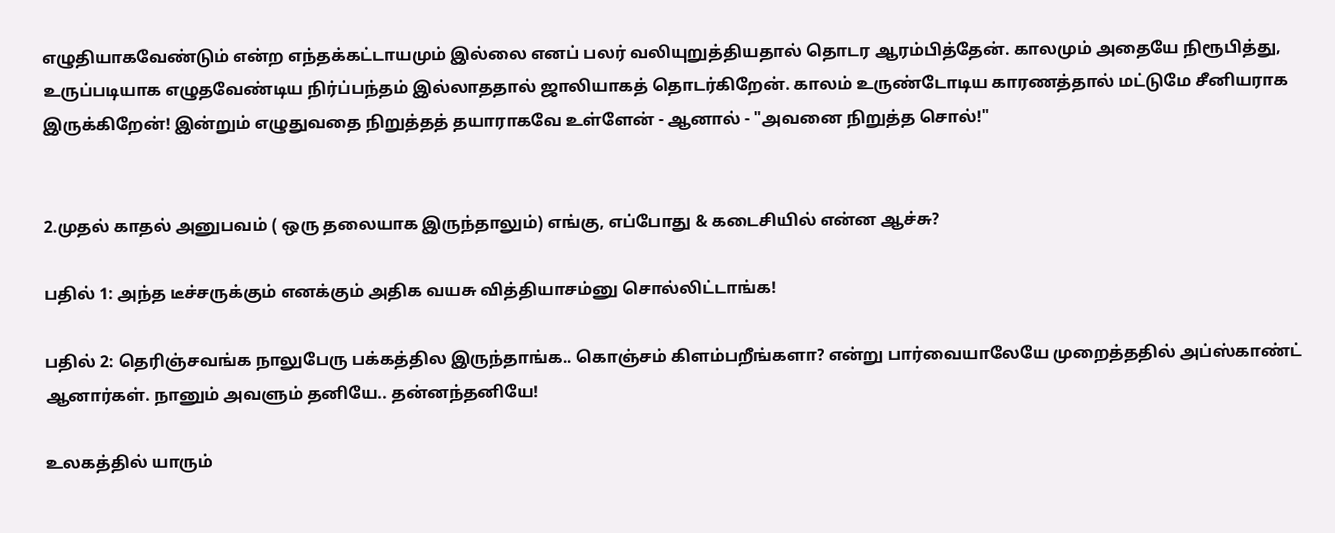எழுதியாகவேண்டும் என்ற எந்தக்கட்டாயமும் இல்லை எனப் பலர் வலியுறுத்தியதால் தொடர ஆரம்பித்தேன். காலமும் அதையே நிரூபித்து, உருப்படியாக எழுதவேண்டிய நிர்ப்பந்தம் இல்லாததால் ஜாலியாகத் தொடர்கிறேன். காலம் உருண்டோடிய காரணத்தால் மட்டுமே சீனியராக இருக்கிறேன்! இன்றும் எழுதுவதை நிறுத்தத் தயாராகவே உள்ளேன் - ஆனால் - "அவனை நிறுத்த சொல்!"


2.முதல் காதல் அனுபவம் ( ஒரு தலையாக இருந்தாலும்) எங்கு, எப்போது & கடைசியில் என்ன ஆச்சு?

பதில் 1: அந்த டீச்சருக்கும் எனக்கும் அதிக வயசு வித்தியாசம்னு சொல்லிட்டாங்க!

பதில் 2: தெரிஞ்சவங்க நாலுபேரு பக்கத்தில இருந்தாங்க.. கொஞ்சம் கிளம்பறீங்களா? என்று பார்வையாலேயே முறைத்ததில் அப்ஸ்காண்ட் ஆனார்கள். நானும் அவளும் தனியே.. தன்னந்தனியே!

உலகத்தில் யாரும்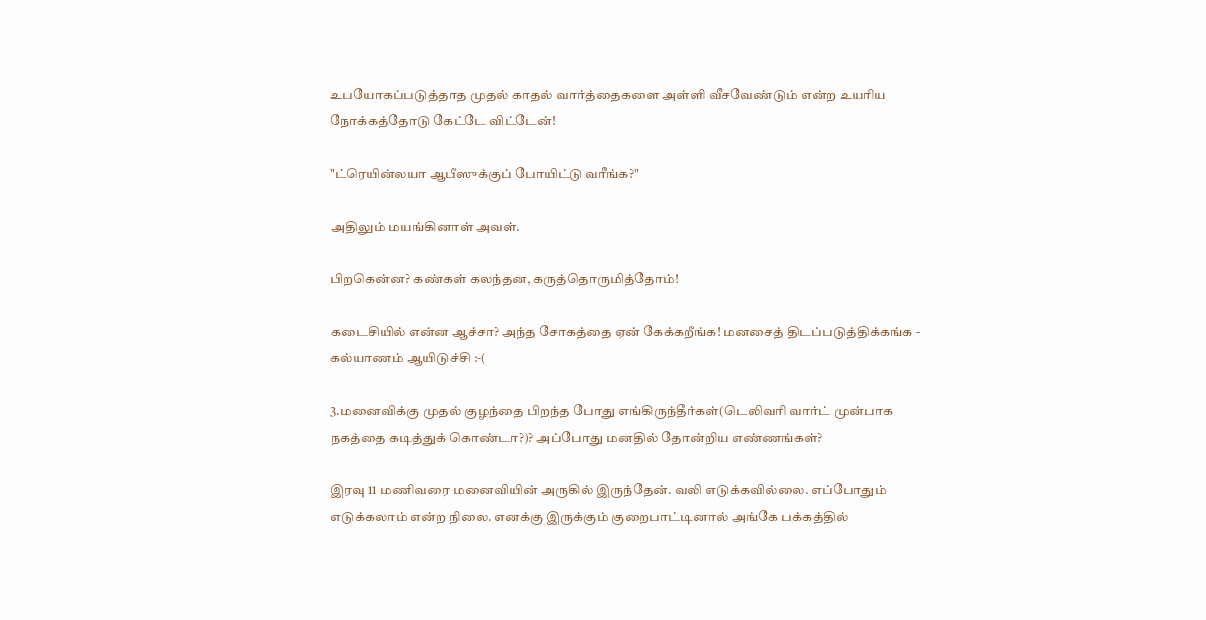உபயோகப்படுத்தாத முதல் காதல் வார்த்தைகளை அள்ளி வீசவேண்டும் என்ற உயரிய நோக்கத்தோடு கேட்டே விட்டேன்!

"ட்ரெயின்லயா ஆபீஸுக்குப் போயிட்டு வரீங்க?"

அதிலும் மயங்கினாள் அவள்.

பிறகென்ன? கண்கள் கலந்தன, கருத்தொருமித்தோம்!

கடைசியில் என்ன ஆச்சா? அந்த சோகத்தை ஏன் கேக்கறீங்க! மனசைத் திடப்படுத்திக்கங்க - கல்யாணம் ஆயிடுச்சி :-(

3.மனைவிக்கு முதல் குழந்தை பிறந்த போது எங்கிருந்தீர்கள்(டெலிவரி வார்ட் முன்பாக நகத்தை கடித்துக் கொண்டா?)? அப்போது மனதில் தோன்றிய எண்ணங்கள்?

இரவு 11 மணிவரை மனைவியின் அருகில் இருந்தேன். வலி எடுக்கவில்லை. எப்போதும் எடுக்கலாம் என்ற நிலை. எனக்கு இருக்கும் குறைபாட்டினால் அங்கே பக்கத்தில்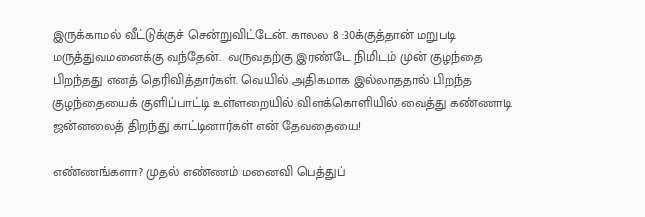இருக்காமல் வீட்டுக்குச் சென்றுவிட்டேன். காலல 8 :30க்குத்தான் மறுபடி மருத்துவமனைக்கு வந்தேன்.  வருவதற்கு இரண்டே நிமிடம் முன் குழந்தை பிறந்தது எனத் தெரிவித்தார்கள். வெயில் அதிகமாக இல்லாததால் பிறந்த குழந்தையைக் குளிப்பாட்டி உள்ளறையில் விளக்கொளியில் வைத்து கண்ணாடி ஜன்னலைத் திறந்து காட்டினார்கள் என் தேவதையை!

எண்ணங்களா? முதல் எண்ணம் மனைவி பெத்துப்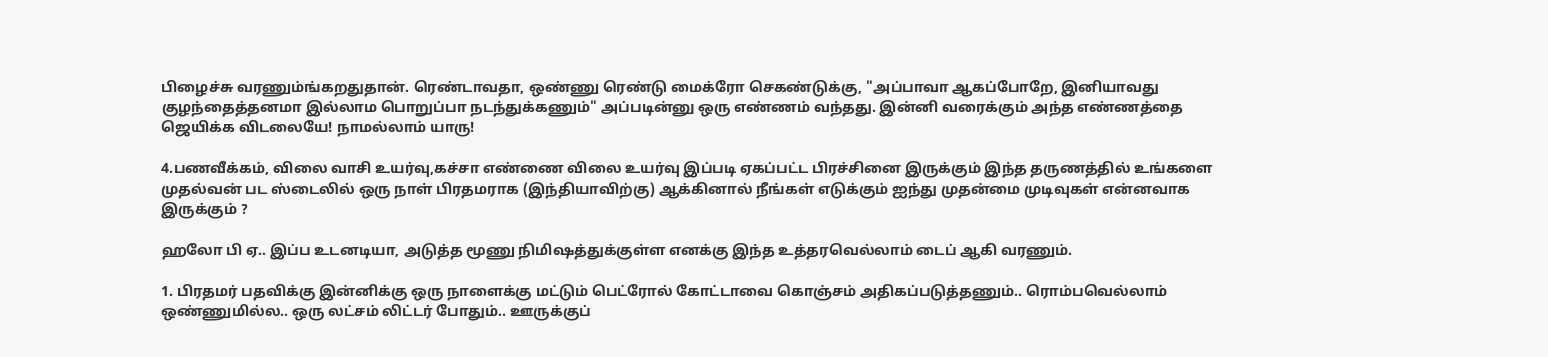பிழைச்சு வரணும்ங்கறதுதான். ரெண்டாவதா, ஒண்ணு ரெண்டு மைக்ரோ செகண்டுக்கு, "அப்பாவா ஆகப்போறே, இனியாவது குழந்தைத்தனமா இல்லாம பொறுப்பா நடந்துக்கணும்" அப்படின்னு ஒரு எண்ணம் வந்தது. இன்னி வரைக்கும் அந்த எண்ணத்தை ஜெயிக்க விடலையே! நாமல்லாம் யாரு!

4.பணவீக்கம், விலை வாசி உயர்வு,கச்சா எண்ணை விலை உயர்வு இப்படி ஏகப்பட்ட பிரச்சினை இருக்கும் இந்த தருணத்தில் உங்களை முதல்வன் பட ஸ்டைலில் ஒரு நாள் பிரதமராக (இந்தியாவிற்கு) ஆக்கினால் நீங்கள் எடுக்கும் ஐந்து முதன்மை முடிவுகள் என்னவாக இருக்கும் ?

ஹலோ பி ஏ.. இப்ப உடனடியா, அடுத்த மூணு நிமிஷத்துக்குள்ள எனக்கு இந்த உத்தரவெல்லாம் டைப் ஆகி வரணும்.

1. பிரதமர் பதவிக்கு இன்னிக்கு ஒரு நாளைக்கு மட்டும் பெட்ரோல் கோட்டாவை கொஞ்சம் அதிகப்படுத்தணும்.. ரொம்பவெல்லாம் ஒண்ணுமில்ல.. ஒரு லட்சம் லிட்டர் போதும்.. ஊருக்குப்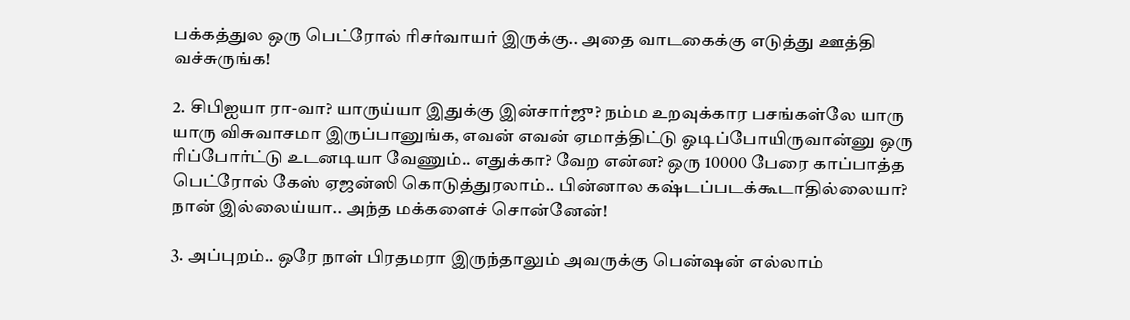பக்கத்துல ஒரு பெட்ரோல் ரிசர்வாயர் இருக்கு.. அதை வாடகைக்கு எடுத்து ஊத்தி வச்சுருங்க!

2. சிபிஐயா ரா-வா? யாருய்யா இதுக்கு இன்சார்ஜு? நம்ம உறவுக்கார பசங்கள்லே யாரு யாரு விசுவாசமா இருப்பானுங்க, எவன் எவன் ஏமாத்திட்டு ஓடிப்போயிருவான்னு ஒரு ரிப்போர்ட்டு உடனடியா வேணும்.. எதுக்கா? வேற என்ன? ஒரு 10000 பேரை காப்பாத்த பெட்ரோல் கேஸ் ஏஜன்ஸி கொடுத்துரலாம்.. பின்னால கஷ்டப்படக்கூடாதில்லையா? நான் இல்லைய்யா.. அந்த மக்களைச் சொன்னேன்!

3. அப்புறம்.. ஒரே நாள் பிரதமரா இருந்தாலும் அவருக்கு பென்ஷன் எல்லாம்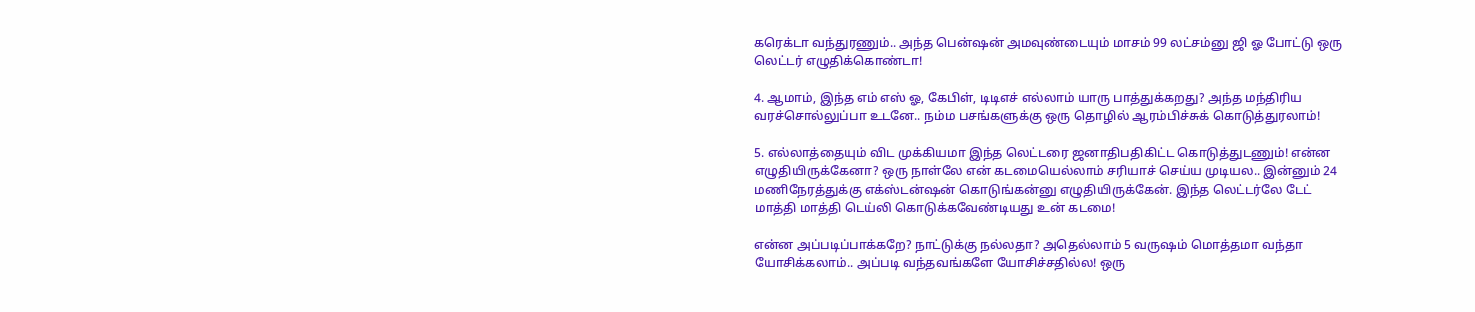கரெக்டா வந்துரணும்.. அந்த பென்ஷன் அமவுண்டையும் மாசம் 99 லட்சம்னு ஜி ஓ போட்டு ஒரு லெட்டர் எழுதிக்கொண்டா!

4. ஆமாம், இந்த எம் எஸ் ஓ, கேபிள், டிடிஎச் எல்லாம் யாரு பாத்துக்கறது? அந்த மந்திரிய வரச்சொல்லுப்பா உடனே.. நம்ம பசங்களுக்கு ஒரு தொழில் ஆரம்பிச்சுக் கொடுத்துரலாம்!

5. எல்லாத்தையும் விட முக்கியமா இந்த லெட்டரை ஜனாதிபதிகிட்ட கொடுத்துடணும்! என்ன எழுதியிருக்கேனா? ஒரு நாள்லே என் கடமையெல்லாம் சரியாச் செய்ய முடியல.. இன்னும் 24 மணிநேரத்துக்கு எக்ஸ்டன்ஷன் கொடுங்கன்னு எழுதியிருக்கேன். இந்த லெட்டர்லே டேட் மாத்தி மாத்தி டெய்லி கொடுக்கவேண்டியது உன் கடமை!

என்ன அப்படிப்பாக்கறே? நாட்டுக்கு நல்லதா? அதெல்லாம் 5 வருஷம் மொத்தமா வந்தா யோசிக்கலாம்.. அப்படி வந்தவங்களே யோசிச்சதில்ல! ஒரு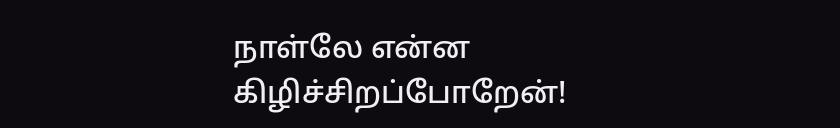நாள்லே என்ன கிழிச்சிறப்போறேன்!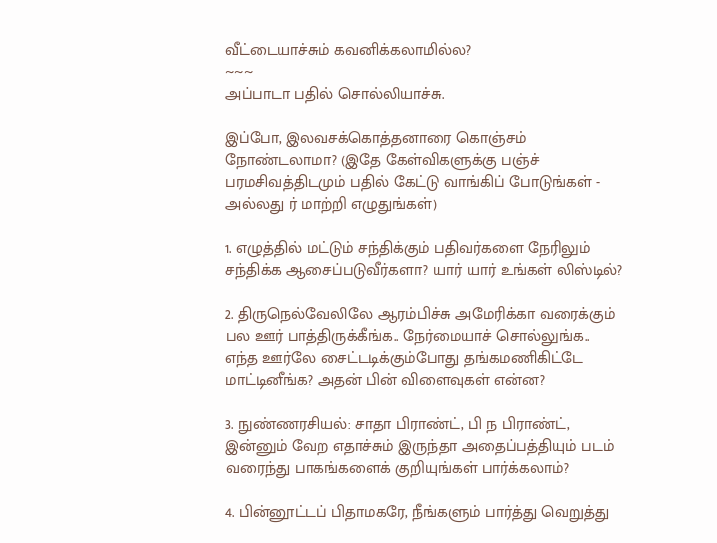வீட்டையாச்சும் கவனிக்கலாமில்ல?
~~~
அப்பாடா பதில் சொல்லியாச்சு.

இப்போ, இலவசக்கொத்தனாரை கொஞ்சம் நோண்டலாமா? (இதே கேள்விகளுக்கு பஞ்ச் பரமசிவத்திடமும் பதில் கேட்டு வாங்கிப் போடுங்கள் - அல்லது ர் மாற்றி எழுதுங்கள்)

1. எழுத்தில் மட்டும் சந்திக்கும் பதிவர்களை நேரிலும் சந்திக்க ஆசைப்படுவீர்களா? யார் யார் உங்கள் லிஸ்டில்?

2. திருநெல்வேலிலே ஆரம்பிச்சு அமேரிக்கா வரைக்கும் பல ஊர் பாத்திருக்கீங்க.. நேர்மையாச் சொல்லுங்க.. எந்த ஊர்லே சைட்டடிக்கும்போது தங்கமணிகிட்டே மாட்டினீங்க? அதன் பின் விளைவுகள் என்ன?

3. நுண்ணரசியல்: சாதா பிராண்ட், பி ந பிராண்ட், இன்னும் வேற எதாச்சும் இருந்தா அதைப்பத்தியும் படம் வரைந்து பாகங்களைக் குறியுங்கள் பார்க்கலாம்?

4. பின்னூட்டப் பிதாமகரே, நீங்களும் பார்த்து வெறுத்து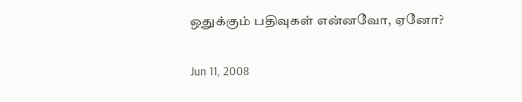ஒதுக்கும் பதிவுகள் என்னவோ, ஏனோ?

Jun 11, 2008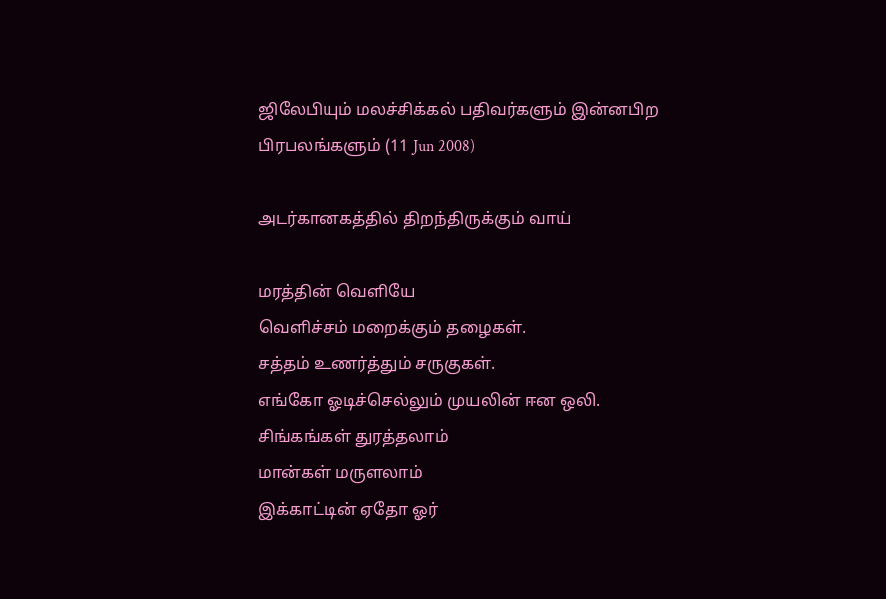ஜிலேபியும் மலச்சிக்கல் பதிவர்களும் இன்னபிற பிரபலங்களும் (11 Jun 2008)

அடர்கானகத்தில் திறந்திருக்கும் வாய்

மரத்தின் வெளியே
வெளிச்சம் மறைக்கும் தழைகள்.
சத்தம் உணர்த்தும் சருகுகள்.
எங்கோ ஓடிச்செல்லும் முயலின் ஈன ஒலி.
சிங்கங்கள் துரத்தலாம்
மான்கள் மருளலாம்
இக்காட்டின் ஏதோ ஓர்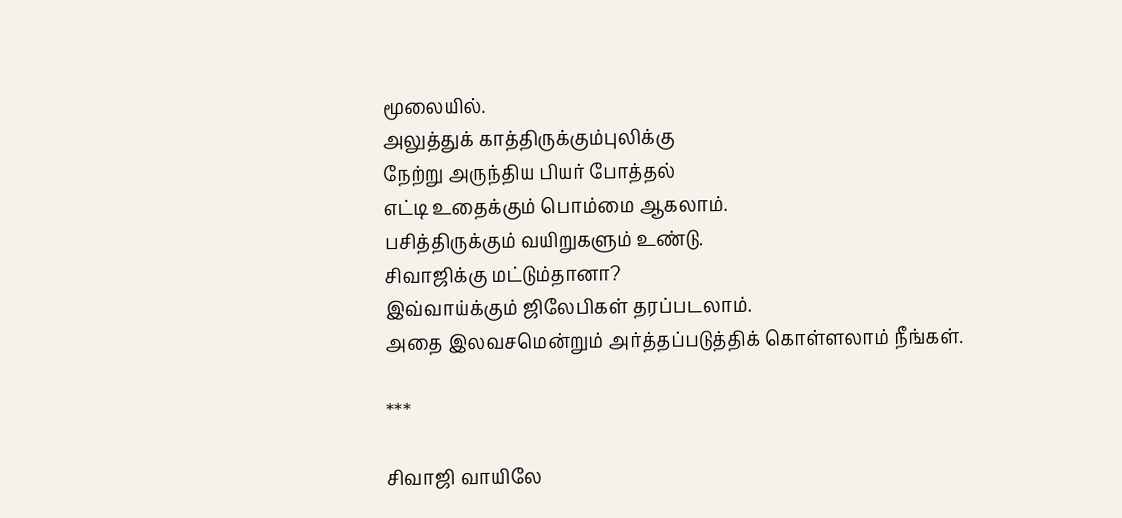மூலையில்.
அலுத்துக் காத்திருக்கும்புலிக்கு
நேற்று அருந்திய பியர் போத்தல்
எட்டி உதைக்கும் பொம்மை ஆகலாம்.
பசித்திருக்கும் வயிறுகளும் உண்டு.
சிவாஜிக்கு மட்டும்தானா?
இவ்வாய்க்கும் ஜிலேபிகள் தரப்படலாம்.
அதை இலவசமென்றும் அர்த்தப்படுத்திக் கொள்ளலாம் நீங்கள்.

***

சிவாஜி வாயிலே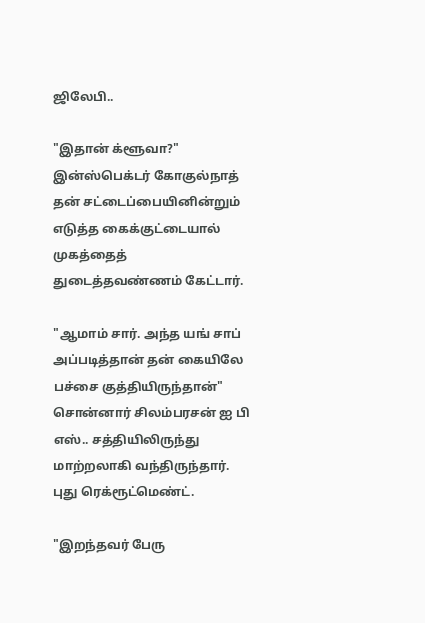ஜிலேபி..

"இதான் க்ளூவா?" இன்ஸ்பெக்டர் கோகுல்நாத் தன் சட்டைப்பையினின்றும் எடுத்த கைக்குட்டையால் முகத்தைத் துடைத்தவண்ணம் கேட்டார்.

"ஆமாம் சார். அந்த யங் சாப் அப்படித்தான் தன் கையிலே பச்சை குத்தியிருந்தான்" சொன்னார் சிலம்பரசன் ஐ பி எஸ்.. சத்தியிலிருந்து மாற்றலாகி வந்திருந்தார். புது ரெக்ரூட்மெண்ட்.

"இறந்தவர் பேரு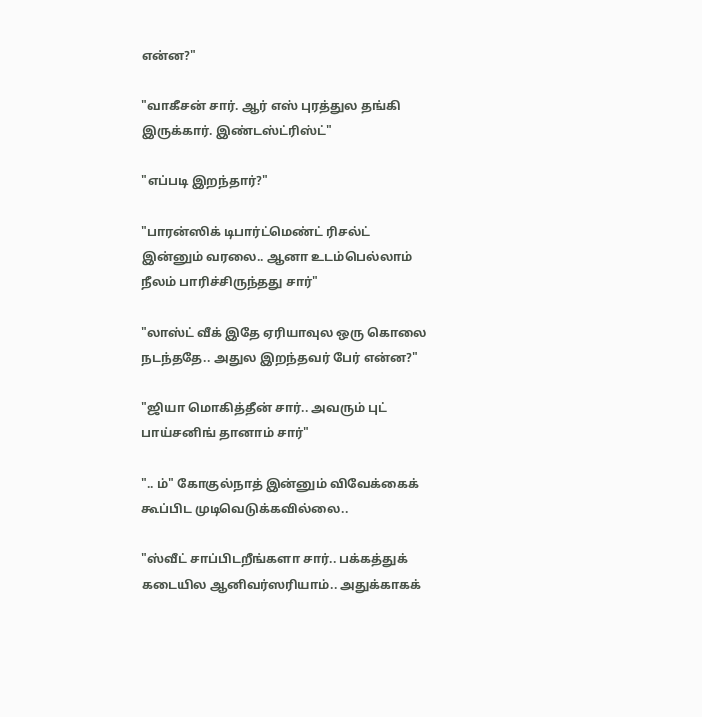என்ன?"

"வாகீசன் சார். ஆர் எஸ் புரத்துல தங்கி இருக்கார். இண்டஸ்ட்ரிஸ்ட்"

"எப்படி இறந்தார்?"

"பாரன்ஸிக் டிபார்ட்மெண்ட் ரிசல்ட் இன்னும் வரலை.. ஆனா உடம்பெல்லாம் நீலம் பாரிச்சிருந்தது சார்"

"லாஸ்ட் வீக் இதே ஏரியாவுல ஒரு கொலை நடந்ததே.. அதுல இறந்தவர் பேர் என்ன?"

"ஜியா மொகித்தீன் சார்.. அவரும் புட் பாய்சனிங் தானாம் சார்"

".. ம்" கோகுல்நாத் இன்னும் விவேக்கைக் கூப்பிட முடிவெடுக்கவில்லை..

"ஸ்வீட் சாப்பிடறீங்களா சார்.. பக்கத்துக் கடையில ஆனிவர்ஸரியாம்.. அதுக்காகக்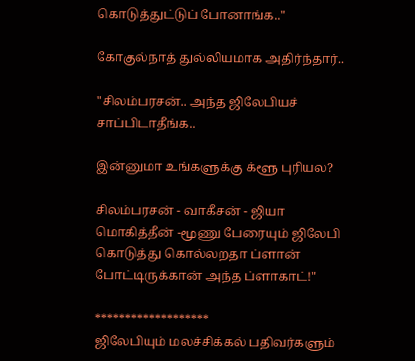கொடுத்துட்டுப் போனாங்க.."

கோகுல்நாத் துல்லியமாக அதிர்ந்தார்..

"சிலம்பரசன்.. அந்த ஜிலேபியச் சாப்பிடாதீங்க..

இன்னுமா உங்களுக்கு க்ளூ புரியல?

சிலம்பரசன் - வாகீசன் - ஜியா மொகித்தீன் -மூணு பேரையும் ஜிலேபி கொடுத்து கொல்லறதா ப்ளான் போட்டிருக்கான் அந்த ப்ளாகாட்!"

*******************
ஜிலேபியும் மலச்சிக்கல் பதிவர்களும்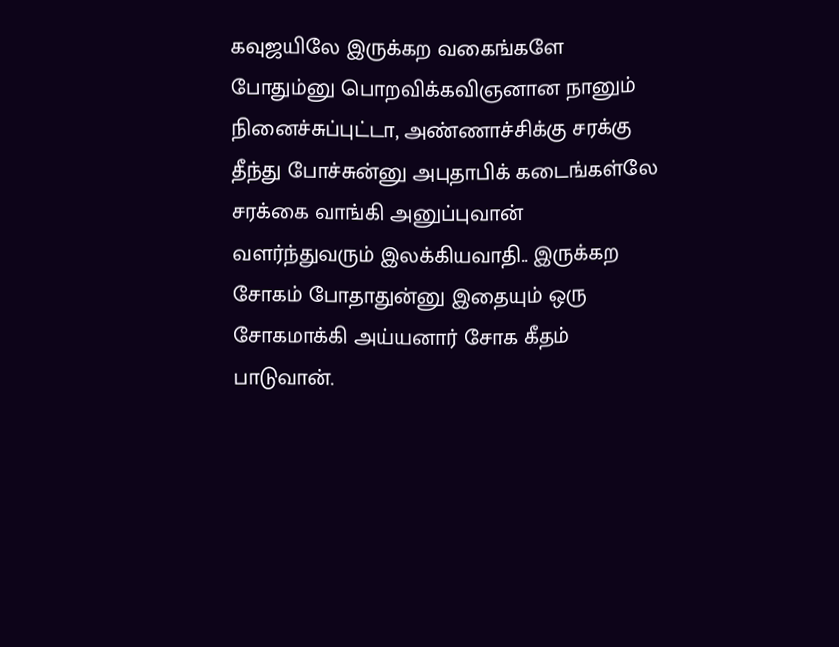கவுஜயிலே இருக்கற வகைங்களே போதும்னு பொறவிக்கவிஞனான நானும் நினைச்சுப்புட்டா, அண்ணாச்சிக்கு சரக்கு தீந்து போச்சுன்னு அபுதாபிக் கடைங்கள்லே சரக்கை வாங்கி அனுப்புவான் வளர்ந்துவரும் இலக்கியவாதி.. இருக்கற சோகம் போதாதுன்னு இதையும் ஒரு சோகமாக்கி அய்யனார் சோக கீதம் பாடுவான்.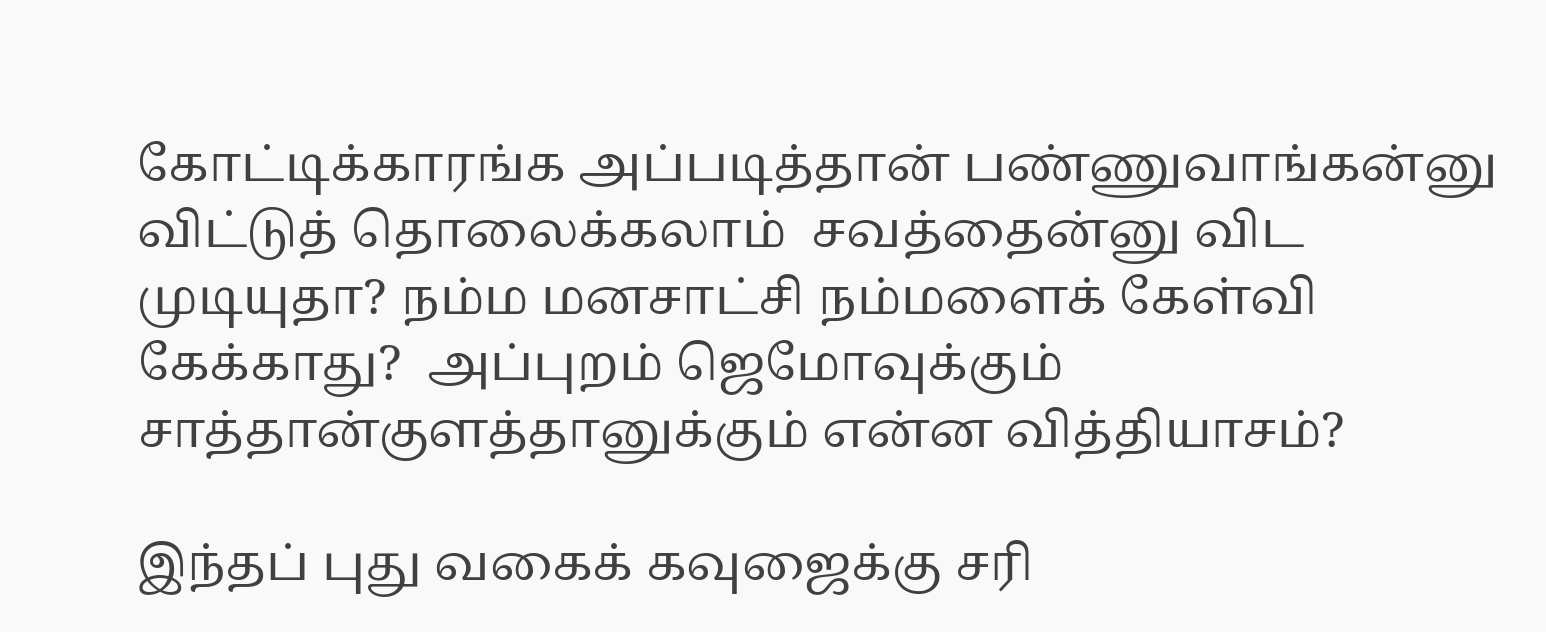கோட்டிக்காரங்க அப்படித்தான் பண்ணுவாங்கன்னு விட்டுத் தொலைக்கலாம்  சவத்தைன்னு விட முடியுதா? நம்ம மனசாட்சி நம்மளைக் கேள்வி கேக்காது?  அப்புறம் ஜெமோவுக்கும் சாத்தான்குளத்தானுக்கும் என்ன வித்தியாசம்?

இந்தப் புது வகைக் கவுஜைக்கு சரி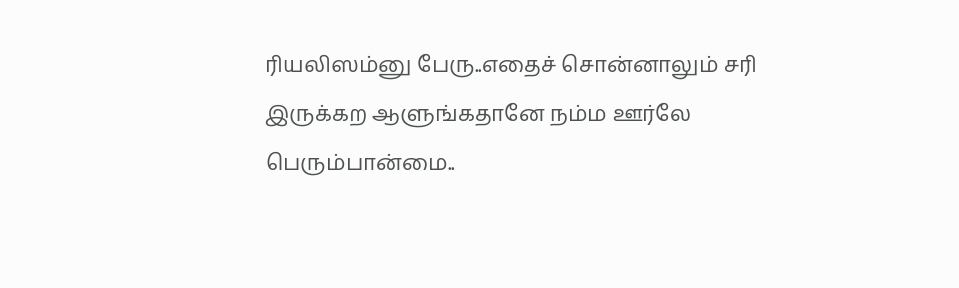ரியலிஸம்னு பேரு..எதைச் சொன்னாலும் சரி இருக்கற ஆளுங்கதானே நம்ம ஊர்லே பெரும்பான்மை..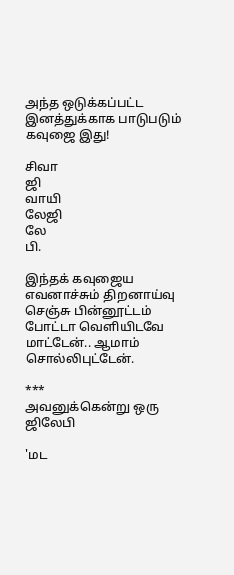அந்த ஒடுக்கப்பட்ட இனத்துக்காக பாடுபடும் கவுஜை இது!

சிவா
ஜி
வாயி
லேஜி
லே
பி.

இந்தக் கவுஜைய எவனாச்சும் திறனாய்வு செஞ்சு பின்னூட்டம் போட்டா வெளியிடவே மாட்டேன்.. ஆமாம் சொல்லிபுட்டேன்.

***
அவனுக்கென்று ஒரு ஜிலேபி

'மட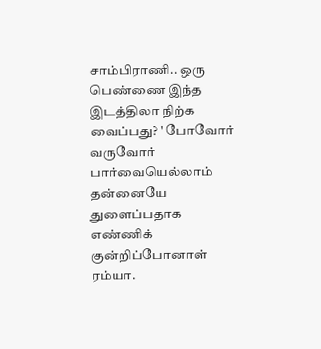சாம்பிராணி.. ஒரு பெண்ணை இந்த இடத்திலா நிற்க வைப்பது? ' போவோர் வருவோர் பார்வையெல்லாம் தன்னையே துளைப்பதாக எண்ணிக் குன்றிப்போனாள் ரம்யா.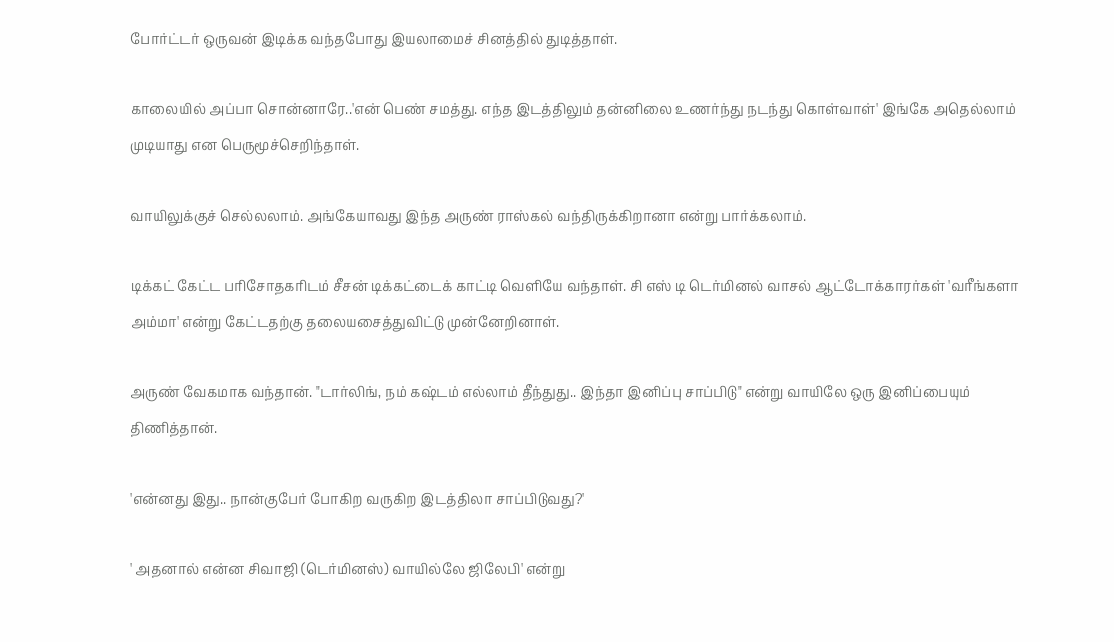போர்ட்டர் ஒருவன் இடிக்க வந்தபோது இயலாமைச் சினத்தில் துடித்தாள்.

காலையில் அப்பா சொன்னாரே..'என் பெண் சமத்து. எந்த இடத்திலும் தன்னிலை உணர்ந்து நடந்து கொள்வாள்' இங்கே அதெல்லாம் முடியாது என பெருமூச்செறிந்தாள்.

வாயிலுக்குச் செல்லலாம். அங்கேயாவது இந்த அருண் ராஸ்கல் வந்திருக்கிறானா என்று பார்க்கலாம்.

டிக்கட் கேட்ட பரிசோதகரிடம் சீசன் டிக்கட்டைக் காட்டி வெளியே வந்தாள். சி எஸ் டி டெர்மினல் வாசல் ஆட்டோக்காரர்கள் 'வரீங்களா அம்மா' என்று கேட்டதற்கு தலையசைத்துவிட்டு முன்னேறினாள்.

அருண் வேகமாக வந்தான். "டார்லிங், நம் கஷ்டம் எல்லாம் தீந்துது.. இந்தா இனிப்பு சாப்பிடு" என்று வாயிலே ஒரு இனிப்பையும் திணித்தான்.

'என்னது இது.. நான்குபேர் போகிற வருகிற இடத்திலா சாப்பிடுவது?'

' அதனால் என்ன சிவாஜி (டெர்மினஸ்) வாயில்லே ஜிலேபி' என்று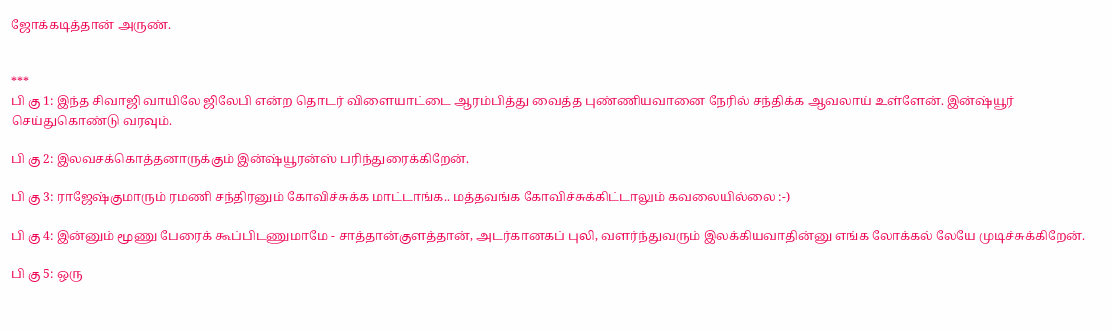ஜோக்கடித்தான் அருண்.


***
பி கு 1: இந்த சிவாஜி வாயிலே ஜிலேபி என்ற தொடர் விளையாட்டை ஆரம்பித்து வைத்த புண்ணியவானை நேரில் சந்திக்க ஆவலாய் உள்ளேன். இன்ஷ்யூர் செய்துகொண்டு வரவும்.

பி கு 2: இலவசக்கொத்தனாருக்கும் இன்ஷ்யூரன்ஸ் பரிந்துரைக்கிறேன்.

பி கு 3: ராஜேஷ்குமாரும் ரமணி சந்திரனும் கோவிச்சுக்க மாட்டாங்க.. மத்தவங்க கோவிச்சுக்கிட்டாலும் கவலையில்லை :-)

பி கு 4: இன்னும் மூணு பேரைக் கூப்பிடணுமாமே - சாத்தான்குளத்தான், அடர்கானகப் புலி, வளர்ந்துவரும் இலக்கியவாதின்னு எங்க லோக்கல் லேயே முடிச்சுக்கிறேன்.

பி கு 5: ஒரு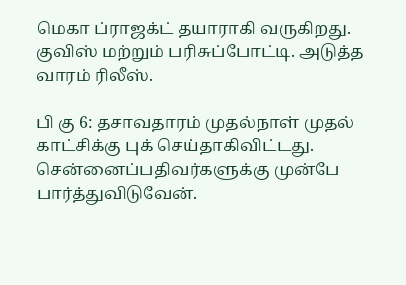மெகா ப்ராஜக்ட் தயாராகி வருகிறது. குவிஸ் மற்றும் பரிசுப்போட்டி. அடுத்த வாரம் ரிலீஸ்.

பி கு 6: தசாவதாரம் முதல்நாள் முதல் காட்சிக்கு புக் செய்தாகிவிட்டது. சென்னைப்பதிவர்களுக்கு முன்பே பார்த்துவிடுவேன்.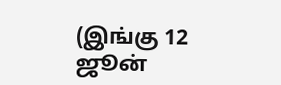(இங்கு 12 ஜூன்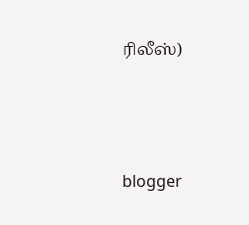ரிலீஸ்)




blogger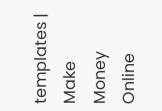templates | Make Money Online